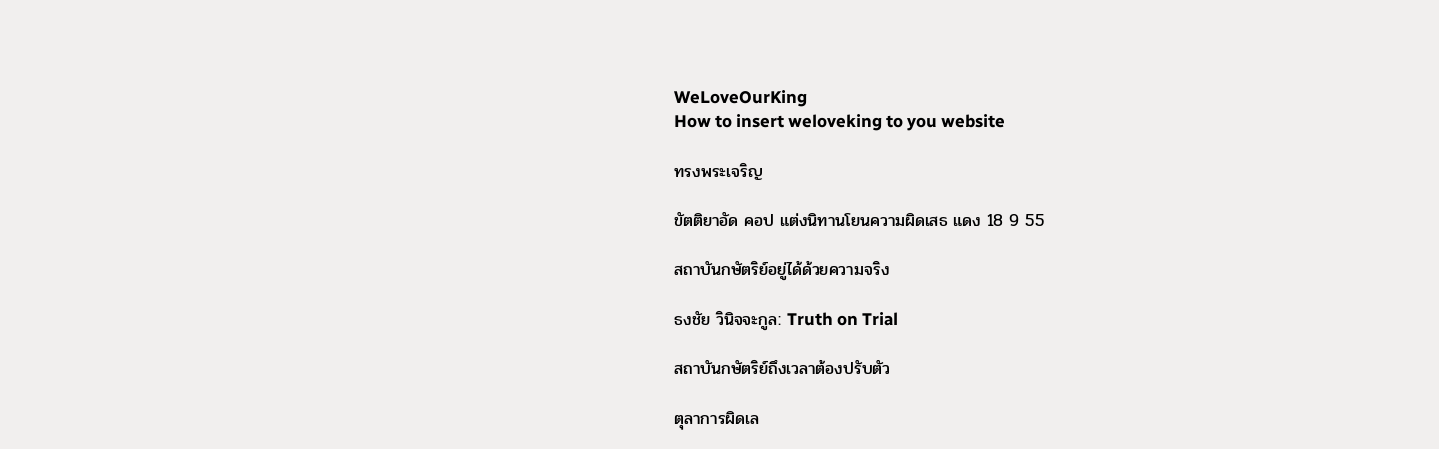WeLoveOurKing
How to insert weloveking to you website

ทรงพระเจริญ

ขัตติยาอัด คอป แต่งนิทานโยนความผิดเสธ แดง 18 9 55

สถาบันกษัตริย์อยู่ได้ด้วยความจริง

ธงชัย วินิจจะกูล: Truth on Trial

สถาบันกษัตริย์ถึงเวลาต้องปรับตัว

ตุลาการผิดเล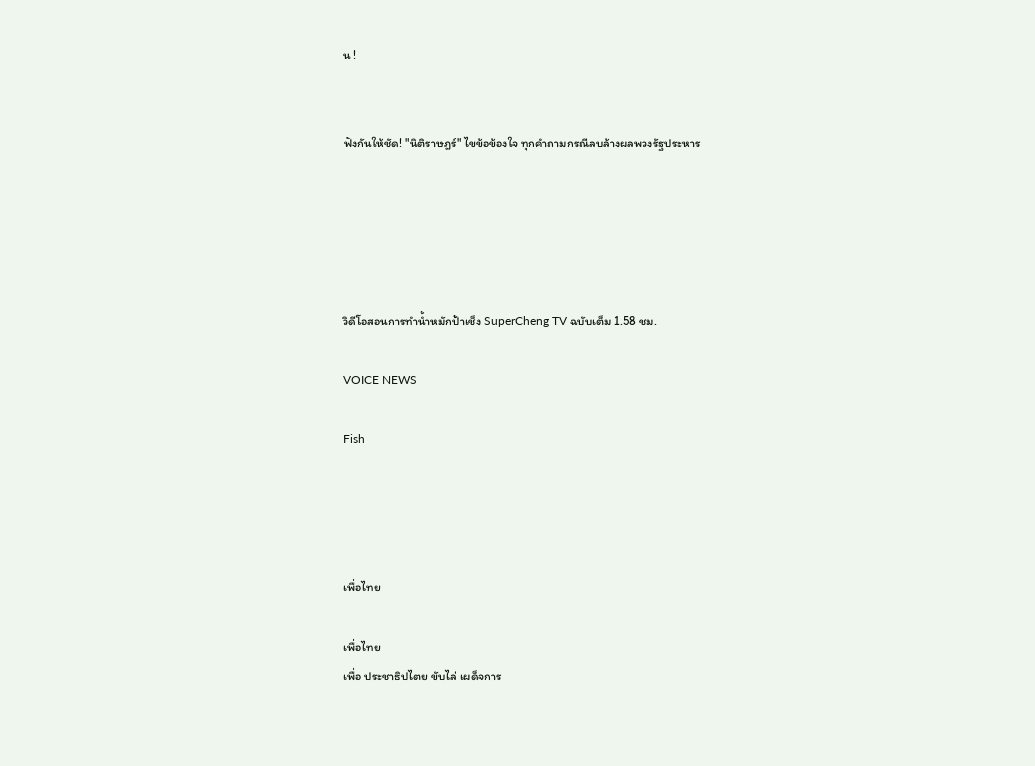น !


ฟังกันให้ชัด! "นิติราษฎร์" ไขข้อข้องใจ ทุกคำถามกรณีลบล้างผลพวงรัฐประหาร





วิดีโอสอนการทำน้ำหมักป้าเช็ง SuperCheng TV ฉบับเต็ม 1.58 ชม.

VOICE NEWS

Fish




เพื่อไทย

เพื่อไทย
เพื่อ ประชาธิปไตย ขับไล่ เผด็จการ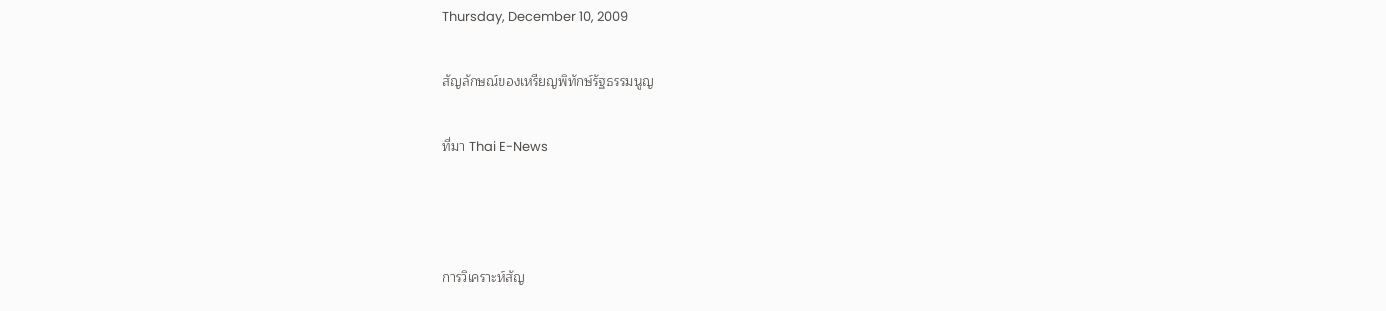Thursday, December 10, 2009

สัญลักษณ์ของเหรียญพิทักษ์รัฐธรรมนูญ

ที่มา Thai E-News



การวิเคราะห์สัญ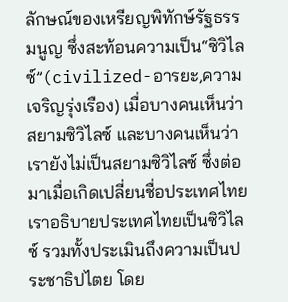ลักษณ์ของเหรียญพิทักษ์รัฐธรรมนูญ ซึ่งสะท้อนความเป็น“ซิวิไลซ์”(civilized-อารยะ,ความเจริญรุ่งเรือง) เมื่อบางคนเห็นว่าสยามซิวิไลซ์ และบางคนเห็นว่าเรายังไม่เป็นสยามซิวิไลซ์ ซึ่งต่อมาเมื่อเกิดเปลี่ยนชื่อประเทศไทย เราอธิบายประเทศไทยเป็นซิวิไลซ์ รวมทั้งประเมินถึงความเป็นประชาธิปไตย โดย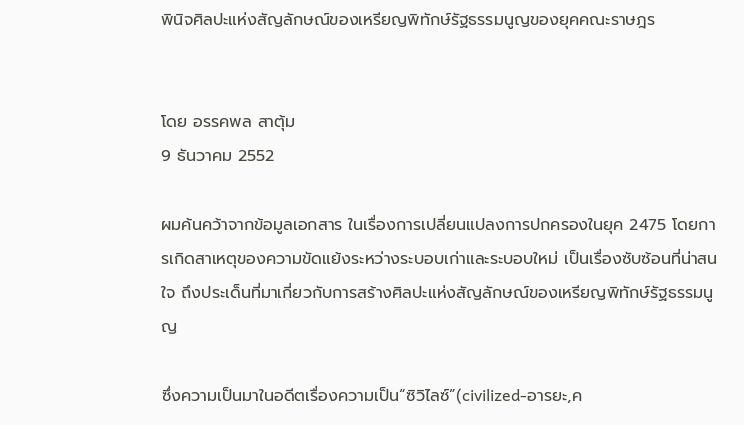พินิจศิลปะแห่งสัญลักษณ์ของเหรียญพิทักษ์รัฐธรรมนูญของยุคคณะราษฎร


โดย อรรคพล สาตุ้ม
9 ธันวาคม 2552

ผมค้นคว้าจากข้อมูลเอกสาร ในเรื่องการเปลี่ยนแปลงการปกครองในยุค 2475 โดยการเกิดสาเหตุของความขัดแย้งระหว่างระบอบเก่าและระบอบใหม่ เป็นเรื่องซับซ้อนที่น่าสนใจ ถึงประเด็นที่มาเกี่ยวกับการสร้างศิลปะแห่งสัญลักษณ์ของเหรียญพิทักษ์รัฐธรรมนูญ

ซึ่งความเป็นมาในอดีตเรื่องความเป็น“ซิวิไลซ์”(civilized-อารยะ,ค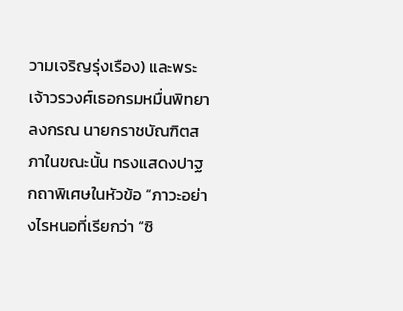วามเจริญรุ่งเรือง) และพระเจ้าวรวงศ์เธอกรมหมื่นพิทยาลงกรณ นายกราชบัณฑิตสภาในขณะนั้น ทรงแสดงปาฐกถาพิเศษในหัวข้อ “ภาวะอย่างไรหนอที่เรียกว่า “ซิ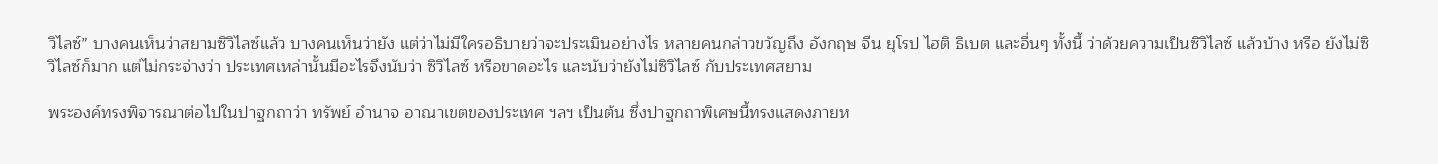วิไลซ์” บางคนเห็นว่าสยามซิวิไลซ์แล้ว บางคนเห็นว่ายัง แต่ว่าไม่มีใครอธิบายว่าจะประเมินอย่างไร หลายคนกล่าวขวัญถึง อังกฤษ จีน ยุโรป ไฮติ ธิเบต และอื่นๆ ทั้งนี้ ว่าด้วยความเป็นซิวิไลซ์ แล้วบ้าง หรือ ยังไม่ซิวิไลซ์ก็มาก แต่ไม่กระจ่างว่า ประเทศเหล่านั้นมีอะไรจึงนับว่า ซิวิไลซ์ หรือขาดอะไร และนับว่ายังไม่ซิวิไลซ์ กับประเทศสยาม

พระองค์ทรงพิจารณาต่อไปในปาฐกถาว่า ทรัพย์ อำนาจ อาณาเขตของประเทศ ฯลฯ เป็นต้น ซึ่งปาฐกถาพิเศษนี้ทรงแสดงภายห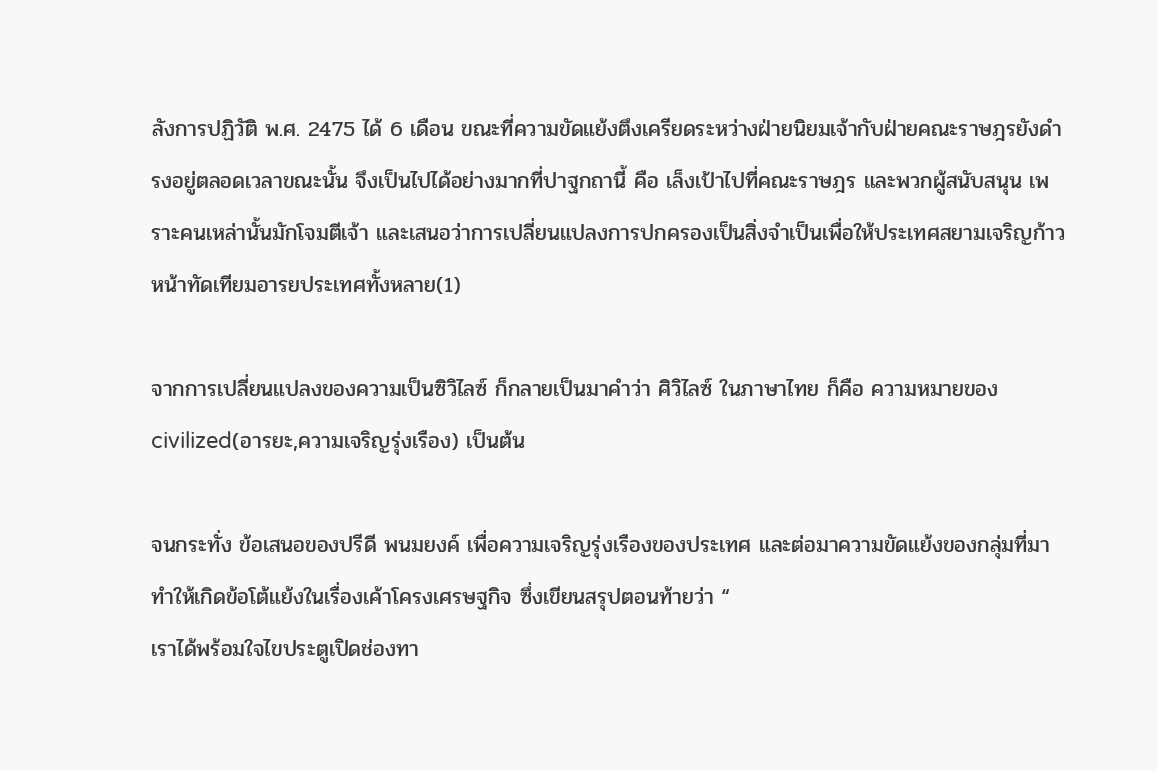ลังการปฏิวัติ พ.ศ. 2475 ได้ 6 เดือน ขณะที่ความขัดแย้งตึงเครียดระหว่างฝ่ายนิยมเจ้ากับฝ่ายคณะราษฎรยังดำรงอยู่ตลอดเวลาขณะนั้น จึงเป็นไปได้อย่างมากที่ปาฐกถานี้ คือ เล็งเป้าไปที่คณะราษฎร และพวกผู้สนับสนุน เพราะคนเหล่านั้นมักโจมตีเจ้า และเสนอว่าการเปลี่ยนแปลงการปกครองเป็นสิ่งจำเป็นเพื่อให้ประเทศสยามเจริญก้าวหน้าทัดเทียมอารยประเทศทั้งหลาย(1)

จากการเปลี่ยนแปลงของความเป็นซิวิไลซ์ ก็กลายเป็นมาคำว่า ศิวิไลซ์ ในภาษาไทย ก็คือ ความหมายของcivilized(อารยะ,ความเจริญรุ่งเรือง) เป็นต้น

จนกระทั่ง ข้อเสนอของปรีดี พนมยงค์ เพื่อความเจริญรุ่งเรืองของประเทศ และต่อมาความขัดแย้งของกลุ่มที่มาทำให้เกิดข้อโต้แย้งในเรื่องเค้าโครงเศรษฐกิจ ซึ่งเขียนสรุปตอนท้ายว่า “
เราได้พร้อมใจไขประตูเปิดช่องทา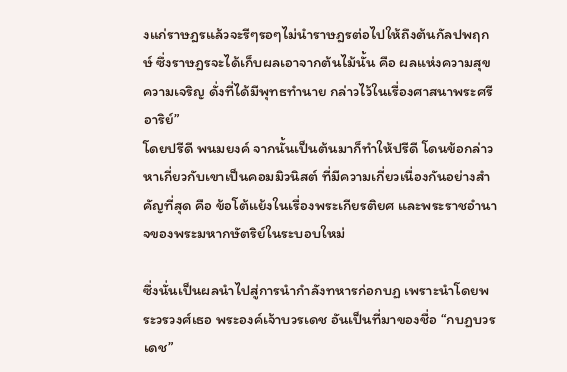งแก่ราษฎรแล้วจะรีๆรอๆไม่นำราษฎรต่อไปให้ถึงต้นกัลปพฤกษ์ ซึ่งราษฎรจะได้เก็บผลเอาจากต้นไม้นั้น คือ ผลแห่งความสุขความเจริญ ดั่งที่ได้มีพุทธทำนาย กล่าวไว้ในเรื่องศาสนาพระศรีอาริย์”
โดยปรีดี พนมยงค์ จากนั้นเป็นต้นมาก็ทำให้ปรีดี โดนข้อกล่าวหาเกี่ยวกับเขาเป็นคอมมิวนิสต์ ที่มีความเกี่ยวเนื่องกันอย่างสำคัญที่สุด คือ ข้อโต้แย้งในเรื่องพระเกียรติยศ และพระราชอำนาจของพระมหากษัตริย์ในระบอบใหม่

ซึ่งนั่นเป็นผลนำไปสู่การนำกำลังทหารก่อกบฏ เพราะนำโดยพระวรวงศ์เธอ พระองค์เจ้าบวรเดช อันเป็นที่มาของชื่อ “กบฏบวรเดช”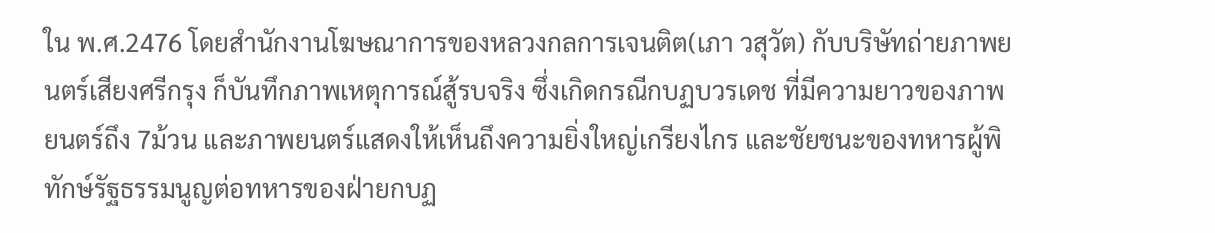ใน พ.ศ.2476 โดยสำนักงานโฆษณาการของหลวงกลการเจนติต(เภา วสุวัต) กับบริษัทถ่ายภาพยนตร์เสียงศรีกรุง ก็บันทึกภาพเหตุการณ์สู้รบจริง ซึ่งเกิดกรณีกบฏบวรเดช ที่มีความยาวของภาพยนตร์ถึง 7ม้วน และภาพยนตร์แสดงให้เห็นถึงความยิ่งใหญ่เกรียงไกร และชัยชนะของทหารผู้พิทักษ์รัฐธรรมนูญต่อทหารของฝ่ายกบฏ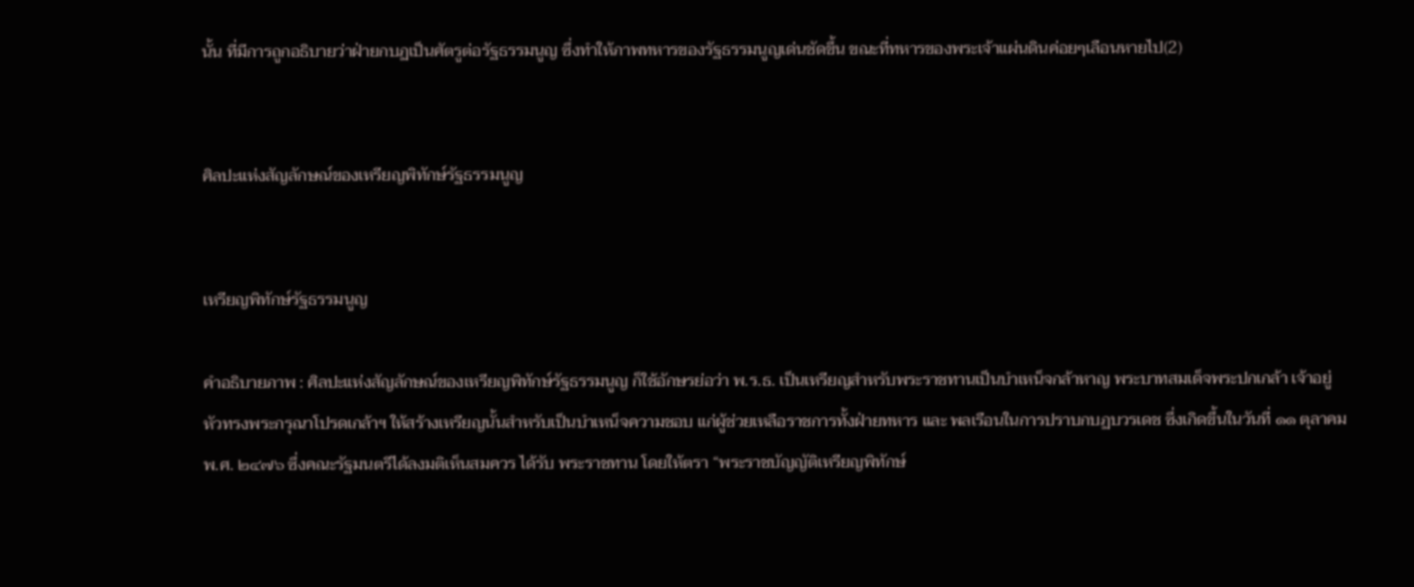นั้น ที่มีการถูกอธิบายว่าฝ่ายกบฏเป็นศัตรูต่อรัฐธรรมนูญ ซึ่งทำให้ภาพทหารของรัฐธรรมนูญเด่นชัดขึ้น ขณะที่ทหารของพระเจ้าแผ่นดินค่อยๆเลือนหายไป(2)


ศิลปะแห่งสัญลักษณ์ของเหรียญพิทักษ์รัฐธรรมนูญ


เหรียญพิทักษ์รัฐธรรมนูญ

คำอธิบายภาพ : ศิลปะแห่งสัญลักษณ์ของเหรียญพิทักษ์รัฐธรรมนูญ ก็ใช้อักษรย่อว่า พ.ร.ธ. เป็นเหรียญสำหรับพระราชทานเป็นบำเหน็จกล้าหาญ พระบาทสมเด็จพระปกเกล้า เจ้าอยู่หัวทรงพระกรุณาโปรดเกล้าฯ ให้สร้างเหรียญนั้นสำหรับเป็นบำเหน็จความชอบ แก่ผู้ช่วยเหลือราชการทั้งฝ่ายทหาร และ พลเรือนในการปราบกบฏบวรเดช ซึ่งเกิดขึ้นในวันที่ ๑๑ ตุลาคม พ.ศ. ๒๔๗๖ ซึ่งคณะรัฐมนตรีได้ลงมติเห็นสมควร ได้รับ พระราชทาน โดยให้ตรา “พระราชบัญญัติเหรียญพิทักษ์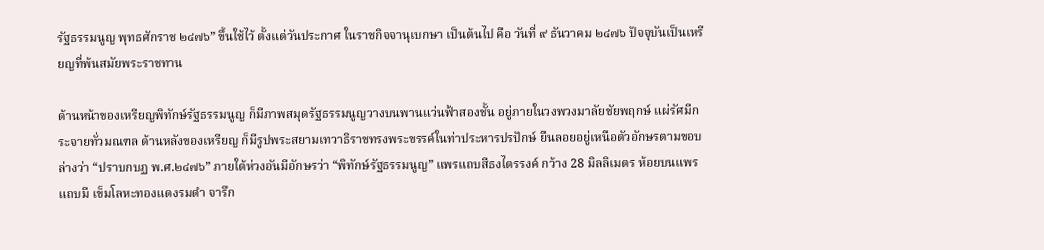รัฐธรรมนูญ พุทธศักราช ๒๔๗๖” ขึ้นใช้ไว้ ตั้งแต่วันประกาศ ในราชกิจจานุเบกษา เป็นต้นไป คือ วันที่ ๙ ธันวาคม ๒๔๗๖ ปัจจุบันเป็นเหรียญที่พ้นสมัยพระราชทาน

ด้านหน้าของเหรียญพิทักษ์รัฐธรรมนูญ ก็มีภาพสมุดรัฐธรรมนูญวางบนพานแว่นฟ้าสองชั้น อยู่ภายในวงพวงมาลัยชัยพฤกษ์ แผ่รัศมีกระจายทั่วมณฑล ด้านหลังของเหรียญ ก็มีรูปพระสยามเทวาธิราชทรงพระขรรค์ในท่าประหารปรปักษ์ ยืนลอยอยู่เหนือตัวอักษรตามขอบล่างว่า “ปราบกบฏ พ.ศ.๒๔๗๖” ภายใต้ห่วงอันมีอักษรว่า “พิทักษ์รัฐธรรมนูญ” แพรแถบสีธงไตรรงค์ กว้าง 28 มิลลิเมตร ห้อยบนแพรแถบมี เข็มโลหะทองแดงรมดำ จารึก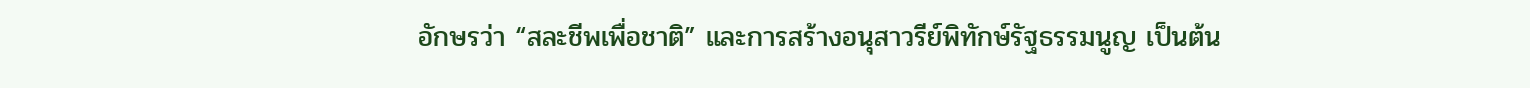อักษรว่า “สละชีพเพื่อชาติ” และการสร้างอนุสาวรีย์พิทักษ์รัฐธรรมนูญ เป็นต้น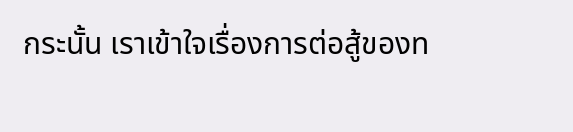กระนั้น เราเข้าใจเรื่องการต่อสู้ของท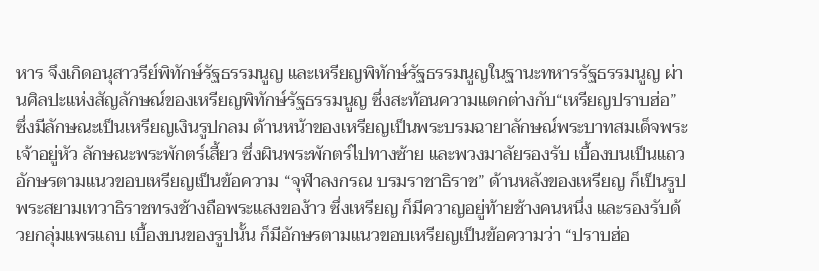หาร จึงเกิดอนุสาวรีย์พิทักษ์รัฐธรรมนูญ และเหรียญพิทักษ์รัฐธรรมนูญในฐานะทหารรัฐธรรมนูญ ผ่านศิลปะแห่งสัญลักษณ์ของเหรียญพิทักษ์รัฐธรรมนูญ ซึ่งสะท้อนความแตกต่างกับ“เหรียญปราบฮ่อ” ซึ่งมีลักษณะเป็นเหรียญเงินรูปกลม ด้านหน้าของเหรียญเป็นพระบรมฉายาลักษณ์พระบาทสมเด็จพระเจ้าอยู่หัว ลักษณะพระพักตร์เสี้ยว ซึ่งผินพระพักตร์ไปทางซ้าย และพวงมาลัยรองรับ เบื้องบนเป็นแถวอักษรตามแนวขอบเหรียญเป็นข้อความ “จุฬาลงกรณ บรมราชาธิราช” ด้านหลังของเหรียญ ก็เป็นรูปพระสยามเทวาธิราชทรงช้างถือพระแสงของ้าว ซึ่งเหรียญ ก็มีควาญอยู่ท้ายช้างคนหนึ่ง และรองรับด้วยกลุ่มแพรแถบ เบื้องบนของรูปนั้น ก็มีอักษรตามแนวขอบเหรียญเป็นข้อความว่า “ปราบฮ่อ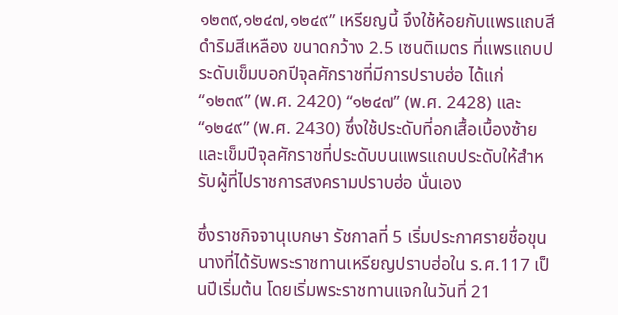๑๒๓๙,๑๒๔๗,๑๒๔๙” เหรียญนี้ จึงใช้ห้อยกับแพรแถบสีดำริมสีเหลือง ขนาดกว้าง 2.5 เซนติเมตร ที่แพรแถบประดับเข็มบอกปีจุลศักราชที่มีการปราบฮ่อ ได้แก่ “๑๒๓๙” (พ.ศ. 2420) “๑๒๔๗” (พ.ศ. 2428) และ “๑๒๔๙” (พ.ศ. 2430) ซึ่งใช้ประดับที่อกเสื้อเบื้องซ้าย และเข็มปีจุลศักราชที่ประดับบนแพรแถบประดับให้สำหรับผู้ที่ไปราชการสงครามปราบฮ่อ นั่นเอง

ซึ่งราชกิจจานุเบกษา รัชกาลที่ 5 เริ่มประกาศรายชื่อขุนนางที่ได้รับพระราชทานเหรียญปราบฮ่อใน ร.ศ.117 เป็นปีเริ่มต้น โดยเริ่มพระราชทานแจกในวันที่ 21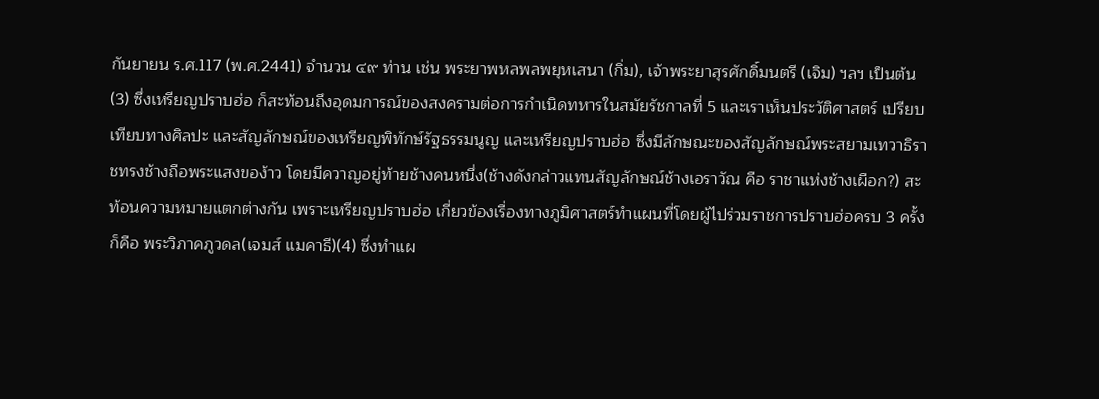กันยายน ร.ศ.117 (พ.ศ.2441) จำนวน ๔๙ ท่าน เช่น พระยาพหลพลพยุหเสนา (กิ่ม), เจ้าพระยาสุรศักดิ์มนตรี (เจิม) ฯลฯ เป็นต้น (3) ซึ่งเหรียญปราบฮ่อ ก็สะท้อนถึงอุดมการณ์ของสงครามต่อการกำเนิดทหารในสมัยรัชกาลที่ 5 และเราเห็นประวัติศาสตร์ เปรียบเทียบทางศิลปะ และสัญลักษณ์ของเหรียญพิทักษ์รัฐธรรมนูญ และเหรียญปราบฮ่อ ซึ่งมีลักษณะของสัญลักษณ์พระสยามเทวาธิราชทรงช้างถือพระแสงของ้าว โดยมีควาญอยู่ท้ายช้างคนหนึ่ง(ช้างดังกล่าวแทนสัญลักษณ์ช้างเอราวัณ คือ ราชาแห่งช้างเผือก?) สะท้อนความหมายแตกต่างกัน เพราะเหรียญปราบฮ่อ เกี่ยวข้องเรื่องทางภูมิศาสตร์ทำแผนที่โดยผู้ไปร่วมราชการปราบฮ่อครบ 3 ครั้ง ก็คือ พระวิภาคภูวดล(เจมส์ แมคาธี)(4) ซึ่งทำแผ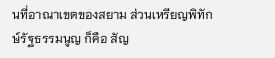นที่อาณาเขตของสยาม ส่วนเหรียญพิทักษ์รัฐธรรมนูญ ก็คือ สัญ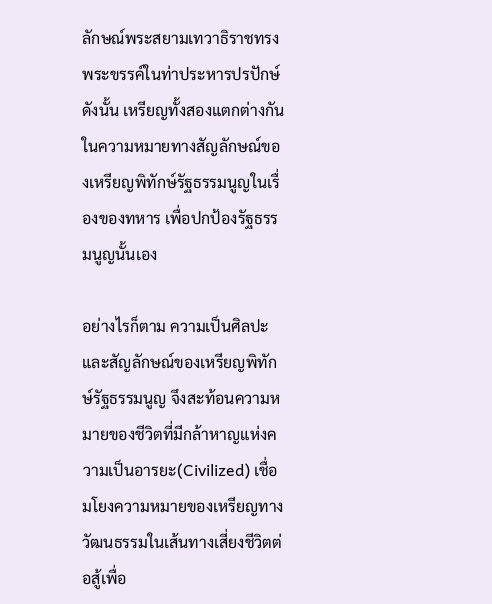ลักษณ์พระสยามเทวาธิราชทรงพระขรรค์ในท่าประหารปรปักษ์ ดังนั้น เหรียญทั้งสองแตกต่างกัน ในความหมายทางสัญลักษณ์ของเหรียญพิทักษ์รัฐธรรมนูญในเรื่องของทหาร เพื่อปกป้องรัฐธรรมนูญนั้นเอง

อย่างไรก็ตาม ความเป็นศิลปะและสัญลักษณ์ของเหรียญพิทักษ์รัฐธรรมนูญ จึงสะท้อนความหมายของชีวิตที่มีกล้าหาญแห่งความเป็นอารยะ(Civilized) เชื่อมโยงความหมายของเหรียญทางวัฒนธรรมในเส้นทางเสี่ยงชีวิตต่อสู้เพื่อ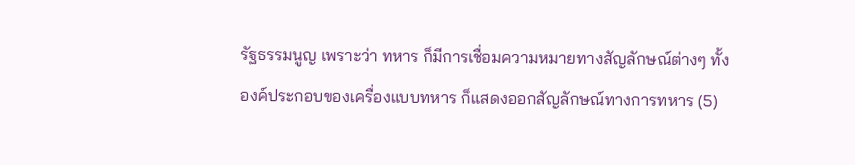รัฐธรรมนูญ เพราะว่า ทหาร ก็มีการเชื่อมความหมายทางสัญลักษณ์ต่างๆ ทั้งองค์ประกอบของเครื่องแบบทหาร ก็แสดงออกสัญลักษณ์ทางการทหาร (5)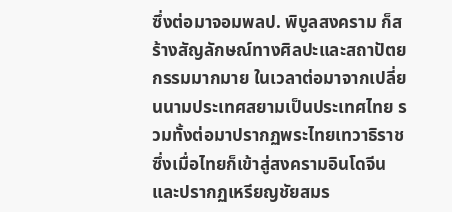ซึ่งต่อมาจอมพลป. พิบูลสงคราม ก็สร้างสัญลักษณ์ทางศิลปะและสถาปัตยกรรมมากมาย ในเวลาต่อมาจากเปลี่ยนนามประเทศสยามเป็นประเทศไทย รวมทั้งต่อมาปรากฏพระไทยเทวาธิราช ซึ่งเมื่อไทยก็เข้าสู่สงครามอินโดจีน และปรากฏเหรียญชัยสมร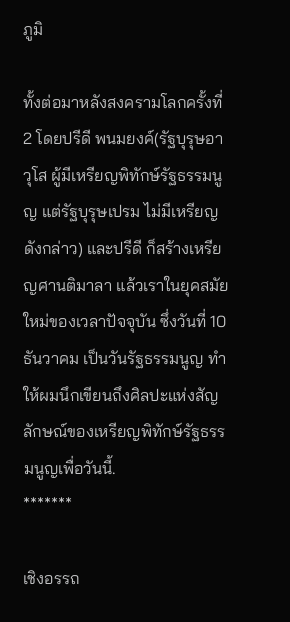ภูมิ

ทั้งต่อมาหลังสงครามโลกครั้งที่ 2 โดยปรีดี พนมยงค์(รัฐบุรุษอาวุโส ผู้มีเหรียญพิทักษ์รัฐธรรมนูญ แต่รัฐบุรุษเปรม ไม่มีเหรียญดังกล่าว) และปรีดี ก็สร้างเหรียญศานติมาลา แล้วเราในยุคสมัยใหม่ของเวลาปัจจุบัน ซึ่งวันที่ 10 ธันวาคม เป็นวันรัฐธรรมนูญ ทำให้ผมนึกเขียนถึงศิลปะแห่งสัญลักษณ์ของเหรียญพิทักษ์รัฐธรรมนูญเพื่อวันนี้.
*******

เชิงอรรถ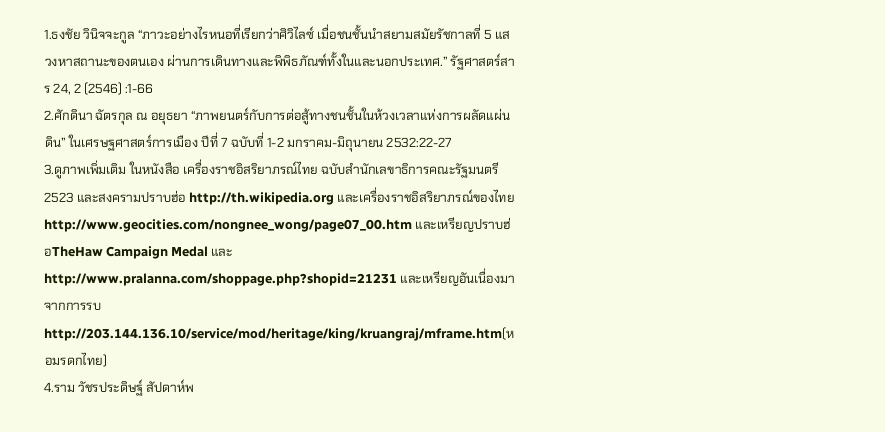1.ธงชัย วินิจจะกูล “ภาวะอย่างไรหนอที่เรียกว่าศิวิไลซ์ เมื่อชนชั้นนำสยามสมัยรัชกาลที่ 5 แสวงหาสถานะของตนเอง ผ่านการเดินทางและพิพิธภัณฑ์ทั้งในและนอกประเทศ.” รัฐศาสตร์สาร 24, 2 (2546) :1-66
2.ศักดินา ฉัตรกุล ณ อยุธยา “ภาพยนตร์กับการต่อสู้ทางชนชั้นในห้วงเวลาแห่งการผลัดแผ่นดิน” ในเศรษฐศาสตร์การเมือง ปีที่ 7 ฉบับที่ 1-2 มกราคม-มิถุนายน 2532:22-27
3.ดูภาพเพิ่มเติม ในหนังสือ เครื่องราชอิสริยาภรณ์ไทย ฉบับสำนักเลขาธิการคณะรัฐมนตรี 2523 และสงครามปราบฮ่อ http://th.wikipedia.org และเครื่องราชอิสริยาภรณ์ของไทย http://www.geocities.com/nongnee_wong/page07_00.htm และเหรียญปราบฮ่อTheHaw Campaign Medal และhttp://www.pralanna.com/shoppage.php?shopid=21231 และเหรียญอันเนื่องมาจากการรบ http://203.144.136.10/service/mod/heritage/king/kruangraj/mframe.htm(หอมรดกไทย)
4.ราม วัชรประดิษฐ์ สัปดาห์พ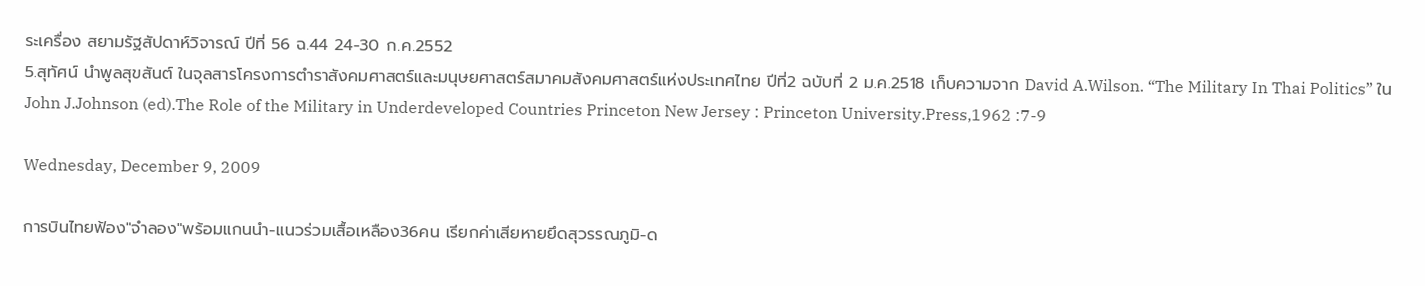ระเครื่อง สยามรัฐสัปดาห์วิจารณ์ ปีที่ 56 ฉ.44 24-30 ก.ค.2552
5.สุทัศน์ นำพูลสุขสันต์ ในจุลสารโครงการตำราสังคมศาสตร์และมนุษยศาสตร์สมาคมสังคมศาสตร์แห่งประเทศไทย ปีที่2 ฉบับที่ 2 ม.ค.2518 เก็บความจาก David A.Wilson. “The Military In Thai Politics” ใน John J.Johnson (ed).The Role of the Military in Underdeveloped Countries Princeton New Jersey : Princeton University.Press,1962 :7-9

Wednesday, December 9, 2009

การบินไทยฟ้อง"จำลอง"พร้อมแกนนำ-แนวร่วมเสื้อเหลือง36คน เรียกค่าเสียหายยึดสุวรรณภูมิ-ด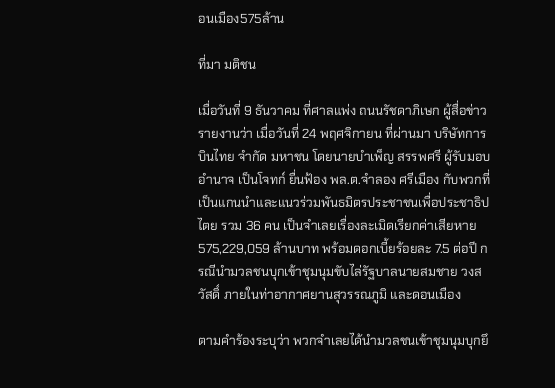อนเมือง575ล้าน

ที่มา มติชน

เมื่อวันที่ 9 ธันวาคม ที่ศาลแพ่ง ถนนรัชดาภิเษก ผู้สื่อข่าวรายงานว่า เมื่อวันที่ 24 พฤศจิกายน ที่ผ่านมา บริษัทการบินไทย จำกัด มหาชน โดยนายบำเพ็ญ สรรพศรี ผู้รับมอบอำนาจ เป็นโจทก์ ยื่นฟ้อง พล.ต.จำลอง ศรีเมือง กับพวกที่เป็นแกนนำและแนวร่วมพันธมิตรประชาชนเพื่อประชาธิปไตย รวม 36 คน เป็นจำเลยเรื่องละเมิดเรียกค่าเสียหาย 575,229,059 ล้านบาท พร้อมดอกเบี้ยร้อยละ 7.5 ต่อปี กรณีนำมวลชนบุกเข้าชุมนุมขับไล่รัฐบาลนายสมชาย วงสวัสดิ์ ภายในท่าอากาศยานสุวรรณภูมิ และดอนเมือง

ตามคำร้องระบุว่า พวกจำเลยได้นำมวลชนเข้าชุมนุมบุกยึ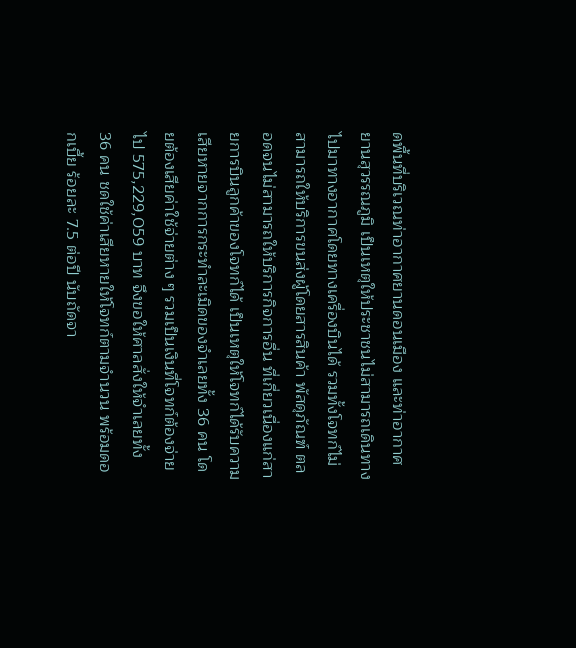ดพื้นที่บริเวณท่าอากาศยานดอนเมือง และท่าอากาศยานสุวรรณภูมิ เป็นเหตุให้ประชาชนไม่สามารถเดินทางไปมาทางอากาศโดยทางเครื่องบินได้ รวมทั้งโจทก์ไม่สามารถให้บริการขนส่งผู้โดยสารสินค้า พัสดุภัณฑ์ ตลอดจนไม่สามารถให้บริการกิจการอื่น ที่เกี่ยวเนื่องแก่สายการบินลูกค้าของโจทก์ได้ เป็นเหตุให้โจทก์ได้รับความเสียหายจากการกระทำละเมิดของจำเลยทั้ง 36 คน โดยต้องเสียค่าใช้จ่ายต่าง ๆ รวมเป็นเงินที่โจทก์ต้องจ่ายไป 575,229,059 บาท จึงขอให้ศาลสั่งให้จำเลยทั้ง 36 คน ชดใช้ค่าเสียหายให้โจทก์ตามจำนวน พร้อมดอกเบี้ย ร้อยละ 7.5 ต่อปี นับถัดจา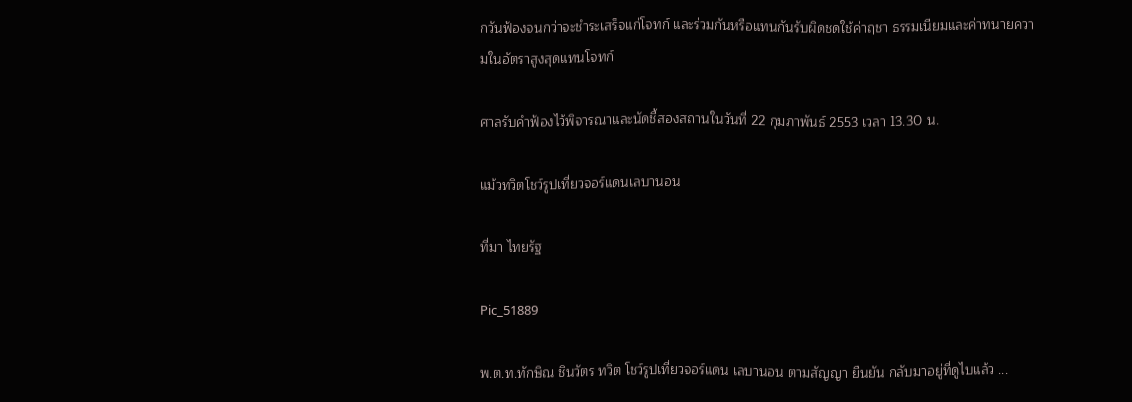กวันฟ้องจนกว่าจะชำระเสร็จแก่โจทก์ และร่วมกันหรือแทนกันรับผิดชดใช้ค่าฤชา ธรรมเนียมและค่าทนายความในอัตราสูงสุดแทนโจทก์

ศาลรับคำฟ้องไว้พิจารณาและนัดชี้สองสถานในวันที่ 22 กุมภาพันธ์ 2553 เวลา 13.30 น.

แม้วทวิตโชว์รูปเที่ยวจอร์แดนเลบานอน

ที่มา ไทยรัฐ

Pic_51889

พ.ต.ท.ทักษิณ ชินวัตร ทวิต โชว์รูปเที่ยวจอร์แดน เลบานอน ตามสัญญา ยืนยัน กลับมาอยู่ที่ดูไบแล้ว ...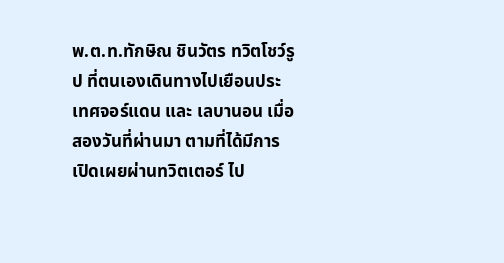พ.ต.ท.ทักษิณ ชินวัตร ทวิตโชว์รูป ที่ตนเองเดินทางไปเยือนประเทศจอร์แดน และ เลบานอน เมื่อสองวันที่ผ่านมา ตามที่ได้มีการเปิดเผยผ่านทวิตเตอร์ ไป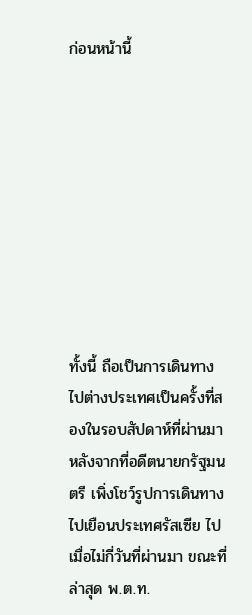ก่อนหน้านี้









ทั้งนี้ ถือเป็นการเดินทางไปต่างประเทศเป็นครั้งที่สองในรอบสัปดาห์ที่ผ่านมา หลังจากที่อดีตนายกรัฐมนตรี เพิ่งโชว์รูปการเดินทางไปเยือนประเทศรัสเซีย ไปเมื่อไม่กี่วันที่ผ่านมา ขณะที่ล่าสุด พ.ต.ท.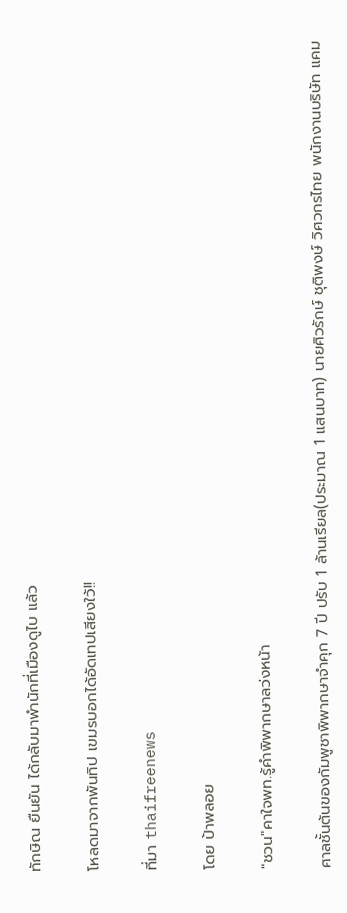ทักษิณ ยืนยัน ได้กลับมาพำนักที่เมืองดูไบ แล้ว

โหลดมาจากพันทิป เขมรบอกได้อัดเทปเสียงใว้!!

ที่มา thaifreenews

โดย ป้าพลอย

"ชวน"คาใจพท.รู้คำพิพากษาลว่งหน้า

ศาลชั้นต้นของกัมพูชาพิพากษาจำคุก 7 ปี ปรับ 1 ล้านเรียล(ประมาณ 1 แสนบาท) นายศิวรักษ์ ชุติพงษ์ วิศวกรไทย พนักงานบริษัท แคม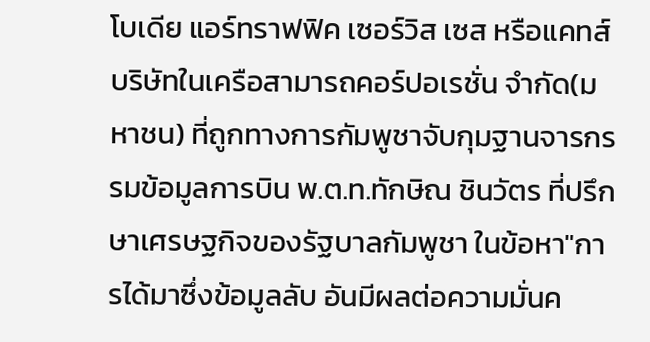โบเดีย แอร์ทราฟฟิค เซอร์วิส เซส หรือแคทส์ บริษัทในเครือสามารถคอร์ปอเรชั่น จำกัด(มหาชน) ที่ถูกทางการกัมพูชาจับกุมฐานจารกรรมข้อมูลการบิน พ.ต.ท.ทักษิณ ชินวัตร ที่ปรึกษาเศรษฐกิจของรัฐบาลกัมพูชา ในข้อหา"การได้มาซึ่งข้อมูลลับ อันมีผลต่อความมั่นค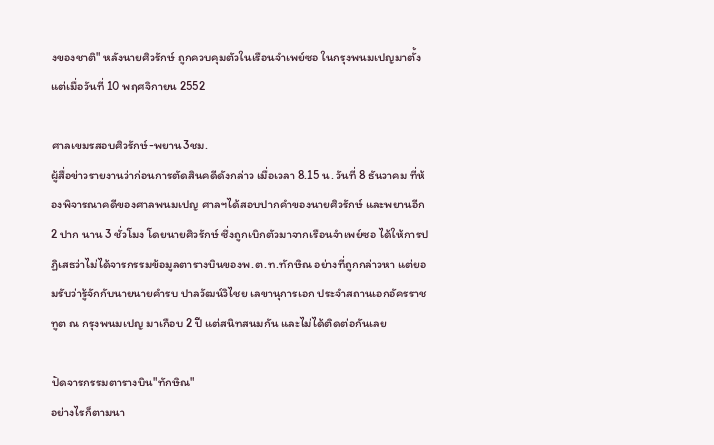งของชาติ" หลังนายศิวรักษ์ ถูกควบคุมตัวในเรือนจำเพย์ซอ ในกรุงพนมเปญมาตั้งแต่เมื่อวันที่ 10 พฤศจิกายน 2552

ศาลเขมรสอบศิวรักษ์-พยาน3ชม.
ผู้สื่อข่าวรายงานว่าก่อนการตัดสินคดีดังกล่าว เมื่อเวลา 8.15 น. วันที่ 8 ธันวาคม ที่ห้องพิจารณาคดีของศาลพนมเปญ ศาลฯได้สอบปากคำของนายศิวรักษ์ และพยานอีก 2 ปาก นาน 3 ชั่วโมง โดยนายศิวรักษ์ ซึ่งถูกเบิกตัวมาจากเรือนจำเพย์ซอ ได้ให้การปฏิเสธว่าไม่ได้จารกรรมข้อมูลตารางบินของพ.ต.ท.ทักษิณ อย่างที่ถูกกล่าวหา แต่ยอมรับว่ารู้จักกับนายนายคำรบ ปาลวัฒน์วิไชย เลขานุการเอก ประจำสถานเอกอัครราชทูต ณ กรุงพนมเปญ มาเกือบ 2 ปี แต่สนิทสนมกัน และไม่ได้ติดต่อกันเลย

ปัดจารกรรมตารางบิน"ทักษิณ"
อย่างไรก็ตามนา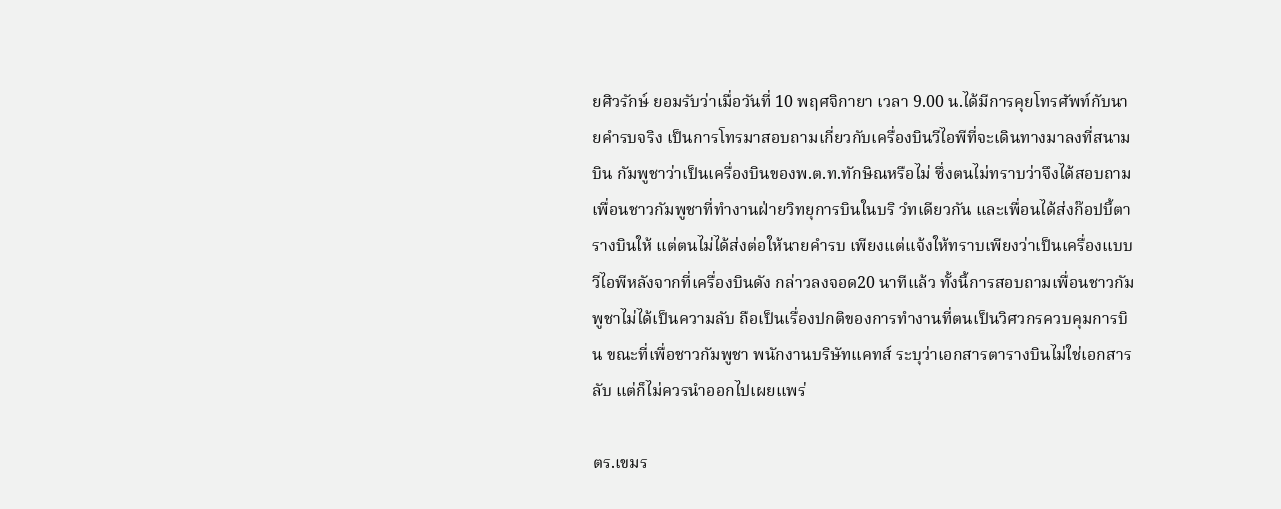ยศิวรักษ์ ยอมรับว่าเมื่อวันที่ 10 พฤศจิกายา เวลา 9.00 น.ได้มีการคุยโทรศัพท์กับนายคำรบจริง เป็นการโทรมาสอบถามเกี่ยวกับเครื่องบินวีไอพีที่จะเดินทางมาลงที่สนามบิน กัมพูชาว่าเป็นเครื่องบินของพ.ต.ท.ทักษิณหรือไม่ ซึ่งตนไม่ทราบว่าจึงได้สอบถามเพื่อนชาวกัมพูชาที่ทำงานฝ่ายวิทยุการบินในบริ วํทเดียวกัน และเพื่อนได้ส่งก๊อปบี้ตารางบินให้ แต่ตนไม่ได้ส่งต่อให้นายคำรบ เพียงแต่แจ้งให้ทราบเพียงว่าเป็นเครื่องแบบวีไอพีหลังจากที่เครื่องบินดัง กล่าวลงจอด20 นาทีแล้ว ทั้งนี้การสอบถามเพื่อนชาวกัมพูชาไม่ได้เป็นความลับ ถือเป็นเรื่องปกติของการทำงานที่ตนเป็นวิศวกรควบคุมการบิน ขณะที่เพื่อชาวกัมพูชา พนักงานบริษัทแคทส์ ระบุว่าเอกสารตารางบินไม่ใช่เอกสารลับ แต่ก็ไม่ควรนำออกไปเผยแพร่

ตร.เขมร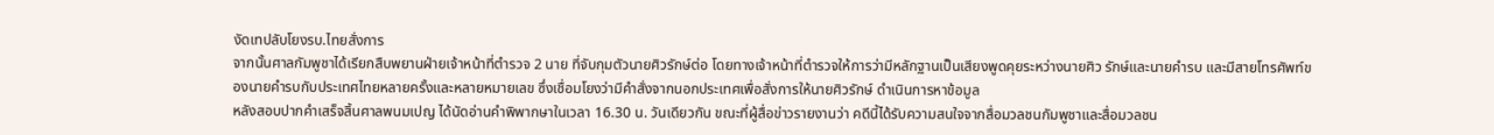งัดเทปลับโยงรบ.ไทยสั่งการ
จากนั้นศาลกัมพูชาได้เรียกสืบพยานฝ่ายเจ้าหน้าที่ตำรวจ 2 นาย ที่จับกุมตัวนายศิวรักษ์ต่อ โดยทางเจ้าหน้าที่ตำรวจให้การว่ามีหลักฐานเป็นเสียงพูดคุยระหว่างนายศิว รักษ์และนายคำรบ และมีสายโทรศัพท์ของนายคำรบกับประเทศไทยหลายครั้งและหลายหมายเลข ซึ่งเชื่อมโยงว่ามีคำสั่งจากนอกประเทศเพื่อสั่งการให้นายศิวรักษ์ ดำเนินการหาข้อมูล
หลังสอบปากคำเสร็จสิ้นศาลพนมเปญ ได้นัดอ่านคำพิพากษาในเวลา 16.30 น. วันเดียวกัน ขณะที่ผู้สื่อข่าวรายงานว่า คดีนี้ได้รับความสนใจจากสื่อมวลชนกัมพูชาและสื่อมวลชน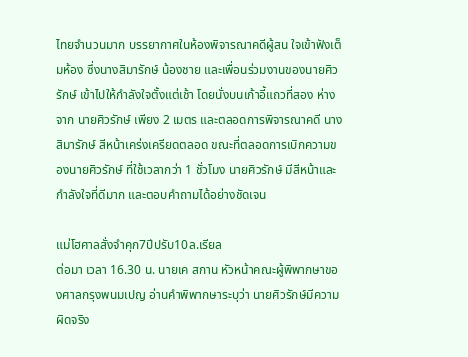ไทยจำนวนมาก บรรยากาศในห้องพิจารณาคดีผู้สน ใจเข้าฟังเต็มห้อง ซึ่งนางสิมารักษ์ น้องชาย และเพื่อนร่วมงานของนายศิวรักษ์ เข้าไปให้กำลังใจตั้งแต่เช้า โดยนั่งบนเก้าอี้แถวที่สอง ห่างจาก นายศิวรักษ์ เพียง 2 เมตร และตลอดการพิจารณาคดี นางสิมารักษ์ สีหน้าเคร่งเครียดตลอด ขณะที่ตลอดการเบิกความของนายศิวรักษ์ ที่ใช้เวลากว่า 1 ชั่วโมง นายศิวรักษ์ มีสีหน้าและกำลังใจที่ดีมาก และตอบคำถามได้อย่างชัดเจน

แม่โฮศาลสั่งจำคุก7ปีปรับ10ล.เรียล
ต่อมา เวลา 16.30 น. นายเค สกาน หัวหน้าคณะผู้พิพากษาของศาลกรุงพนมเปญ อ่านคำพิพากษาระบุว่า นายศิวรักษ์มีความผิดจริง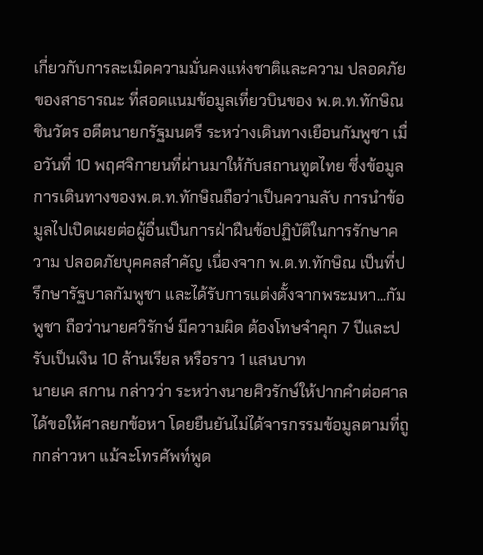เกี่ยวกับการละเมิดความมั่นคงแห่งชาติและความ ปลอดภัยของสาธารณะ ที่สอดแนมข้อมูลเที่ยวบินของ พ.ต.ท.ทักษิณ ชินวัตร อดีตนายกรัฐมนตรี ระหว่างเดินทางเยือนกัมพูชา เมื่อวันที่ 10 พฤศจิกายนที่ผ่านมาให้กับสถานทูตไทย ซึ่งข้อมูลการเดินทางของพ.ต.ท.ทักษิณถือว่าเป็นความลับ การนำข้อมูลไปเปิดเผยต่อผู้อื่นเป็นการฝ่าฝืนข้อปฏิบัติในการรักษาความ ปลอดภัยบุคคลสำคัญ เนื่องจาก พ.ต.ท.ทักษิณ เป็นที่ปรึกษารัฐบาลกัมพูชา และได้รับการแต่งตั้งจากพระมหา...กัมพูชา ถือว่านายศวิรักษ์ มีความผิด ต้องโทษจำคุก 7 ปีและปรับเป็นเงิน 10 ล้านเรียล หรือราว 1 แสนบาท
นายเค สกาน กล่าวว่า ระหว่างนายศิวรักษ์ให้ปากคำต่อศาลได้ขอให้ศาลยกข้อหา โดยยืนยันไม่ได้จารกรรมข้อมูลตามที่ถูกกล่าวหา แม้จะโทรศัพท์พูด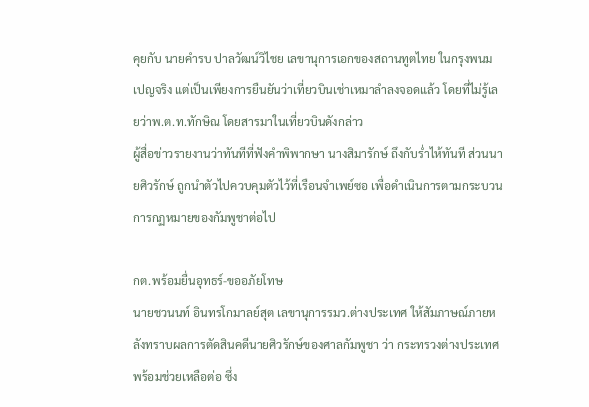คุยกับ นายคำรบ ปาลวัฒน์วิไชย เลขานุการเอกของสถานทูตไทย ในกรุงพนมเปญจริง แต่เป็นเพียงการยืนยันว่าเที่ยวบินเช่าเหมาลำลงจอดแล้ว โดยที่ไม่รู้เลยว่าพ.ต.ท.ทักษิณ โดยสารมาในเที่ยวบินดังกล่าว
ผู้สื่อข่าวรายงานว่าทันทีที่ฟังคำพิพากษา นางสิมารักษ์ ถึงกับร่ำไห้ทันที ส่วนนายศิวรักษ์ ถูกนำตัวไปควบคุมตัวไว้ที่เรือนจำเพย์ซอ เพื่อดำเนินการตามกระบวนการกฏหมายของกัมพูชาต่อไป

กต.พร้อมยื่นอุทธร์-ขออภัยโทษ
นายชวนนท์ อินทรโกมาลย์สุต เลขานุการรมว.ต่างประเทศ ให้สัมภาษณ์ภายหลังทราบผลการตัดสินคดีนายศิวรักษ์ของศาลกัมพูชา ว่า กระทรวงต่างประเทศพร้อมช่วยเหลือต่อ ซึ่ง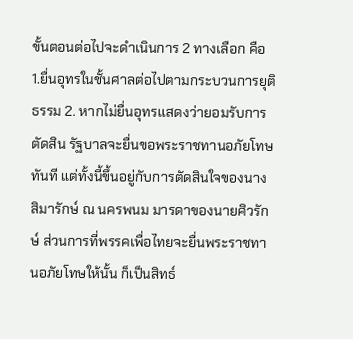ขั้นตอนต่อไปจะดำเนินการ 2 ทางเลือก คือ 1.ยื่นอุทรในชั้นศาลต่อไปตามกระบวนการยุติธรรม 2. หากไม่ยื่นอุทรแสดงว่ายอมรับการตัดสิน รัฐบาลจะยื่นขอพระราชทานอภัยโทษทันที แต่ทั้งนี้ขึ้นอยู่กับการตัดสินใจของนางสิมารักษ์ ณ นครพนม มารดาของนายศิวรักษ์ ส่วนการที่พรรคเพื่อไทยจะยื่นพระราชทานอภัยโทษให้นั้น ก็เป็นสิทธ์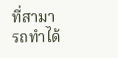ที่สามารถทำได้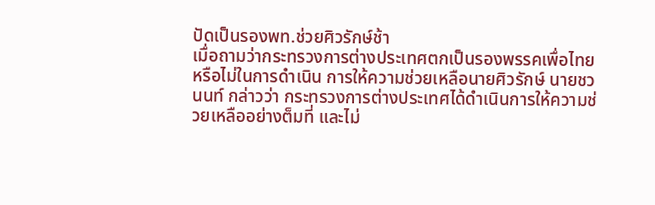ปัดเป็นรองพท.ช่วยศิวรักษ์ช้า
เมื่อถามว่ากระทรวงการต่างประเทศตกเป็นรองพรรคเพื่อไทยหรือไม่ในการดำเนิน การให้ความช่วยเหลือนายศิวรักษ์ นายชวนนท์ กล่าวว่า กระทรวงการต่างประเทศได้ดำเนินการให้ความช่วยเหลืออย่างต็มที่ และไม่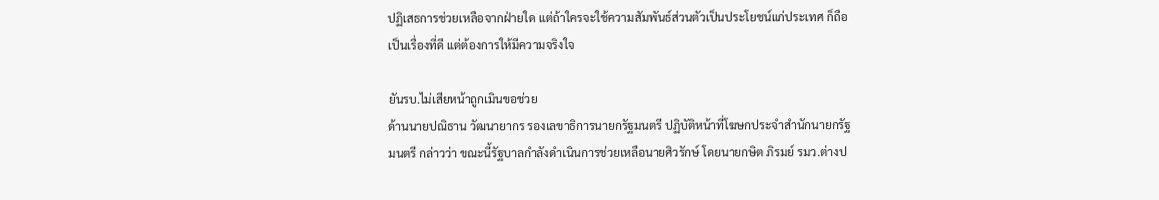ปฏิเสธการช่วยเหลือจากฝ่ายใด แต่ถ้าใครจะใช้ความสัมพันธ์ส่วนตัวเป็นประโยชน์แก่ประเทศ ก็ถือเป็นเรื่องที่ดี แต่ต้องการให้มีความจริงใจ

ยันรบ.ไม่เสียหน้าถูกเมินขอช่วย
ด้านนายปณิธาน วัฒนายากร รองเลขาธิการนายกรัฐมนตรี ปฏิบัติหน้าที่โฆษกประจำสำนักนายกรัฐมนตรี กล่าวว่า ขณะนี้รัฐบาลกำลังดำเนินการช่วยเหลือนายศิวรักษ์ โดยนายกษิต ภิรมย์ รมว.ต่างป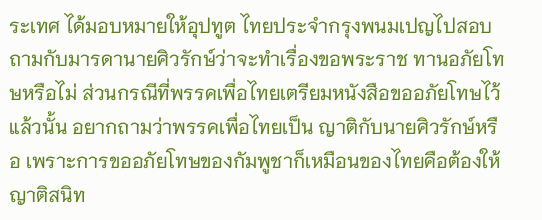ระเทศ ได้มอบหมายให้อุปทูต ไทยประจำกรุงพนมเปญไปสอบถามกับมารดานายศิวรักษ์ว่าจะทำเรื่องขอพระราช ทานอภัยโทษหรือไม่ ส่วนกรณีที่พรรคเพื่อไทยเตรียมหนังสือขออภัยโทษไว้แล้วนั้น อยากถามว่าพรรคเพื่อไทยเป็น ญาติกับนายศิวรักษ์หรือ เพราะการขออภัยโทษของกัมพูชาก็เหมือนของไทยคือต้องให้ญาติสนิท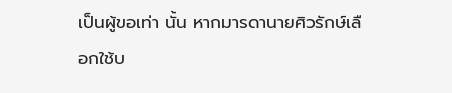เป็นผู้ขอเท่า นั้น หากมารดานายศิวรักษ์เลือกใช้บ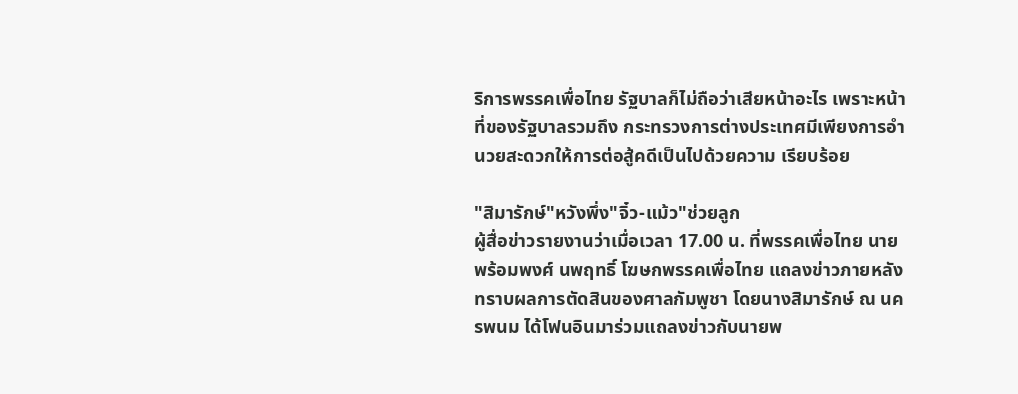ริการพรรคเพื่อไทย รัฐบาลก็ไม่ถือว่าเสียหน้าอะไร เพราะหน้าที่ของรัฐบาลรวมถึง กระทรวงการต่างประเทศมีเพียงการอำนวยสะดวกให้การต่อสู้คดีเป็นไปด้วยความ เรียบร้อย

"สิมารักษ์"หวังพึ่ง"จิ๋ว-แม้ว"ช่วยลูก
ผู้สื่อข่าวรายงานว่าเมื่อเวลา 17.00 น. ที่พรรคเพื่อไทย นายพร้อมพงศ์ นพฤทธิ์ โฆษกพรรคเพื่อไทย แถลงข่าวภายหลังทราบผลการตัดสินของศาลกัมพูชา โดยนางสิมารักษ์ ณ นครพนม ได้โฟนอินมาร่วมแถลงข่าวกับนายพ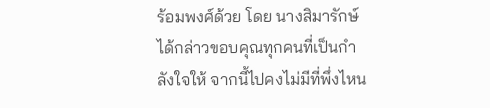ร้อมพงศ์ด้วย โดย นางสิมารักษ์ ได้กล่าวขอบคุณทุกคนที่เป็นกำลังใจให้ จากนี้ไปคงไม่มีที่พึ่งไหน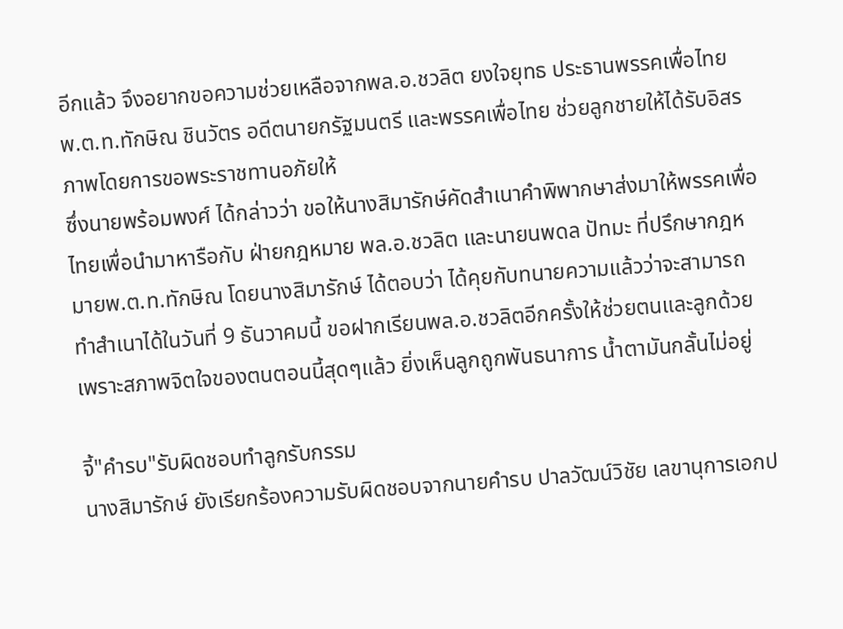อีกแล้ว จึงอยากขอความช่วยเหลือจากพล.อ.ชวลิต ยงใจยุทธ ประธานพรรคเพื่อไทย พ.ต.ท.ทักษิณ ชินวัตร อดีตนายกรัฐมนตรี และพรรคเพื่อไทย ช่วยลูกชายให้ได้รับอิสรภาพโดยการขอพระราชทานอภัยให้
ซึ่งนายพร้อมพงศ์ ได้กล่าวว่า ขอให้นางสิมารักษ์คัดสำเนาคำพิพากษาส่งมาให้พรรคเพื่อไทยเพื่อนำมาหารือกับ ฝ่ายกฎหมาย พล.อ.ชวลิต และนายนพดล ปัทมะ ที่ปรึกษากฎหมายพ.ต.ท.ทักษิณ โดยนางสิมารักษ์ ได้ตอบว่า ได้คุยกับทนายความแล้วว่าจะสามารถทำสำเนาได้ในวันที่ 9 ธันวาคมนี้ ขอฝากเรียนพล.อ.ชวลิตอีกครั้งให้ช่วยตนและลูกด้วย เพราะสภาพจิตใจของตนตอนนี้สุดๆแล้ว ยิ่งเห็นลูกถูกพันธนาการ น้ำตามันกลั้นไม่อยู่

จี้"คำรบ"รับผิดชอบทำลูกรับกรรม
นางสิมารักษ์ ยังเรียกร้องความรับผิดชอบจากนายคำรบ ปาลวัฒน์วิชัย เลขานุการเอกป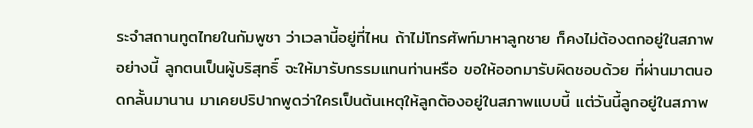ระจำสถานทูตไทยในกัมพูชา ว่าเวลานี้อยู่ที่ไหน ถ้าไม่โทรศัพท์มาหาลูกชาย ก็คงไม่ต้องตกอยู่ในสภาพอย่างนี้ ลูกตนเป็นผู้บริสุทธิ์ จะให้มารับกรรมแทนท่านหรือ ขอให้ออกมารับผิดชอบด้วย ที่ผ่านมาตนอดกลั้นมานาน มาเคยปริปากพูดว่าใครเป็นต้นเหตุให้ลูกต้องอยู่ในสภาพแบบนี้ แต่วันนี้ลูกอยู่ในสภาพ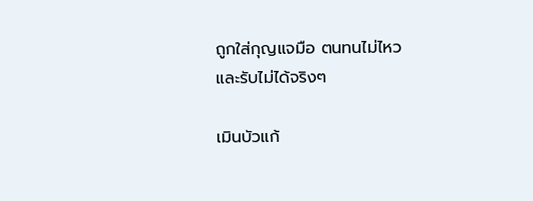ถูกใส่กุญแจมือ ตนทนไม่ไหว และรับไม่ได้จริงๆ

เมินบัวแก้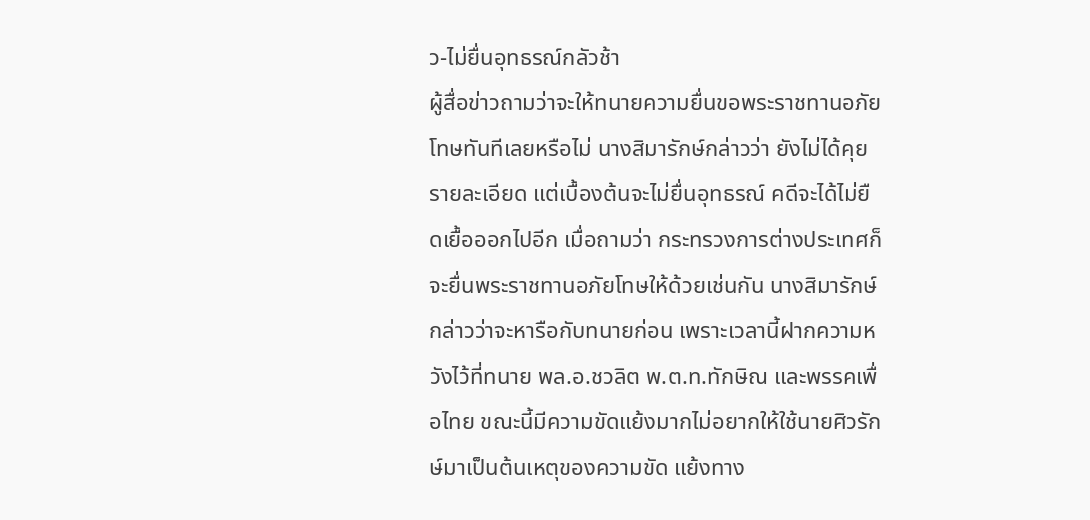ว-ไม่ยื่นอุทธรณ์กลัวช้า
ผู้สื่อข่าวถามว่าจะให้ทนายความยื่นขอพระราชทานอภัยโทษทันทีเลยหรือไม่ นางสิมารักษ์กล่าวว่า ยังไม่ได้คุยรายละเอียด แต่เบื้องต้นจะไม่ยื่นอุทธรณ์ คดีจะได้ไม่ยืดเยื้อออกไปอีก เมื่อถามว่า กระทรวงการต่างประเทศก็จะยื่นพระราชทานอภัยโทษให้ด้วยเช่นกัน นางสิมารักษ์ กล่าวว่าจะหารือกับทนายก่อน เพราะเวลานี้ฝากความหวังไว้ที่ทนาย พล.อ.ชวลิต พ.ต.ท.ทักษิณ และพรรคเพื่อไทย ขณะนี้มีความขัดแย้งมากไม่อยากให้ใช้นายศิวรักษ์มาเป็นต้นเหตุของความขัด แย้งทาง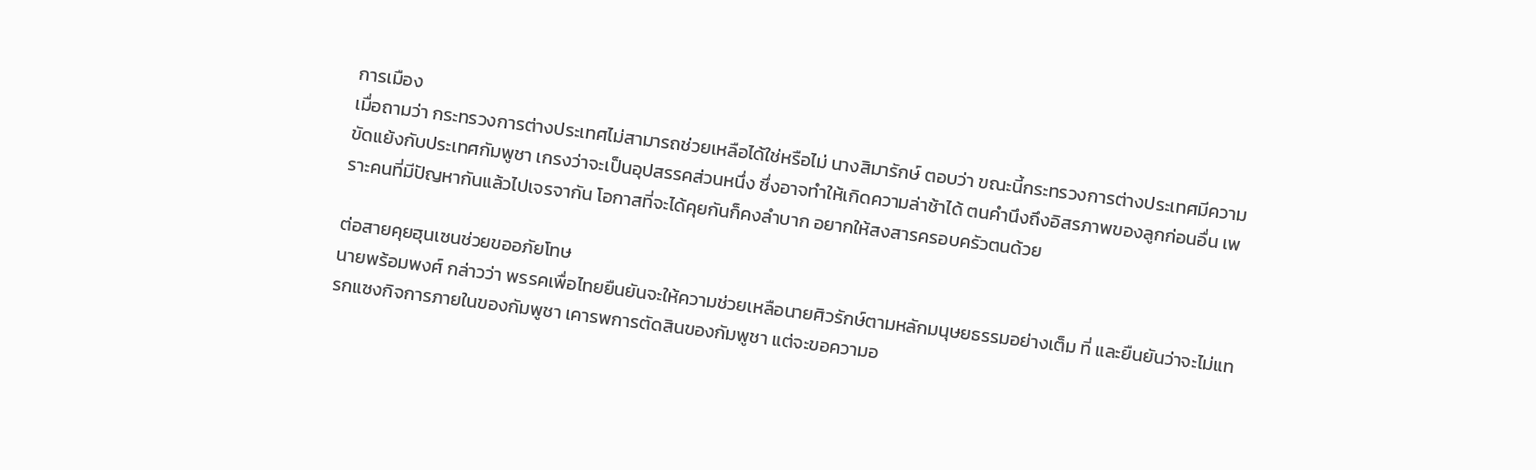การเมือง
เมื่อถามว่า กระทรวงการต่างประเทศไม่สามารถช่วยเหลือได้ใช่หรือไม่ นางสิมารักษ์ ตอบว่า ขณะนี้กระทรวงการต่างประเทศมีความขัดแย้งกับประเทศกัมพูชา เกรงว่าจะเป็นอุปสรรคส่วนหนึ่ง ซึ่งอาจทำให้เกิดความล่าช้าได้ ตนคำนึงถึงอิสรภาพของลูกก่อนอื่น เพราะคนที่มีปัญหากันแล้วไปเจรจากัน โอกาสที่จะได้คุยกันก็คงลำบาก อยากให้สงสารครอบครัวตนด้วย

ต่อสายคุยฮุนเซนช่วยขออภัยโทษ
นายพร้อมพงศ์ กล่าวว่า พรรคเพื่อไทยยืนยันจะให้ความช่วยเหลือนายศิวรักษ์ตามหลักมนุษยธรรมอย่างเต็ม ที่ และยืนยันว่าจะไม่แทรกแซงกิจการภายในของกัมพูชา เคารพการตัดสินของกัมพูชา แต่จะขอความอ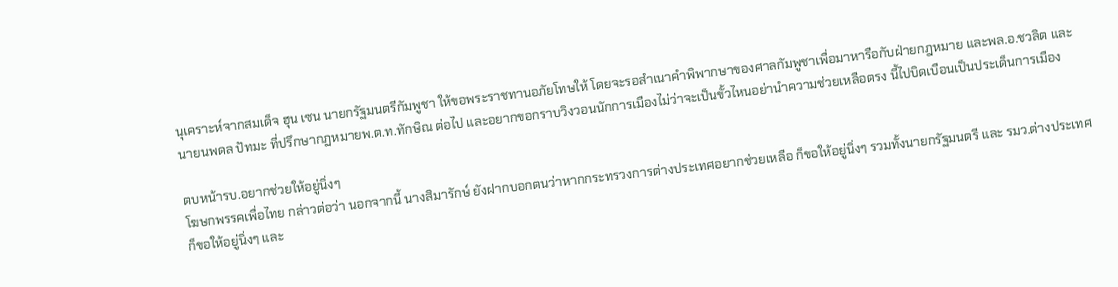นุเคราะห์จากสมเด็จ ฮุน เซน นายกรัฐมนตรีกัมพูชา ให้ขอพระราชทานอภัยโทษให้ โดยจะรอสำเนาคำพิพากษาของศาลกัมพูชาเพื่อมาหารือกับฝ่ายกฎหมาย และพล.อ.ชวลิต และนายนพดล ปัทมะ ที่ปรึกษากฏหมายพ.ต.ท.ทักษิณ ต่อไป และอยากขอกราบวิงวอนนักการเมืองไม่ว่าจะเป็นขั้วไหนอย่านำความช่วยเหลือตรง นี้ไปบิดเบือนเป็นประเด็นการเมือง

ตบหน้ารบ.อยากช่วยให้อยู่นิ่งๆ
โฆษกพรรคเพื่อไทย กล่าวต่อว่า นอกจากนี้ นางสิมารักษ์ ยังฝากบอกตนว่าหากกระทรวงการต่างประเทศอยากช่วยเหลือ ก็ขอให้อยู่นิ่งๆ รวมทั้งนายกรัฐมนตรี และ รมว.ต่างประเทศ ก็ขอให้อยู่นิ่งๆ และ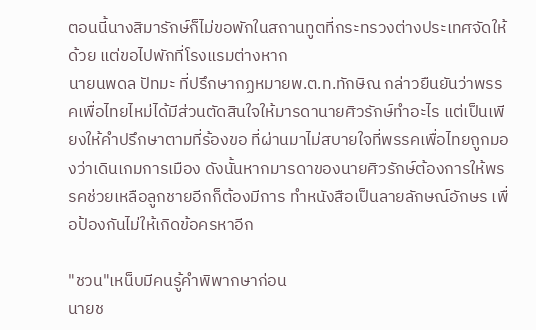ตอนนี้นางสิมารักษ์ก็ไม่ขอพักในสถานทูตที่กระทรวงต่างประเทศจัดให้ด้วย แต่ขอไปพักที่โรงแรมต่างหาก
นายนพดล ปัทมะ ที่ปรึกษากฏหมายพ.ต.ท.ทักษิณ กล่าวยืนยันว่าพรรคเพื่อไทยไหม่ได้มีส่วนตัดสินใจให้มารดานายศิวรักษ์ทำอะไร แต่เป็นเพียงให้คำปรึกษาตามที่ร้องขอ ที่ผ่านมาไม่สบายใจที่พรรคเพื่อไทยถูกมองว่าเดินเกมการเมือง ดังนั้นหากมารดาของนายศิวรักษ์ต้องการให้พรรคช่วยเหลือลูกชายอีกก็ต้องมีการ ทำหนังสือเป็นลายลักษณ์อักษร เพื่อป้องกันไม่ให้เกิดข้อครหาอีก

"ชวน"เหน็บมีคนรู้คำพิพากษาก่อน
นายช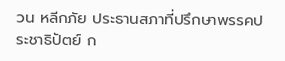วน หลีกภัย ประธานสภาที่ปรึกษาพรรคประชาธิปัตย์ ก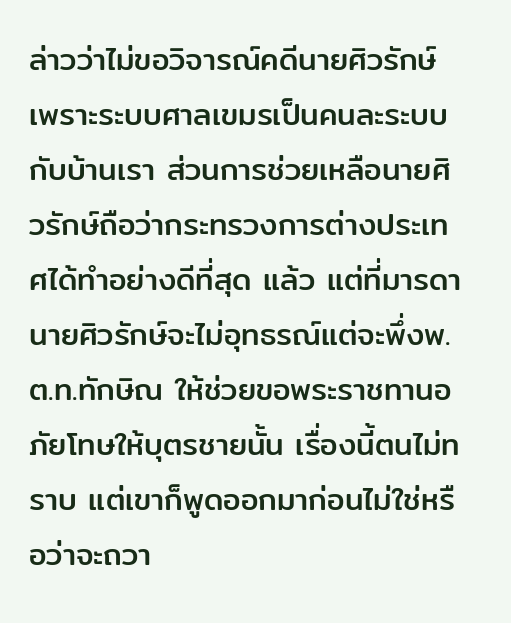ล่าวว่าไม่ขอวิจารณ์คดีนายศิวรักษ์ เพราะระบบศาลเขมรเป็นคนละระบบกับบ้านเรา ส่วนการช่วยเหลือนายศิวรักษ์ถือว่ากระทรวงการต่างประเทศได้ทำอย่างดีที่สุด แล้ว แต่ที่มารดานายศิวรักษ์จะไม่อุทธรณ์แต่จะพึ่งพ.ต.ท.ทักษิณ ให้ช่วยขอพระราชทานอภัยโทษให้บุตรชายนั้น เรื่องนี้ตนไม่ทราบ แต่เขาก็พูดออกมาก่อนไม่ใช่หรือว่าจะถวา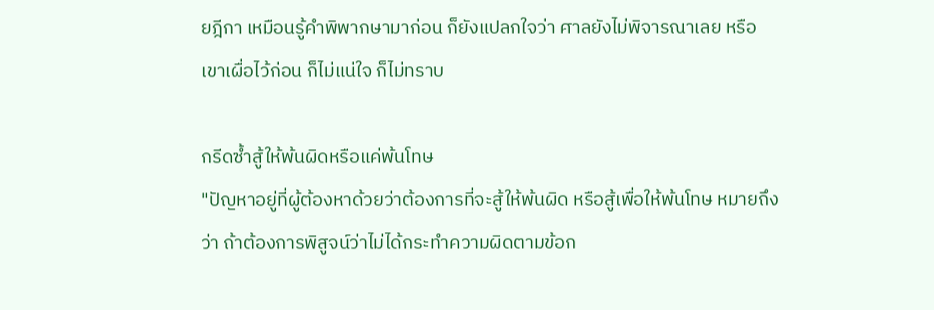ยฎีกา เหมือนรู้คำพิพากษามาก่อน ก็ยังแปลกใจว่า ศาลยังไม่พิจารณาเลย หรือเขาเผื่อไว้ก่อน ก็ไม่แน่ใจ ก็ไม่ทราบ

กรีดซ้ำสู้ให้พ้นผิดหรือแค่พ้นโทษ
"ปัญหาอยู่ที่ผู้ต้องหาด้วยว่าต้องการที่จะสู้ให้พ้นผิด หรือสู้เพื่อให้พ้นโทษ หมายถึงว่า ถ้าต้องการพิสูจน์ว่าไม่ได้กระทำความผิดตามข้อก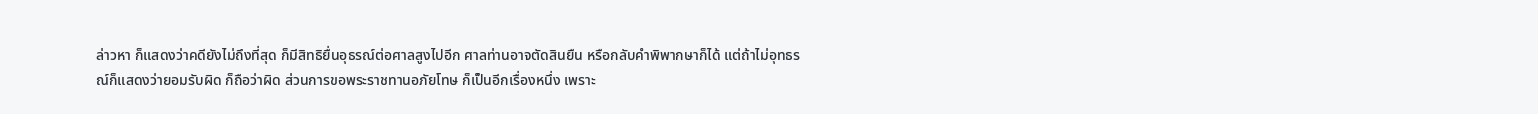ล่าวหา ก็แสดงว่าคดียังไม่ถึงที่สุด ก็มีสิทธิยื่นอุธรณ์ต่อศาลสูงไปอีก ศาลท่านอาจตัดสินยืน หรือกลับคำพิพากษาก็ได้ แต่ถ้าไม่อุทธรณ์ก็แสดงว่ายอมรับผิด ก็ถือว่าผิด ส่วนการขอพระราชทานอภัยโทษ ก็เป็นอีกเรื่องหนึ่ง เพราะ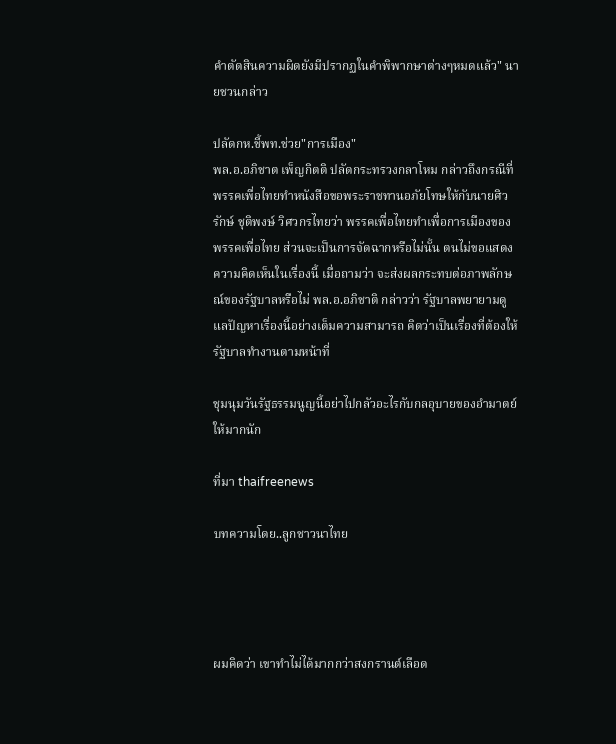คำตัดสินความผิดยังมีปรากฏในคำพิพากษาต่างๆหมดแล้ว" นายชวนกล่าว

ปลัดกห.ชี้พท.ช่วย"การเมือง"
พล.อ.อภิชาต เพ็ญกิตติ ปลัดกระทรวงกลาโหม กล่าวถึงกรณีที่พรรคเพื่อไทยทำหนังสือขอพระราชทานอภัยโทษให้กับนายศิวรักษ์ ชุติพงษ์ วิศวกรไทยว่า พรรคเพื่อไทยทำเพื่อการเมืองของพรรคเพื่อไทย ส่วนจะเป็นการจัดฉากหรือไม่นั้น ตนไม่ขอแสดงความคิดเห็นในเรื่องนี้ เมื่อถามว่า จะส่งผลกระทบต่อภาพลักษณ์ของรัฐบาลหรือไม่ พล.อ.อภิชาติ กล่าวว่า รัฐบาลพยายามดูแลปัญหาเรื่องนี้อย่างเต็มความสามารถ คิดว่าเป็นเรื่องที่ต้องให้รัฐบาลทำงานตามหน้าที่

ชุมนุมวันรัฐธรรมนูญนี้อย่าไปกลัวอะไรกับกลอุบายของอำมาตย์ให้มากนัก

ที่มา thaifreenews

บทความโดย..ลูกชาวนาไทย




ผมคิดว่า เขาทำไม่ได้มากกว่าสงกรานต์เลือด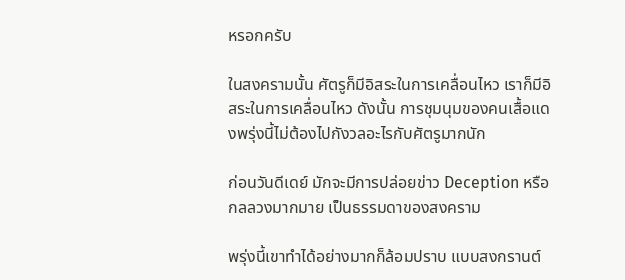หรอกครับ

ในสงครามนั้น ศัตรูก็มีอิสระในการเคลื่อนไหว เราก็มีอิสระในการเคลื่อนไหว ดังนั้น การชุมนุมของคนเสื้อแดงพรุ่งนี้ไม่ต้องไปกังวลอะไรกับศัตรูมากนัก

ก่อนวันดีเดย์ มักจะมีการปล่อยข่าว Deception หรือกลลวงมากมาย เป็นธรรมดาของสงคราม

พรุ่งนี้เขาทำได้อย่างมากก็ล้อมปราบ แบบสงกรานต์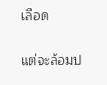เลือด

แต่จะล้อมป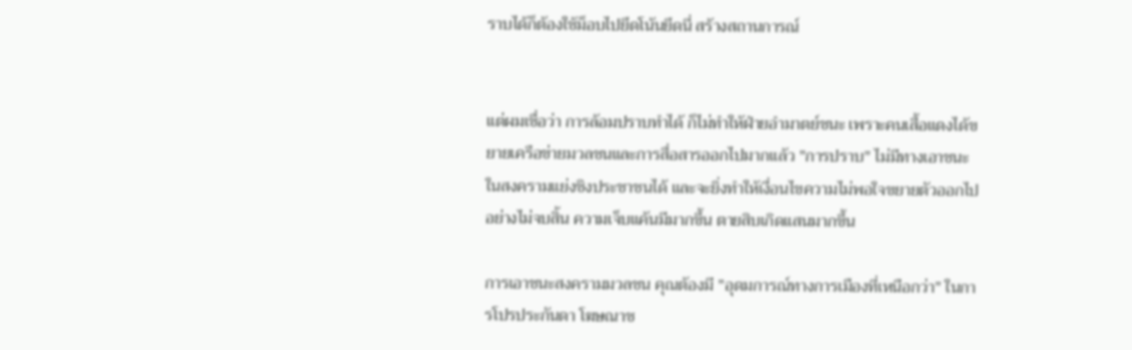ราบได้ก็ต้องใช้ม็อบไปยึดโน้นยึดนี่ สร้างสถานการณ์


แต่ผมเชื่อว่า การล้อมปราบทำได้ ก็ไม่ทำให้ฝ่ายอำมาตย์ชนะ เพราะคนเสื้อแดงได้ขยายเครือข่ายมวลชนและการสื่อสารออกไปมากแล้ว "การปราบ" ไม่มีทางเอาชนะในสงครามแย่งชิงประชาชนได้ และจะยิ่งทำให้เงื่อนไขความไม่พอใจขยายตัวออกไปอย่างไม่จบสิ้น ความเจ็บแค้นมีมากขึ้น ตายสิบเกิดแสนมากขึ้น

การเอาชนะสงครามมวลชน คุณต้องมี "อุดมการณ์ทางการเมืองที่เหนือกว่า" ในการโปรประกันดา โฆษณาช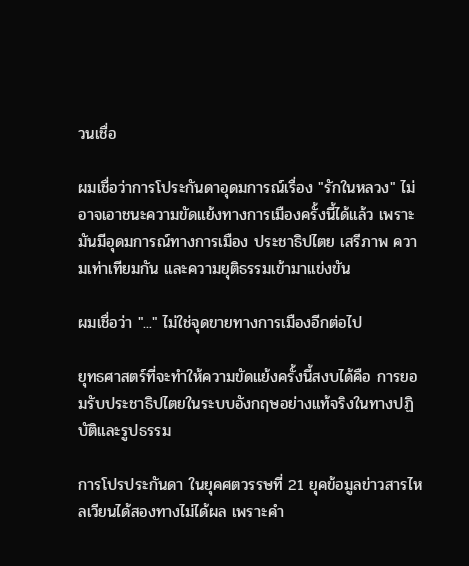วนเชื่อ

ผมเชื่อว่าการโประกันดาอุดมการณ์เรื่อง "รักในหลวง" ไม่อาจเอาชนะความขัดแย้งทางการเมืองครั้งนี้ได้แล้ว เพราะมันมีอุดมการณ์ทางการเมือง ประชาธิปไตย เสรีภาพ ความเท่าเทียมกัน และความยุติธรรมเข้ามาแข่งขัน

ผมเชื่อว่า "..." ไม่ใช่จุดขายทางการเมืองอีกต่อไป

ยุทธศาสตร์ที่จะทำให้ความขัดแย้งครั้งนี้สงบได้คือ การยอมรับประชาธิปไตยในระบบอังกฤษอย่างแท้จริงในทางปฏิบัติและรูปธรรม

การโปรประกันดา ในยุคศตวรรษที่ 21 ยุคข้อมูลข่าวสารไหลเวียนได้สองทางไม่ได้ผล เพราะคำ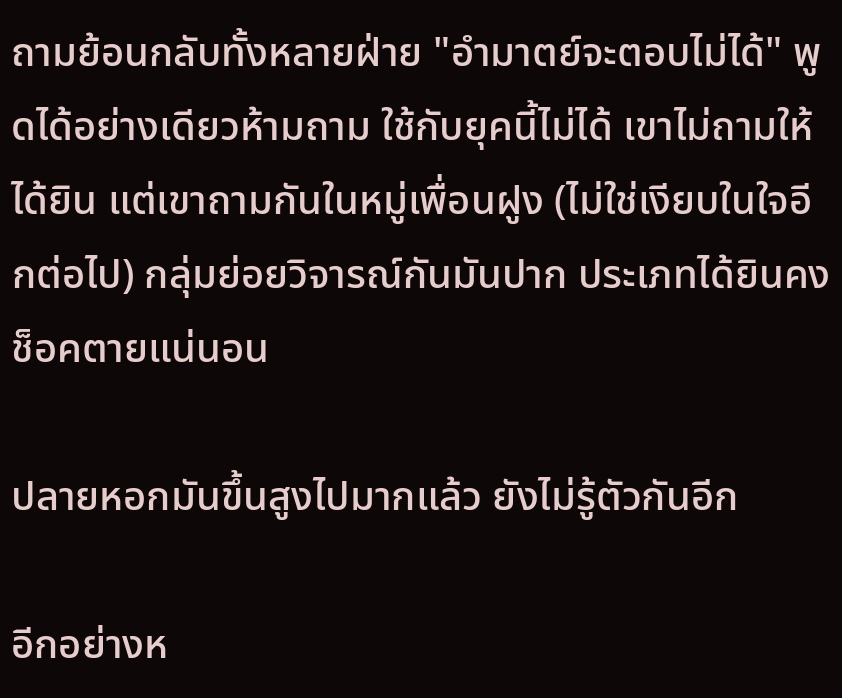ถามย้อนกลับทั้งหลายฝ่าย "อำมาตย์จะตอบไม่ได้" พูดได้อย่างเดียวห้ามถาม ใช้กับยุคนี้ไม่ได้ เขาไม่ถามให้ได้ยิน แต่เขาถามกันในหมู่เพื่อนฝูง (ไม่ใช่เงียบในใจอีกต่อไป) กลุ่มย่อยวิจารณ์กันมันปาก ประเภทได้ยินคงช็อคตายแน่นอน

ปลายหอกมันขึ้นสูงไปมากแล้ว ยังไม่รู้ตัวกันอีก

อีกอย่างห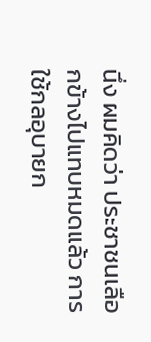นึ่ง ผมคิดว่า ประชาชนเลือกข้างไปแทบหมดแล้ว การใช้กลอุบายก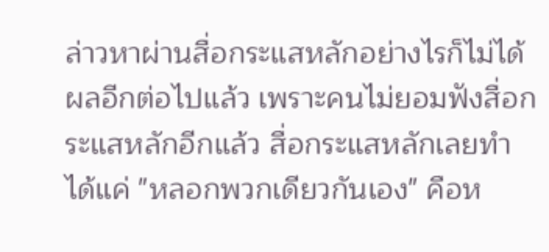ล่าวหาผ่านสื่อกระแสหลักอย่างไรก็ไม่ได้ผลอีกต่อไปแล้ว เพราะคนไม่ยอมฟังสื่อกระแสหลักอีกแล้ว สื่อกระแสหลักเลยทำได้แค่ "หลอกพวกเดียวกันเอง" คือห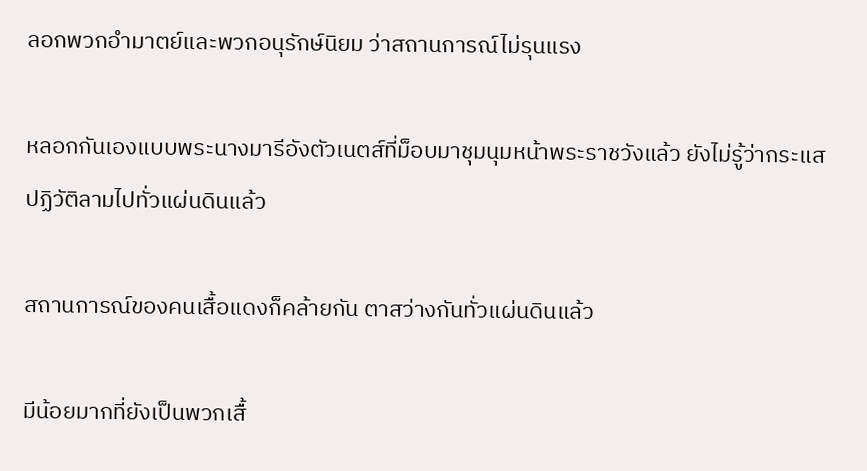ลอกพวกอำมาตย์และพวกอนุรักษ์นิยม ว่าสถานการณ์ไม่รุนแรง

หลอกกันเองแบบพระนางมารีอังตัวเนตส์ที่ม็อบมาชุมนุมหน้าพระราชวังแล้ว ยังไม่รู้ว่ากระแสปฏิวัติลามไปทั่วแผ่นดินแล้ว

สถานการณ์ของคนเสื้อแดงก็คล้ายกัน ตาสว่างกันทั่วแผ่นดินแล้ว

มีน้อยมากที่ยังเป็นพวกเสื้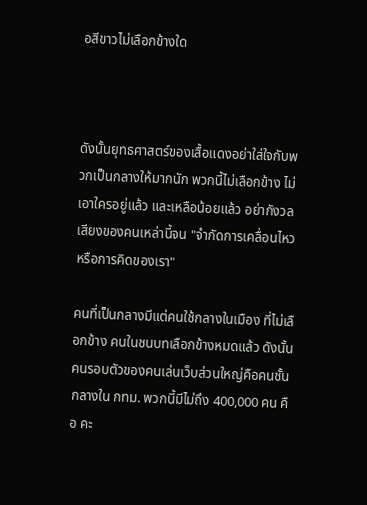อสีขาวไม่เลือกข้างใด



ดังนั้นยุทธศาสตร์ของเสื้อแดงอย่าใส่ใจกับพวกเป็นกลางให้มากนัก พวกนี้ไม่เลือกข้าง ไม่เอาใครอยู่แล้ว และเหลือน้อยแล้ว อย่ากังวลเสียงของคนเหล่านี้จน "จำกัดการเคลื่อนไหวหรือการคิดของเรา"

คนที่เป็นกลางมีแต่คนใช้กลางในเมือง ที่ไม่เลือกข้าง คนในชนบทเลือกข้างหมดแล้ว ดังนั้น คนรอบตัวของคนเล่นเว็บส่วนใหญ่คือคนชั้นกลางใน กทม. พวกนี้มีไม่ถึง 400,000 คน คือ คะ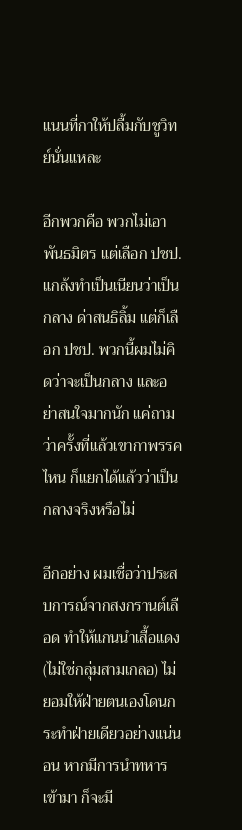แนนที่กาให้ปลื้มกับชูวิทย์นั่นแหละ

อีกพวกคือ พวกไม่เอาพันธมิตร แต่เลือก ปชป. แกล้งทำเป็นเนียนว่าเป็นกลาง ด่าสนธิลิ้ม แต่ก็เลือก ปชป. พวกนี้ผมไม่คิดว่าจะเป็นกลาง และอย่าสนใจมากนัก แค่ถามว่าครั้งที่แล้วเขากาพรรคไหน ก็แยกได้แล้วว่าเป็นกลางจริงหรือไม่

อีกอย่าง ผมเชื่อว่าประสบการณ์จากสงกรานต์เลือด ทำให้แกนนำเสื้อแดง (ไม่ใช่กลุ่มสามเกลอ) ไม่ยอมให้ฝ่ายตนเองโดนกระทำฝ่ายเดียวอย่างแน่นอน หากมีการนำทหารเข้ามา ก็จะมี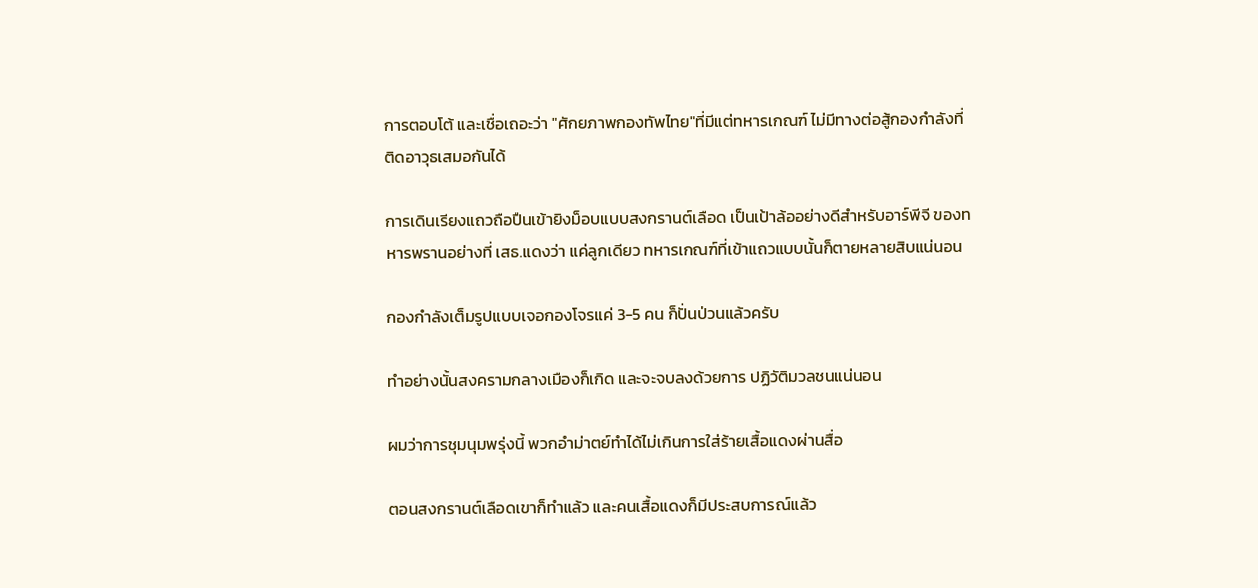การตอบโต้ และเชื่อเถอะว่า "ศักยภาพกองทัพไทย"ที่มีแต่ทหารเกณฑ์ ไม่มีทางต่อสู้กองกำลังที่ติดอาวุธเสมอกันได้

การเดินเรียงแถวถือปืนเข้ายิงม็อบแบบสงกรานต์เลือด เป็นเป้าล้ออย่างดีสำหรับอาร์พีจี ของทหารพรานอย่างที่ เสธ.แดงว่า แค่ลูกเดียว ทหารเกณฑ์ที่เข้าแถวแบบนั้นก็ตายหลายสิบแน่นอน

กองกำลังเต็มรูปแบบเจอกองโจรแค่ 3-5 คน ก็ปั่นป่วนแล้วครับ

ทำอย่างนั้นสงครามกลางเมืองก็เกิด และจะจบลงด้วยการ ปฏิวัติมวลชนแน่นอน

ผมว่าการชุมนุมพรุ่งนี้ พวกอำม่าตย์ทำได้ไม่เกินการใส่ร้ายเสื้อแดงผ่านสื่อ

ตอนสงกรานต์เลือดเขาก็ทำแล้ว และคนเสื้อแดงก็มีประสบการณ์แล้ว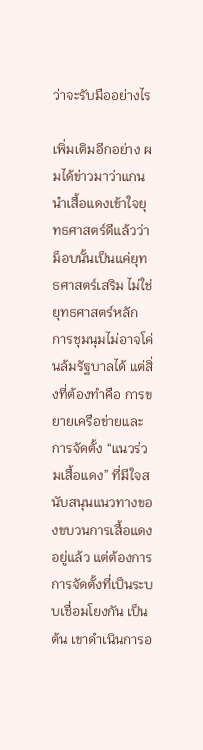ว่าจะรับมืออย่างไร

เพิ่มเติมอีกอย่าง ผมได้ข่าวมาว่าแกนนำเสื้อแดงเข้าใจยุทธศาสตร์ดีแล้วว่า ม็อบนั้นเป็นแค่ยุทธศาสตร์เสริม ไม่ใช่ยุทธศาสตร์หลัก การชุมนุมไม่อาจโค่นล้มรัฐบาลได้ แต่สิ่งที่ต้องทำคือ การขยายเครือข่ายและการจัดตั้ง “แนวร่วมเสื้อแดง” ที่มีใจสนับสนุนแนวทางของขบวนการเสื้อแดงอยู่แล้ว แต่ต้องการการจัดตั้งที่เป็นระบบเชื่อมโยงกัน เป็นต้น เขาดำเนินการอ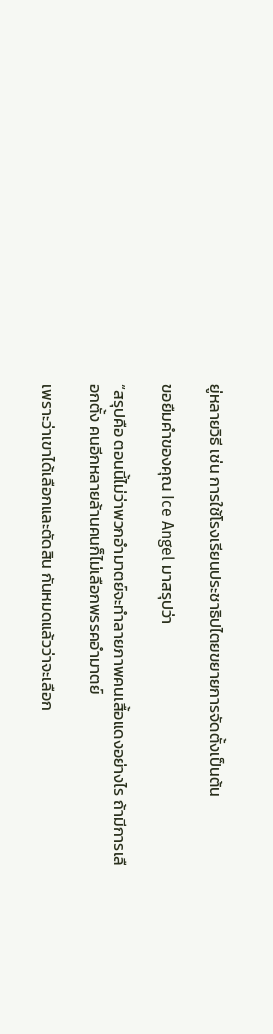ยู่หลายวิธี เช่น การใช้โรงเรียนประชาธิปไตยขยายการจัดตั้งเป็นต้น

ขอยืมคำของคุณ Ice Angel มาสรุปว่า

“สรุปคือ ตอนนี้ไม่ว่าพวกอำมาตย์จะทำลายภาพคนเสื้อแดงอย่างไร ถ้ามีการเลือกตั้ง คนอีกหลายล้านคนก็ไม่เลือกพรรคอำมาตย์

เพราะว่าเขาได้เลือกและตัดสิน กันหมดแล้วว่าจะเลือก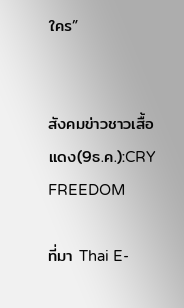ใคร”


สังคมข่าวชาวเสื้อแดง(9ธ.ค.):CRY FREEDOM

ที่มา Thai E-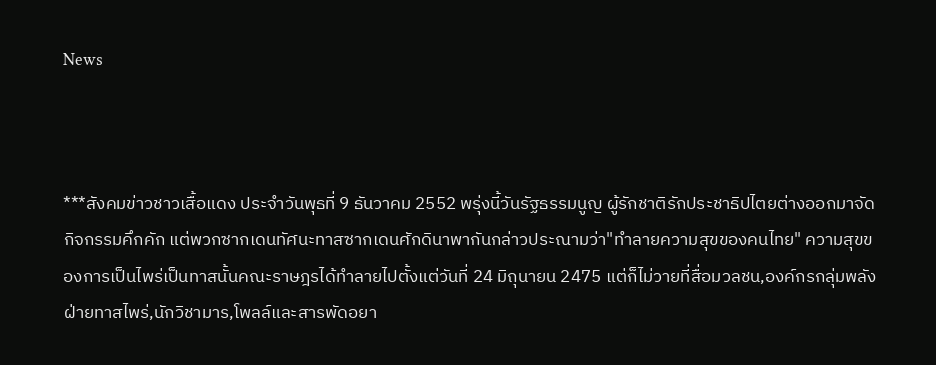News



***สังคมข่าวชาวเสื้อแดง ประจำวันพุธที่ 9 ธันวาคม 2552 พรุ่งนี้วันรัฐธรรมนูญ ผู้รักชาติรักประชาธิปไตยต่างออกมาจัดกิจกรรมคึกคัก แต่พวกซากเดนทัศนะทาสซากเดนศักดินาพากันกล่าวประณามว่า"ทำลายความสุขของคนไทย" ความสุขของการเป็นไพร่เป็นทาสนั้นคณะราษฎรได้ทำลายไปตั้งแต่วันที่ 24 มิถุนายน 2475 แต่ก็ไม่วายที่สื่อมวลชน,องค์กรกลุ่มพลังฝ่ายทาสไพร่,นักวิชามาร,โพลล์และสารพัดอยา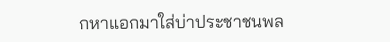กหาแอกมาใส่บ่าประชาชนพล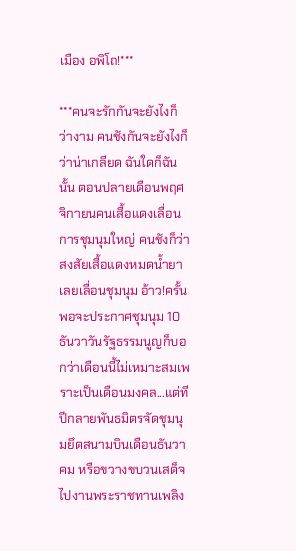เมือง อพิโถ!***

***คนจะรักกันจะยังไงก็ว่างาม คนชังกันจะยังไงก็ว่าน่าเกลียด ฉันใดก็ฉันนั้น ตอนปลายเดือนพฤศจิกายนคนเสื้อแดงเลื่อนการชุมนุมใหญ่ คนชังก็ว่าสงสัยเสื้อแดงหมดน้ำยาเลยเลื่อนชุมนุม อ้าว!ครั้นพอจะประกาศชุมนุม 10 ธันวาวันรัฐธรรมนูญก็บอกว่าเดือนนี้ไม่เหมาะสมเพราะเป็นเดือนมงคล...แต่ทีปีกลายพันธมิตรจัดชุมนุมยึดสนามบินเดือนธันวาคม หรือขวางขบวนเสด็จไปงานพระราชทานเพลิง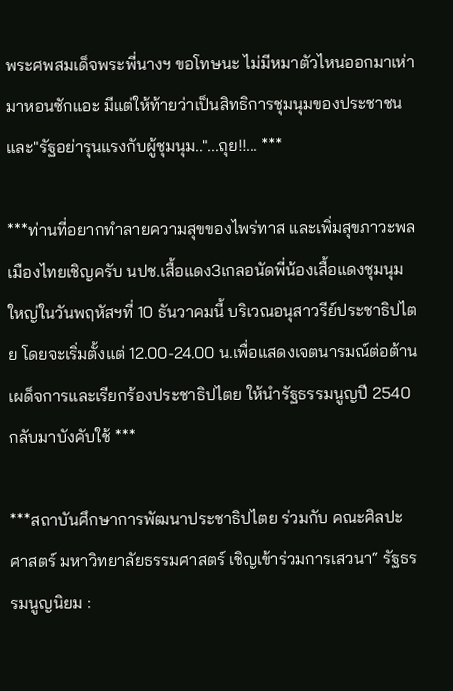พระศพสมเด็จพระพี่นางฯ ขอโทษนะ ไม่มีหมาตัวไหนออกมาเห่ามาหอนซักแอะ มีแต่ให้ท้ายว่าเป็นสิทธิการชุมนุมของประชาชน และ"รัฐอย่ารุนแรงกับผู้ชุมนุม.."...ถุย!!... ***

***ท่านที่อยากทำลายความสุขของไพร่ทาส และเพิ่มสุขภาวะพลเมืองไทยเชิญครับ นปช.เสื้อแดง3เกลอนัดพี่น้องเสื้อแดงชุมนุมใหญ่ในวันพฤหัสฯที่ 10 ธันวาคมนี้ บริเวณอนุสาวรีย์ประชาธิปไตย โดยจะเริ่มตั้งแต่ 12.00-24.00 น.เพื่อแสดงเจตนารมณ์ต่อต้านเผด็จการและเรียกร้องประชาธิปไตย ให้นำรัฐธรรมนูญปี 2540 กลับมาบังคับใช้ ***

***สถาบันศึกษาการพัฒนาประชาธิปไตย ร่วมกับ คณะศิลปะศาสตร์ มหาวิทยาลัยธรรมศาสตร์ เชิญเข้าร่วมการเสวนา“ รัฐธรรมนูญนิยม :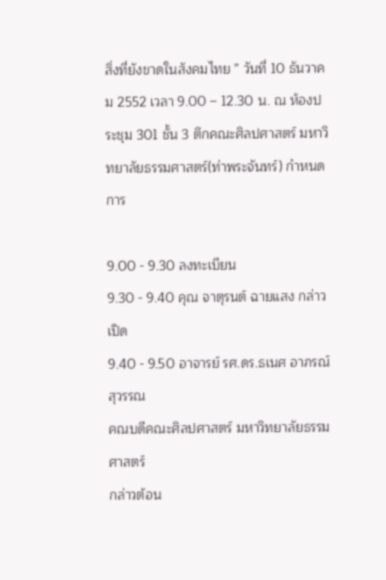สิ่งที่ยังขาดในสังคมไทย ” วันที่ 10 ธันวาคม 2552 เวลา 9.00 – 12.30 น. ณ ห้องประชุม 301 ชั้น 3 ตึกคณะศิลปศาสตร์ มหาวิทยาลัยธรรมศาสตร์(ท่าพระจันทร์) กำหนดการ

9.00 - 9.30 ลงทะเบียน
9.30 - 9.40 คุณ จาตุรนต์ ฉายแสง กล่าวเปิด
9.40 - 9.50 อาจารย์ รศ.ดร.ธเนศ อาภรณ์สุวรรณ
คณบดีคณะศิลปศาสตร์ มหาวิทยาลัยธรรมศาสตร์
กล่าวต้อน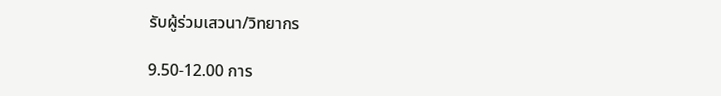รับผู้ร่วมเสวนา/วิทยากร

9.50-12.00 การ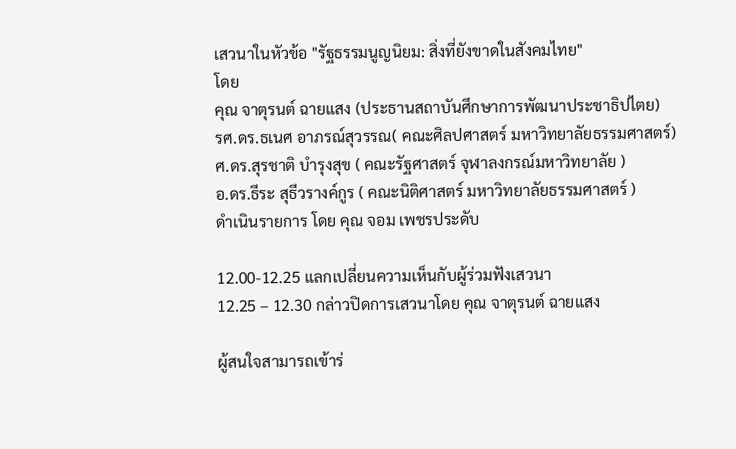เสวนาในหัวข้อ "รัฐธรรมนูญนิยม: สิ่งที่ยังขาดในสังคมไทย"
โดย
คุณ จาตุรนต์ ฉายแสง (ประธานสถาบันศึกษาการพัฒนาประชาธิปไตย)
รศ.ดร.ธเนศ อาภรณ์สุวรรณ( คณะศิลปศาสตร์ มหาวิทยาลัยธรรมศาสตร์)
ศ.ดร.สุรชาติ บำรุงสุข ( คณะรัฐศาสตร์ จุฬาลงกรณ์มหาวิทยาลัย )
อ.ดร.ธีระ สุธีวรางค์กูร ( คณะนิติศาสตร์ มหาวิทยาลัยธรรมศาสตร์ )
ดำเนินรายการ โดย คุณ จอม เพชรประดับ

12.00-12.25 แลกเปลี่ยนความเห็นกับผู้ร่วมฟังเสวนา
12.25 – 12.30 กล่าวปิดการเสวนาโดย คุณ จาตุรนต์ ฉายแสง

ผู้สนใจสามารถเข้าร่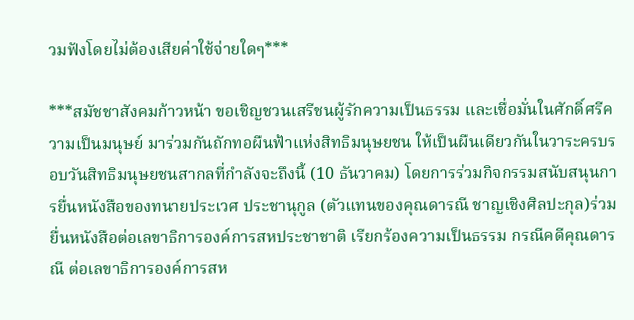วมฟังโดยไม่ต้องเสียค่าใช้จ่ายใดๆ***

***สมัชชาสังคมก้าวหน้า ขอเชิญชวนเสรีชนผู้รักความเป็นธรรม และเชื่อมั่นในศักดิ์ศรีความเป็นมนุษย์ มาร่วมกันถักทอผืนฟ้าแห่งสิทธิมนุษยชน ให้เป็นผืนเดียวกันในวาระครบรอบวันสิทธิมนุษยชนสากลที่กำลังจะถึงนี้ (10 ธันวาคม) โดยการร่วมกิจกรรมสนับสนุนการยื่นหนังสือของทนายประเวศ ประชานุกูล (ตัวแทนของคุณดารณี ชาญเชิงศิลปะกุล)ร่วมยื่นหนังสือต่อเลขาธิการองค์การสหประชาชาติ เรียกร้องความเป็นธรรม กรณีคดีคุณดารณี ต่อเลขาธิการองค์การสห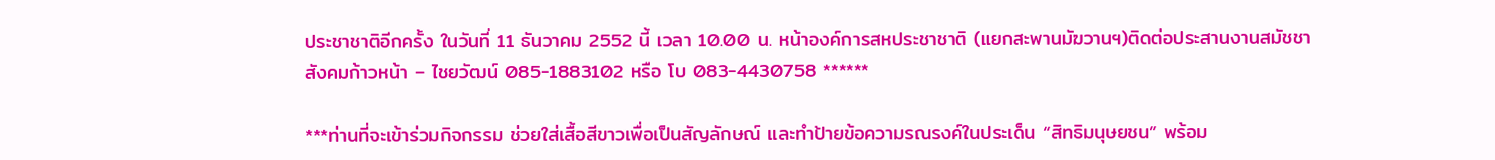ประชาชาติอีกครั้ง ในวันที่ 11 ธันวาคม 2552 นี้ เวลา 10.00 น. หน้าองค์การสหประชาชาติ (แยกสะพานมัฆวานฯ)ติดต่อประสานงานสมัชชาสังคมก้าวหน้า – ไชยวัฒน์ 085-1883102 หรือ โบ 083-4430758 ******

***ท่านที่จะเข้าร่วมกิจกรรม ช่วยใส่เสื้อสีขาวเพื่อเป็นสัญลักษณ์ และทำป้ายข้อความรณรงค์ในประเด็น “สิทธิมนุษยชน” พร้อม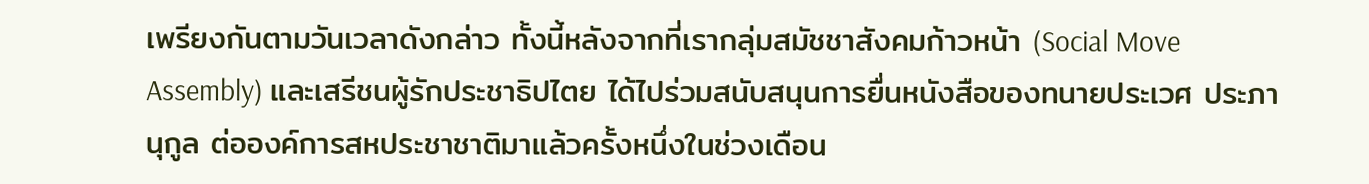เพรียงกันตามวันเวลาดังกล่าว ทั้งนี้หลังจากที่เรากลุ่มสมัชชาสังคมก้าวหน้า (Social Move Assembly) และเสรีชนผู้รักประชาธิปไตย ได้ไปร่วมสนับสนุนการยื่นหนังสือของทนายประเวศ ประภานุกูล ต่อองค์การสหประชาชาติมาแล้วครั้งหนึ่งในช่วงเดือน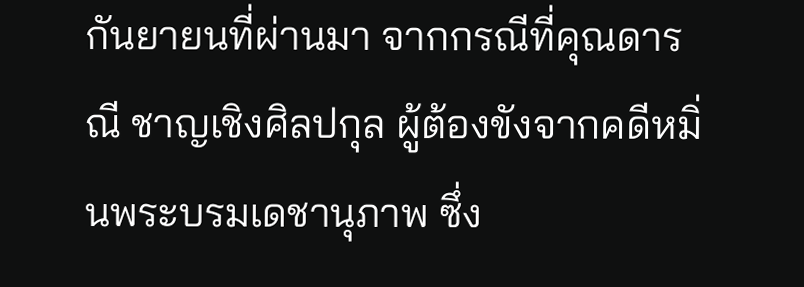กันยายนที่ผ่านมา จากกรณีที่คุณดารณี ชาญเชิงศิลปกุล ผู้ต้องขังจากคดีหมิ่นพระบรมเดชานุภาพ ซึ่ง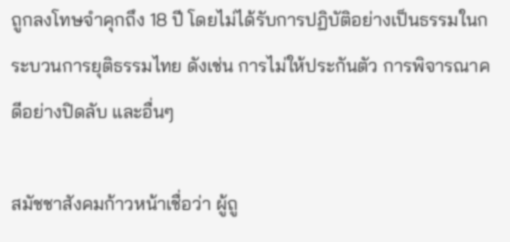ถูกลงโทษจำคุกถึง 18 ปี โดยไม่ได้รับการปฏิบัติอย่างเป็นธรรมในกระบวนการยุติธรรมไทย ดังเช่น การไม่ให้ประกันตัว การพิจารณาคดีอย่างปิดลับ และอื่นๆ

สมัชชาสังคมก้าวหน้าเชื่อว่า ผู้ถู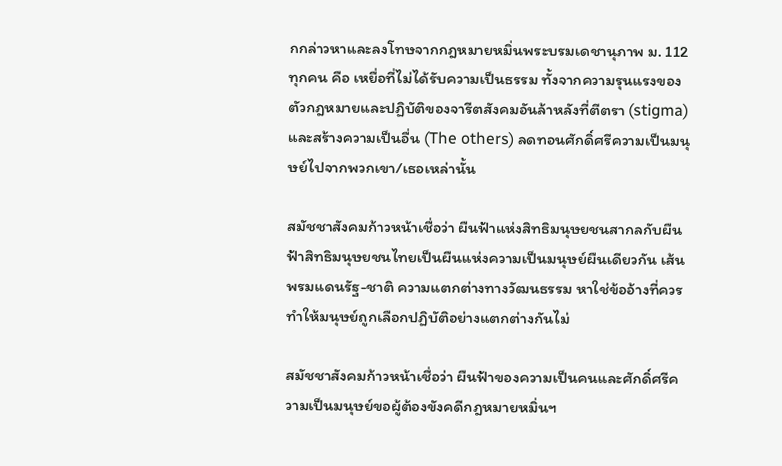กกล่าวหาและลงโทษจากกฎหมายหมิ่นพระบรมเดชานุภาพ ม. 112 ทุกคน คือ เหยื่อที่ไม่ได้รับความเป็นธรรม ทั้งจากความรุนแรงของตัวกฎหมายและปฏิบัติของจารีตสังคมอันล้าหลังที่ตีตรา (stigma) และสร้างความเป็นอื่น (The others) ลดทอนศักดิ์ศรีความเป็นมนุษย์ไปจากพวกเขา/เธอเหล่านั้น

สมัชชาสังคมก้าวหน้าเชื่อว่า ผืนฟ้าแห่งสิทธิมนุษยชนสากลกับผืนฟ้าสิทธิมนุษยชนไทยเป็นผืนแห่งความเป็นมนุษย์ผืนเดียวกัน เส้นพรมแดนรัฐ-ชาติ ความแตกต่างทางวัฒนธรรม หาใช่ข้ออ้างที่ควรทำให้มนุษย์ถูกเลือกปฏิบัติอย่างแตกต่างกันไม่

สมัชชาสังคมก้าวหน้าเชื่อว่า ผืนฟ้าของความเป็นคนและศักดิ์ศรีความเป็นมนุษย์ขอผู้ต้องขังคดีกฎหมายหมิ่นฯ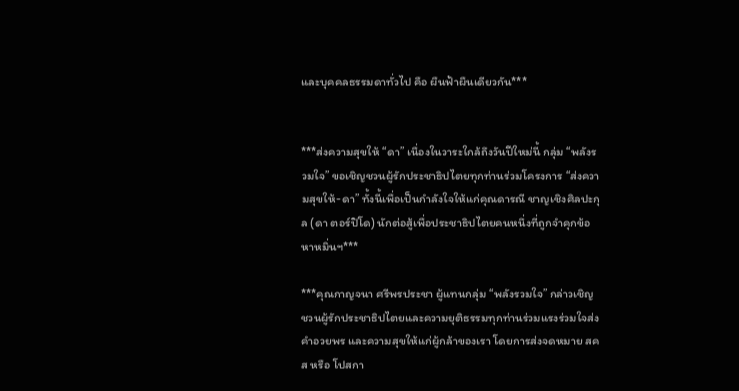และบุคคลธรรมดาทั่วไป คือ ผืนฟ้าผืนเดียวกัน***


***ส่งความสุขให้ “ดา” เนื่องในวาระใกล้ถึงวันปีใหม่นี้ กลุ่ม “พลังรวมใจ” ขอเชิญชวนผู้รักประชาธิปไตยทุกท่านร่วมโครงการ “ส่งความสุขให้-ดา” ทั้งนี้เพื่อเป็นกำลังใจให้แก่คุณดารณี ชาญเชิงศิลปะกุล (ดา ตอร์ปิโด) นักต่อสู้เพื่อประชาธิปไตยคนหนึ่งที่ถูกจำคุกข้อหาหมิ่นฯ***

***คุณกาญจนา ศรีพรประชา ผู้แทนกลุ่ม “พลังรวมใจ” กล่าวเชิญชวนผู้รักประชาธิปไตยและความยุติธรรมทุกท่านร่วมแรงร่วมใจส่งคำอวยพร และความสุขให้แก่ผู้กล้าของเรา โดยการส่งจดหมาย สคส หรือ โปสกา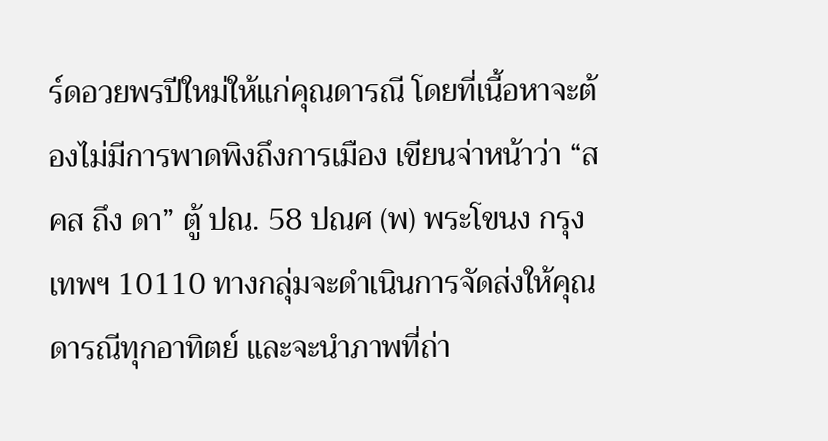ร์ดอวยพรปีใหม่ให้แก่คุณดารณี โดยที่เนี้อหาจะต้องไม่มีการพาดพิงถึงการเมือง เขียนจ่าหน้าว่า “สคส ถึง ดา” ตู้ ปณ. 58 ปณศ (พ) พระโขนง กรุงเทพฯ 10110 ทางกลุ่มจะดำเนินการจัดส่งให้คุณดารณีทุกอาทิตย์ และจะนำภาพที่ถ่า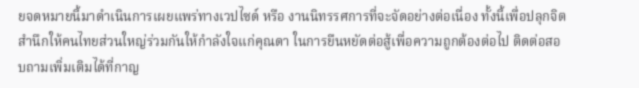ยจดหมายนี้มาดำเนินการเผยแพร่ทางเวปไซด์ หรือ งานนิทรรศการที่จะจัดอย่างต่อเนื่อง ทั้งนี้เพื่อปลุกจิตสำนึกให้คนไทยส่วนใหญ่ร่วมกันให้กำลังใจแก่คุณดา ในการยืนหยัดต่อสู้เพื่อความถูกต้องต่อไป ติดต่อสอบถามเพิ่มเติมได้ที่กาญ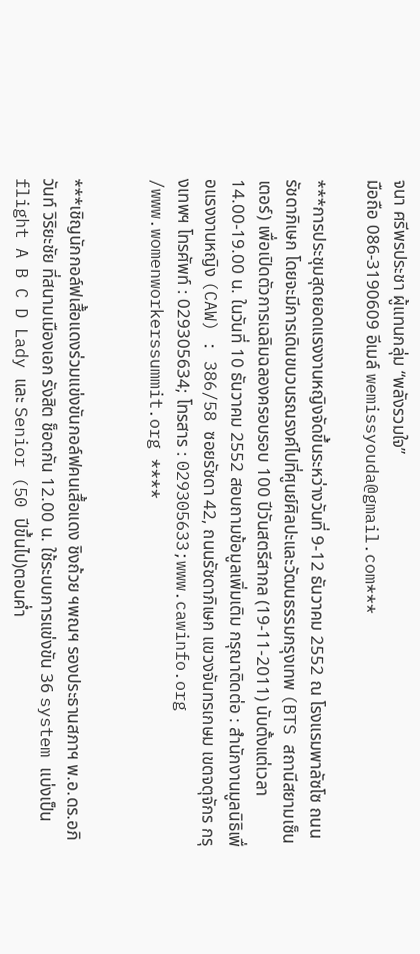จนา ศรีพรประชา ผู้แทนกลุ่ม “พลังรวมใจ”
มือถือ 086-3190609 อีเมล์ wemissyouda@gmail.com***

***การประชุมสุดยอดแรงงานหญิงจัดขึ้นระหว่างวันที่ 9-12 ธันวาคม 2552 ณ โรงแรมพาลัซโซ ถนนรัชดาภิเษก โดยจะมีการเดินขบวนรณรงค์ไปที่ศูนย์ศิลปะและวัฒนธรรมกรุงเทพ (BTS สถานีสยามเซ็นเตอร์) เพื่อเปิดตัวการเฉลิมฉลองครอบรอบ 100 ปีวันสตรีสากล (19-11-2011) นับตั้งแต่เวลา 14.00-19.00 น. ในวันที่ 10 ธันวาคม 2552 สอบถามข้อมูลเพิ่มเติม กรุณาติดต่อ : สำนักงานมูลนิธิเพื่อแรงงานหญิง (CAW) : 386/58 ซอยรัชดา 42, ถนนรัชดาภิเษก แขวงจันทรเกษม เขตจตุจักร กรุงเทพฯ โทรศัพท์ : 029305634; โทรสาร : 029305633;www.cawinfo.org /www.womenworkerssummit.org ****


***เชิญนักกอล์ฟเสื้อแดงร่วมแข่งขันกอล์ฟคนเสื้อแดง ชิงถ้วย ฯพณฯ รองประธานสภาฯ พ.อ.ดร.อภิวันท์ วิริยะชัย ที่สนามเมืองเอก รังสิต ช็อตกัน 12.00 น. ใช้ระบบการแข่งขัน 36 system แบ่งเป็น flight A B C D Lady และ Senior (50 ปีขึ้นไป)ตอนค่ำ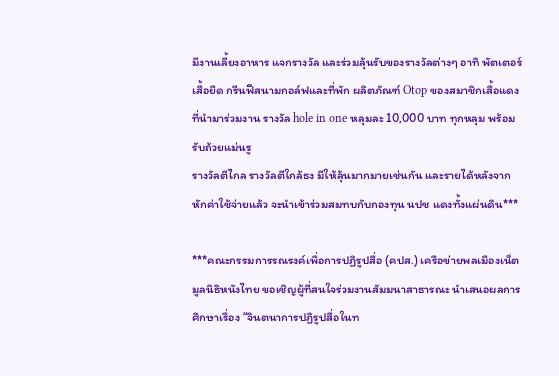มีงานเลี้ยงอาหาร แจกรางวัล และร่วมลุ้นรับของรางวัลต่างๆ อาทิ พัตเตอร์ เสื้อยืด กรีนฟีสนามกอล์ฟและที่พัก ผลิตภัณฑ์ Otop ของสมาชิกเสื้อแดงที่นำมาร่วมงาน รางวัล hole in one หลุมละ 10,000 บาท ทุกหลุม พร้อมรับถ้วยแม่นรู
รางวัลตีไกล รางวัลตีใกล้ธง มีให้ลุ้นมากมายเช่นกัน และรายได้หลังจากหักค่าใช้จ่ายแล้ว จะนำเข้าร่วมสมทบกับกองทุน นปช แดงทั้งแผ่นดิน***

***คณะกรรมการรณรงค์เพื่อการปฏิรูปสื่อ (คปส.) เครือข่ายพลเมืองเน็ต มูลนิธิหนังไทย ขอเชิญผู้ที่สนใจร่วมงานสัมมนาสาธารณะ นำเสนอผลการศึกษาเรื่อง “จินตนาการปฏิรูปสื่อในท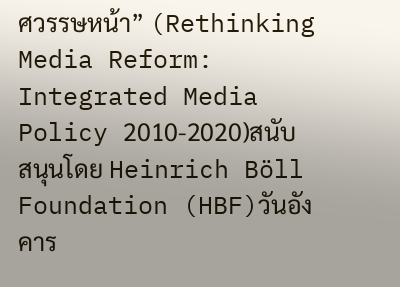ศวรรษหน้า” (Rethinking Media Reform: Integrated Media Policy 2010-2020)สนับสนุนโดย Heinrich Böll Foundation (HBF)วันอังคาร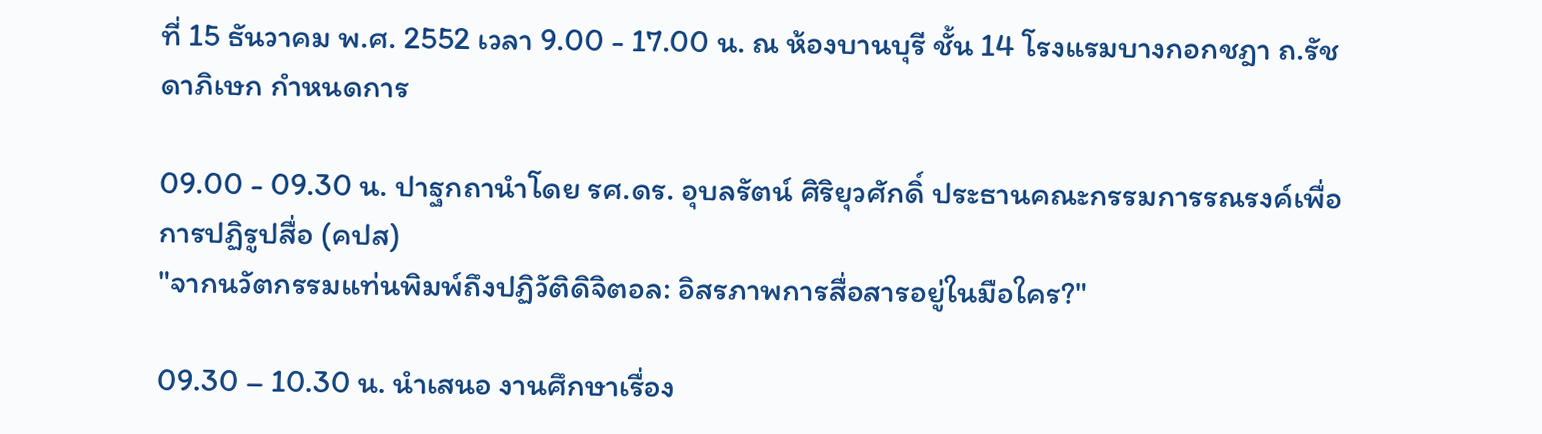ที่ 15 ธันวาคม พ.ศ. 2552 เวลา 9.00 - 17.00 น. ณ ห้องบานบุรี ชั้น 14 โรงแรมบางกอกชฎา ถ.รัชดาภิเษก กำหนดการ

09.00 - 09.30 น. ปาฐกถานำโดย รศ.ดร. อุบลรัตน์ ศิริยุวศักดิ์ ประธานคณะกรรมการรณรงค์เพื่อการปฏิรูปสื่อ (คปส)
"จากนวัตกรรมแท่นพิมพ์ถึงปฏิวัติดิจิตอล: อิสรภาพการสื่อสารอยู่ในมือใคร?"

09.30 – 10.30 น. นำเสนอ งานศึกษาเรื่อง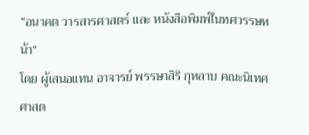“อนาคต วารสารศาสตร์ และ หนังสือพิมพ์ในทศวรรษหน้า”
โดย ผู้เสนอแทน อาจารย์ พรรษาสิริ กุหลาบ คณะนิเทศศาสต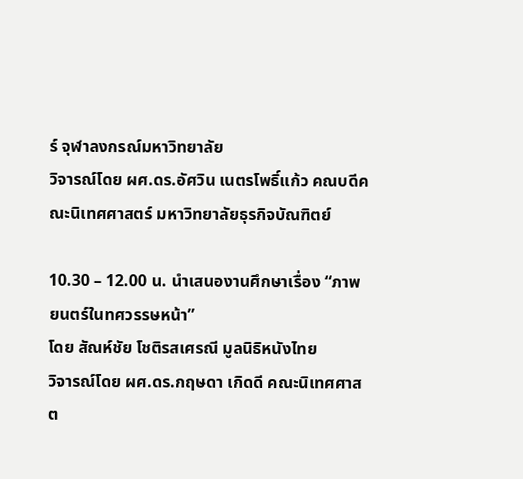ร์ จุฬาลงกรณ์มหาวิทยาลัย
วิจารณ์โดย ผศ.ดร.อัศวิน เนตรโพธิ์แก้ว คณบดีคณะนิเทศศาสตร์ มหาวิทยาลัยธุรกิจบัณฑิตย์

10.30 – 12.00 น. นำเสนองานศึกษาเรื่อง “ภาพยนตร์ในทศวรรษหน้า”
โดย สัณห์ชัย โชติรสเศรณี มูลนิธิหนังไทย
วิจารณ์โดย ผศ.ดร.กฤษดา เกิดดี คณะนิเทศศาสต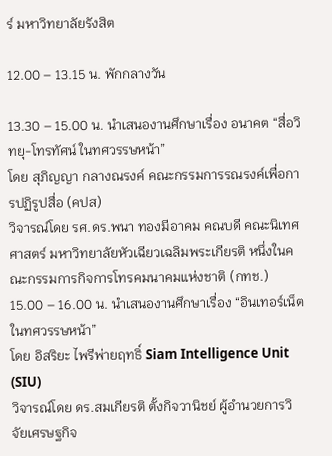ร์ มหาวิทยาลัยรังสิต

12.00 – 13.15 น. พักกลางวัน

13.30 – 15.00 น. นำเสนองานศึกษาเรื่อง อนาคต “สื่อวิทยุ-โทรทัศน์ ในทศวรรษหน้า”
โดย สุภิญญา กลางณรงค์ คณะกรรมการรณรงค์เพื่อการปฏิรูปสื่อ (คปส)
วิจารณ์โดย รศ.ดร.พนา ทองมีอาคม คณบดี คณะนิเทศศาสตร์ มหาวิทยาลัยหัวเฉียวเฉลิมพระเกียรติ หนึ่งในคณะกรรมการกิจการโทรคมนาคมแห่งชาติ (กทช.)
15.00 – 16.00 น. นำเสนองานศึกษาเรื่อง “อินเทอร์เน็ต ในทศวรรษหน้า”
โดย อิสริยะ ไพรีพ่ายฤทธิ์ Siam Intelligence Unit (SIU)
วิจารณ์โดย ดร.สมเกียรติ ตั้งกิจวานิชย์ ผู้อำนวยการวิจัยเศรษฐกิจ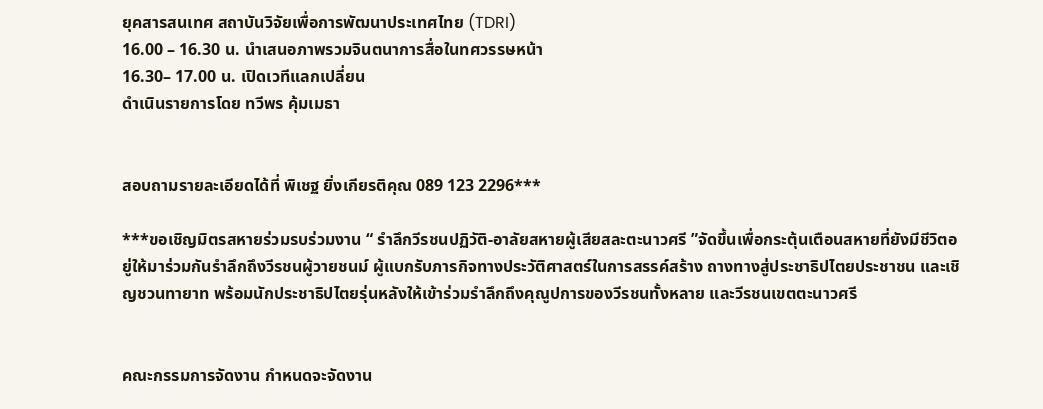ยุคสารสนเทศ สถาบันวิจัยเพื่อการพัฒนาประเทศไทย (TDRI)
16.00 – 16.30 น. นำเสนอภาพรวมจินตนาการสื่อในทศวรรษหน้า
16.30– 17.00 น. เปิดเวทีแลกเปลี่ยน
ดำเนินรายการโดย ทวีพร คุ้มเมธา


สอบถามรายละเอียดได้ที่ พิเชฐ ยิ่งเกียรติคุณ 089 123 2296***

***ขอเชิญมิตรสหายร่วมรบร่วมงาน “ รำลึกวีรชนปฏิวัติ-อาลัยสหายผู้เสียสละตะนาวศรี ”จัดขึ้นเพื่อกระตุ้นเตือนสหายที่ยังมีชีวิตอยู่ให้มาร่วมกันรำลึกถึงวีรชนผู้วายชนม์ ผู้แบกรับภารกิจทางประวัติศาสตร์ในการสรรค์สร้าง ถางทางสู่ประชาธิปไตยประชาชน และเชิญชวนทายาท พร้อมนักประชาธิปไตยรุ่นหลังให้เข้าร่วมรำลึกถึงคุณูปการของวีรชนทั้งหลาย และวีรชนเขตตะนาวศรี


คณะกรรมการจัดงาน กำหนดจะจัดงาน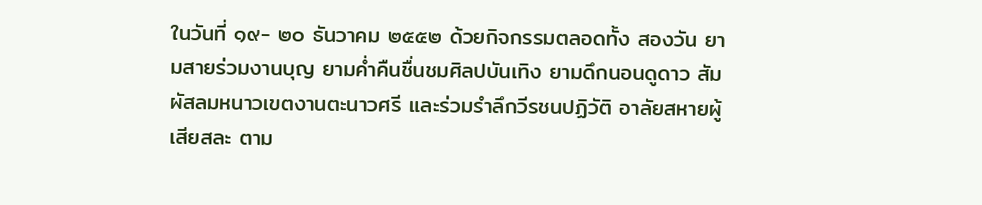ในวันที่ ๑๙- ๒๐ ธันวาคม ๒๕๕๒ ด้วยกิจกรรมตลอดทั้ง สองวัน ยามสายร่วมงานบุญ ยามค่ำคืนชื่นชมศิลปบันเทิง ยามดึกนอนดูดาว สัมผัสลมหนาวเขตงานตะนาวศรี และร่วมรำลึกวีรชนปฏิวัติ อาลัยสหายผู้เสียสละ ตาม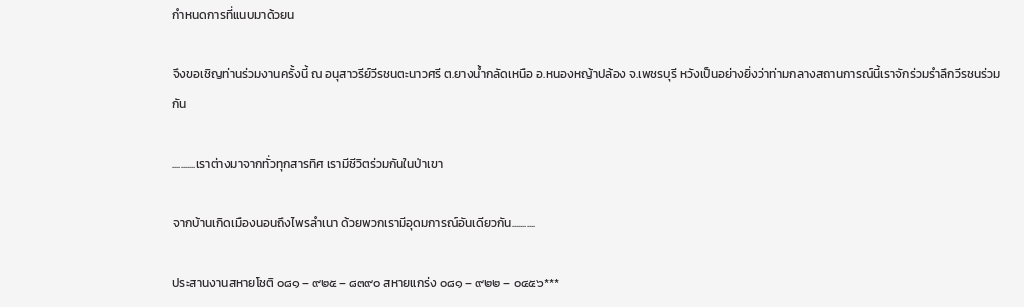กำหนดการที่แนบมาด้วยน

จึงขอเชิญท่านร่วมงานครั้งนี้ ณ อนุสาวรีย์วีรชนตะนาวศรี ต.ยางน้ำกลัดเหนือ อ.หนองหญ้าปล้อง จ.เพชรบุรี หวังเป็นอย่างยิ่งว่าท่ามกลางสถานการณ์นี้เราจักร่วมรำลึกวีรชนร่วมกัน

...........เราต่างมาจากทั่วทุกสารทิศ เรามีชีวิตร่วมกันในป่าเขา

จากบ้านเกิดเมืองนอนถึงไพรลำเนา ด้วยพวกเรามีอุดมการณ์อันเดียวกัน...........

ประสานงานสหายโชติ ๐๘๑ – ๙๒๕ – ๘๓๙๐ สหายแกร่ง ๐๘๑ – ๙๒๒ – ๐๔๕๖***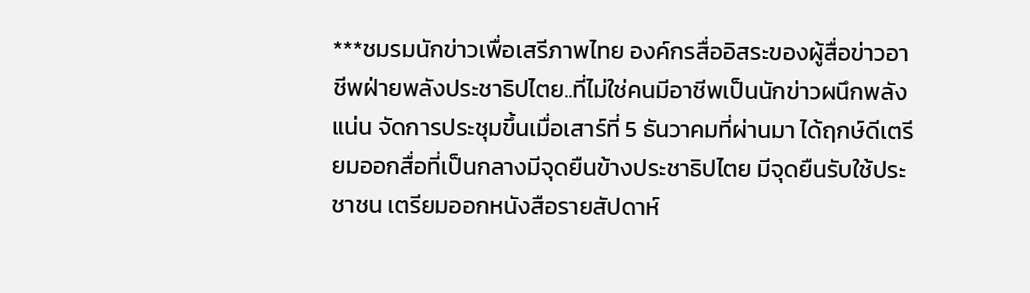***ชมรมนักข่าวเพื่อเสรีภาพไทย องค์กรสื่ออิสระของผู้สื่อข่าวอาชีพฝ่ายพลังประชาธิปไตย..ที่ไม่ใช่คนมีอาชีพเป็นนักข่าวผนึกพลังแน่น จัดการประชุมขึ้นเมื่อเสาร์ที่ 5 ธันวาคมที่ผ่านมา ได้ฤกษ์ดีเตรียมออกสื่อที่เป็นกลางมีจุดยืนข้างประชาธิปไตย มีจุดยืนรับใช้ประชาชน เตรียมออกหนังสือรายสัปดาห์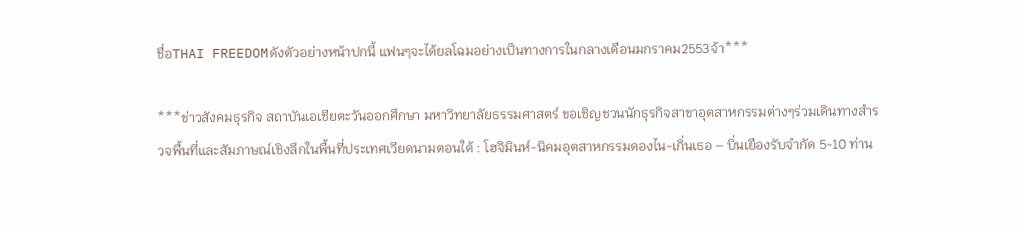ชื่อTHAI FREEDOMดังตัวอย่างหน้าปกนี้ แฟนๆจะได้ยลโฉมอย่างเป็นทางการในกลางเดือนมกราคม2553จ้า***

***ข่าวสังคมธุรกิจ สถาบันเอเชียตะวันออกศึกษา มหาวิทยาลัยธรรมศาสตร์ ขอเชิญชวนนักธุรกิจสาขาอุตสาหกรรมต่างๆร่วมเดินทางสำรวจพื้นที่และสัมภาษณ์เชิงลึกในพื้นที่ประเทศเวียดนามตอนใต้ : โฮจิมินห์-นิคมอุตสาหกรรมดองไน-เกิ่นเธอ – บิ่นเยืองรับจำกัด 5-10 ท่าน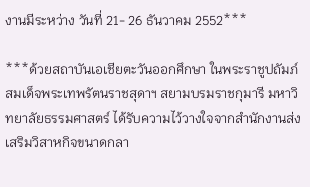งานมีระหว่าง วันที่ 21- 26 ธันวาคม 2552***

***ด้วยสถาบันเอเชียตะวันออกศึกษา ในพระราชูปถัมภ์สมเด็จพระเทพรัตนราชสุดาฯ สยามบรมราชกุมารี มหาวิทยาลัยธรรมศาสตร์ ได้รับความไว้วางใจจากสำนักงานส่งเสริมวิสาหกิจขนาดกลา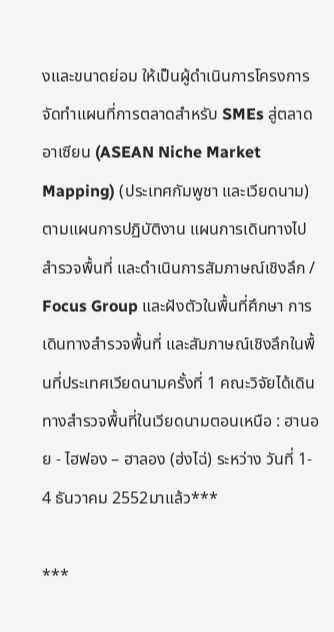งและขนาดย่อม ให้เป็นผู้ดำเนินการโครงการจัดทำแผนที่การตลาดสำหรับ SMEs สู่ตลาดอาเซียน (ASEAN Niche Market Mapping) (ประเทศกัมพูชา และเวียดนาม) ตามแผนการปฏิบัติงาน แผนการเดินทางไปสำรวจพื้นที่ และดำเนินการสัมภาษณ์เชิงลึก / Focus Group และฝังตัวในพื้นที่ศึกษา การเดินทางสำรวจพื้นที่ และสัมภาษณ์เชิงลึกในพื้นที่ประเทศเวียดนามครั้งที่ 1 คณะวิจัยได้เดินทางสำรวจพื้นที่ในเวียดนามตอนเหนือ : ฮานอย - ไฮฟอง – ฮาลอง (ฮ่งไฉ่) ระหว่าง วันที่ 1- 4 ธันวาคม 2552มาแล้ว***

***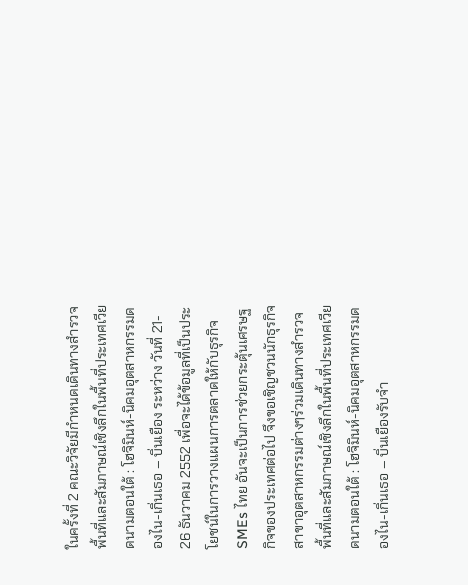ในครั้งที่ 2 คณะวิจัยมีกำหนดเดินทางสำรวจพื้นที่และสัมภาษณ์เชิงลึกในพื้นที่ประเทศเวียดนามตอนใต้ : โฮจิมินห์-นิคมอุตสาหกรรมดองไน-เกิ่นเธอ – บิ่นเยือง ระหว่าง วันที่ 21- 26 ธันวาคม 2552 เพื่อจะได้ข้อมูลที่เป็นประโยชน์ในการวางแผนการตลาดให้กับธุรกิจ SMEs ไทย อันจะเป็นการช่วยกระตุ้นเศรษฐกิจของประเทศต่อไป จึงขอเชิญชวนนักธุรกิจสาขาอุตสาหกรรมต่างๆร่วมเดินทางสำรวจพื้นที่และสัมภาษณ์เชิงลึกในพื้นที่ประเทศเวียดนามตอนใต้ : โฮจิมินห์-นิคมอุตสาหกรรมดองไน-เกิ่นเธอ – บิ่นเยืองรับจำ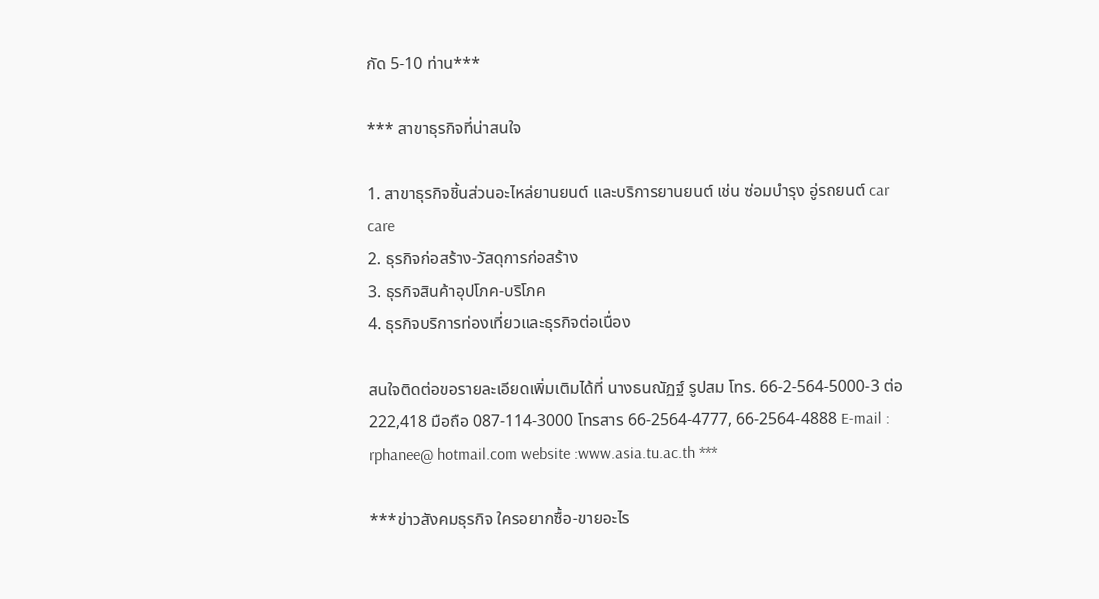กัด 5-10 ท่าน***

*** สาขาธุรกิจที่น่าสนใจ

1. สาขาธุรกิจชิ้นส่วนอะไหล่ยานยนต์ และบริการยานยนต์ เช่น ซ่อมบำรุง อู่รถยนต์ car care
2. ธุรกิจก่อสร้าง-วัสดุการก่อสร้าง
3. ธุรกิจสินค้าอุปโภค-บริโภค
4. ธุรกิจบริการท่องเที่ยวและธุรกิจต่อเนื่อง

สนใจติดต่อขอรายละเอียดเพิ่มเติมได้ที่ นางธนณัฏฐ์ รูปสม โทร. 66-2-564-5000-3 ต่อ 222,418 มือถือ 087-114-3000 โทรสาร 66-2564-4777, 66-2564-4888 E-mail : rphanee@ hotmail.com website :www.asia.tu.ac.th ***

***ข่าวสังคมธุรกิจ ใครอยากซื้อ-ขายอะไร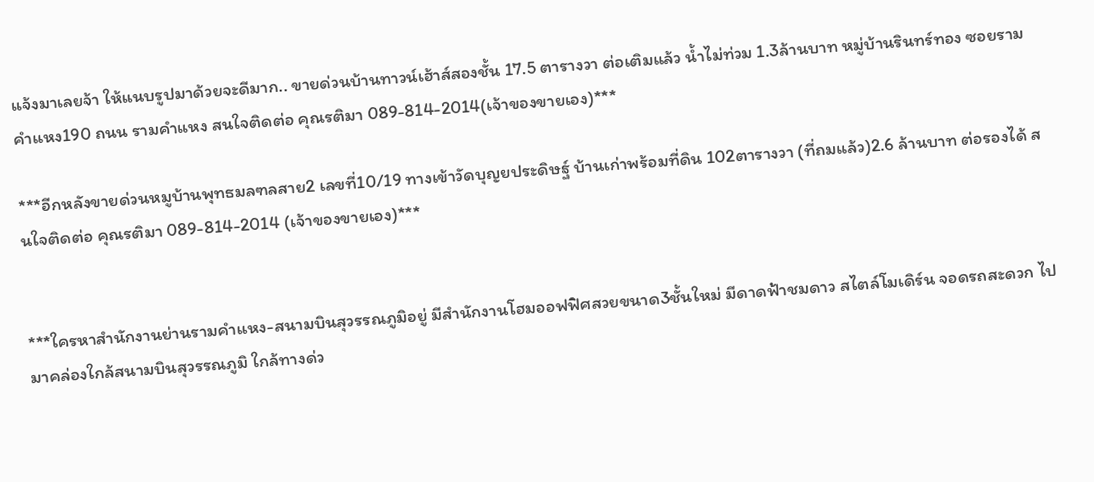แจ้งมาเลยจ้า ให้แนบรูปมาด้วยจะดีมาก.. ขายด่วนบ้านทาวน์เฮ้าส์สองชั้น 17.5 ตารางวา ต่อเติมแล้ว น้ำไม่ท่วม 1.3ล้านบาท หมู่บ้านรินทร์ทอง ซอยรามคำแหง190 ถนน รามคำแหง สนใจติดต่อ คุณรติมา 089-814-2014(เจ้าของขายเอง)***

***อีกหลังขายด่วนหมูบ้านพุทธมลฑลสาย2 เลขที่10/19 ทางเข้าวัดบุญยประดิษฐ์ บ้านเก่าพร้อมที่ดิน 102ตารางวา (ที่ถมแล้ว)2.6 ล้านบาท ต่อรองได้ สนใจติดต่อ คุณรติมา 089-814-2014 (เจ้าของขายเอง)***


***ใครหาสำนักงานย่านรามคำแหง-สนามบินสุวรรณภูมิอยู่ มีสำนักงานโฮมออฟฟิศสวยขนาด3ชั้นใหม่ มีดาดฟ้าชมดาว สไตล์โมเดิร์น จอดรถสะดวก ไปมาคล่องใกล้สนามบินสุวรรณภูมิ ใกล้ทางด่ว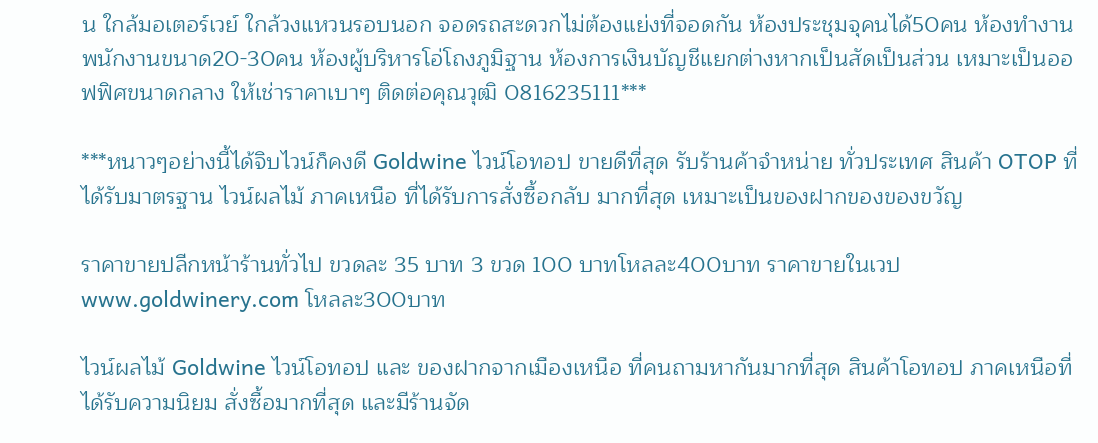น ใกล้มอเตอร์เวย์ ใกล้วงแหวนรอบนอก จอดรถสะดวกไม่ต้องแย่งที่จอดกัน ห้องประชุมจุคนได้50คน ห้องทำงานพนักงานขนาด20-30คน ห้องผู้บริหารโอ่โถงภูมิฐาน ห้องการเงินบัญชีแยกต่างหากเป็นสัดเป็นส่วน เหมาะเป็นออฟฟิศขนาดกลาง ให้เช่าราคาเบาๆ ติดต่อคุณวุฒิ 0816235111***

***หนาวๆอย่างนี้ได้จิบไวน์ก็คงดี Goldwine ไวน์โอทอป ขายดีที่สุด รับร้านค้าจำหน่าย ทั่วประเทศ สินค้า OTOP ที่ได้รับมาตรฐาน ไวน์ผลไม้ ภาคเหนือ ที่ได้รับการสั่งซื้อกลับ มากที่สุด เหมาะเป็นของฝากของของขวัญ

ราคาขายปลีกหน้าร้านทั่วไป ขวดละ 35 บาท 3 ขวด 100 บาทโหลละ400บาท ราคาขายในเวป www.goldwinery.com โหลละ300บาท

ไวน์ผลไม้ Goldwine ไวน์โอทอป และ ของฝากจากเมืองเหนือ ที่คนถามหากันมากที่สุด สินค้าโอทอป ภาคเหนือที่ได้รับความนิยม สั่งซื้อมากที่สุด และมีร้านจัด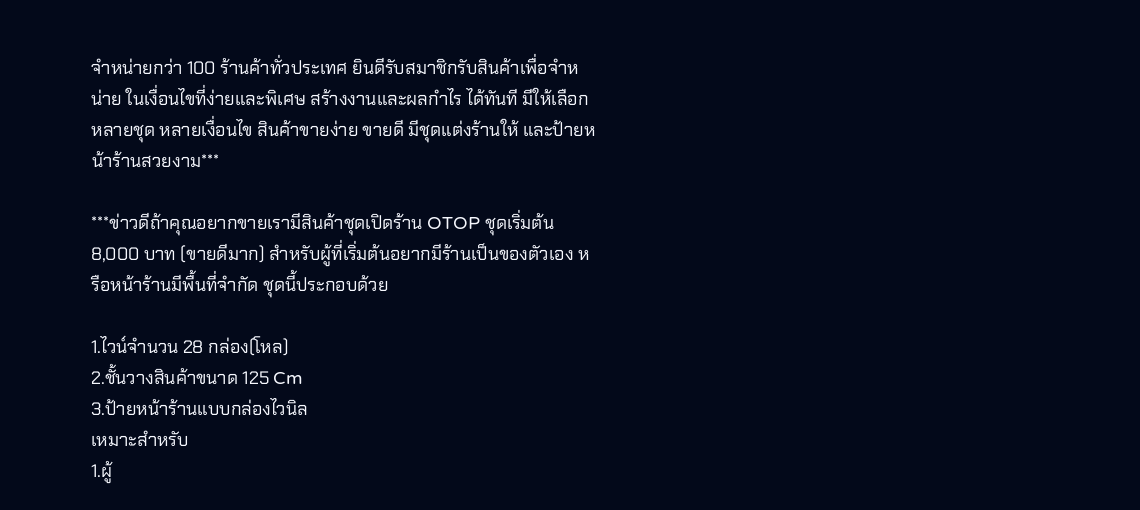จำหน่ายกว่า 100 ร้านค้าทั่วประเทศ ยินดีรับสมาชิกรับสินค้าเพื่อจำหน่าย ในเงื่อนไขที่ง่ายและพิเศษ สร้างงานและผลกำไร ได้ทันที มีให้เลือกหลายชุด หลายเงื่อนไข สินค้าขายง่าย ขายดี มีชุดแต่งร้านให้ และป้ายหน้าร้านสวยงาม***

***ข่าวดีถ้าคุณอยากขายเรามีสินค้าชุดเปิดร้าน OTOP ชุดเริ่มต้น 8,000 บาท (ขายดีมาก) สำหรับผู้ที่เริ่มต้นอยากมีร้านเป็นของตัวเอง หรือหน้าร้านมีพื้นที่จำกัด ชุดนี้ประกอบด้วย

1.ไวน์จำนวน 28 กล่อง(โหล)
2.ชั้นวางสินค้าขนาด 125 Cm
3.ป้ายหน้าร้านแบบกล่องไวนิล
เหมาะสำหรับ
1.ผู้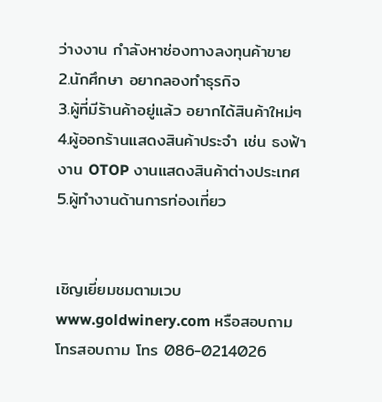ว่างงาน กำลังหาช่องทางลงทุนค้าขาย
2.นักศึกษา อยากลองทำธุรกิจ
3.ผู้ที่มีร้านค้าอยู่แล้ว อยากได้สินค้าใหม่ๆ
4.ผู้ออกร้านแสดงสินค้าประจำ เช่น ธงฟ้า งาน OTOP งานแสดงสินค้าต่างประเทศ
5.ผู้ทำงานด้านการท่องเที่ยว


เชิญเยี่ยมชมตามเวบwww.goldwinery.com หรือสอบถามโทรสอบถาม โทร 086-0214026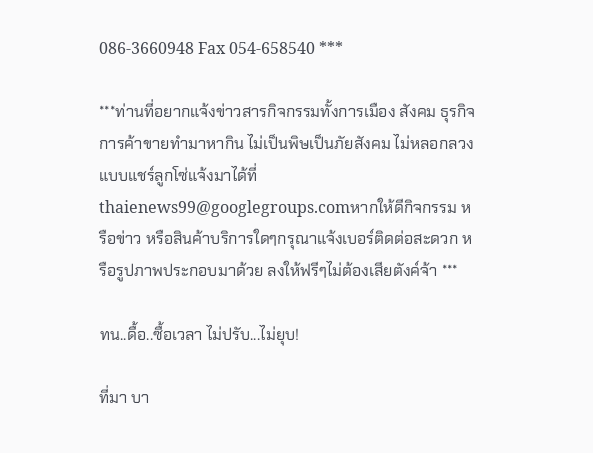086-3660948 Fax 054-658540 ***

***ท่านที่อยากแจ้งข่าวสารกิจกรรมทั้งการเมือง สังคม ธุรกิจ การค้าขายทำมาหากิน ไม่เป็นพิษเป็นภัยสังคม ไม่หลอกลวงแบบแชร์ลูกโซ่แจ้งมาได้ที่ thaienews99@googlegroups.comหากให้ดีกิจกรรม หรือข่าว หรือสินค้าบริการใดๆกรุณาแจ้งเบอร์ติดต่อสะดวก หรือรูปภาพประกอบมาด้วย ลงให้ฟรีๆไม่ต้องเสียตังค์จ้า ***

ทน..ดื้อ..ซื้อเวลา ไม่ปรับ...ไม่ยุบ!

ที่มา บา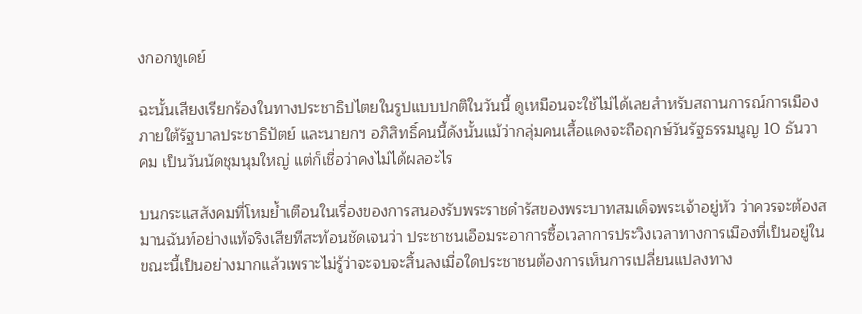งกอกทูเดย์

ฉะนั้นเสียงเรียกร้องในทางประชาธิปไตยในรูปแบบปกติในวันนี้ ดูเหมือนจะใช้ไม่ได้เลยสำหรับสถานการณ์การเมืองภายใต้รัฐบาลประชาธิปัตย์ และนายกฯ อภิสิทธิ์คนนี้ดังนั้นแม้ว่ากลุ่มคนเสื้อแดงจะถือฤกษ์วันรัฐธรรมนูญ 10 ธันวาคม เป็นวันนัดชุมนุมใหญ่ แต่ก็เชื่อว่าคงไม่ได้ผลอะไร

บนกระแสสังคมที่โหมย้ำเตือนในเรื่องของการสนองรับพระราชดำรัสของพระบาทสมเด็จพระเจ้าอยู่หัว ว่าควรจะต้องสมานฉันท์อย่างแท้จริงเสียทีสะท้อนชัดเจนว่า ประชาชนเอือมระอาการซื้อเวลาการประวิงเวลาทางการเมืองที่เป็นอยู่ในขณะนี้เป็นอย่างมากแล้วเพราะไม่รู้ว่าจะจบจะสิ้นลงเมื่อใดประชาชนต้องการเห็นการเปลี่ยนแปลงทาง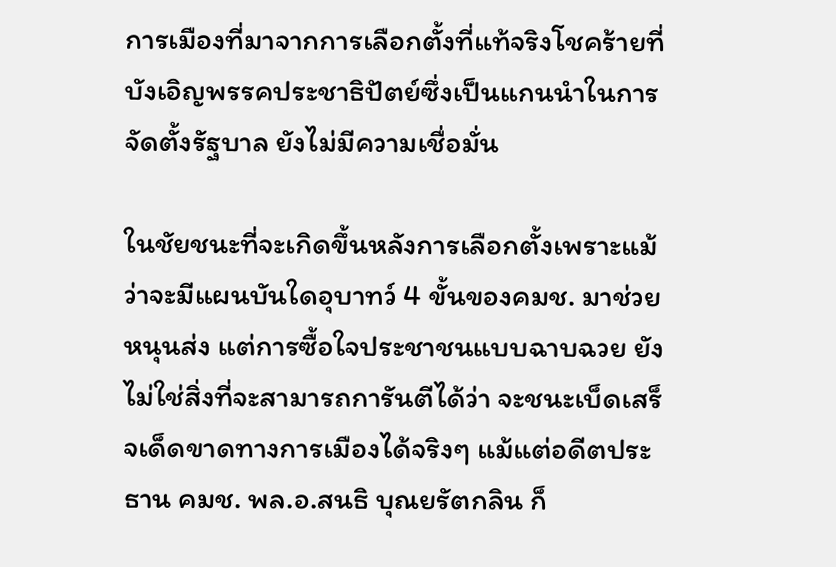การเมืองที่มาจากการเลือกตั้งที่แท้จริงโชคร้ายที่บังเอิญพรรคประชาธิปัตย์ซึ่งเป็นแกนนำในการจัดตั้งรัฐบาล ยังไม่มีความเชื่อมั่น

ในชัยชนะที่จะเกิดขึ้นหลังการเลือกตั้งเพราะแม้ว่าจะมีแผนบันใดอุบาทว์ 4 ขั้นของคมช. มาช่วยหนุนส่ง แต่การซื้อใจประชาชนแบบฉาบฉวย ยังไม่ใช่สิ่งที่จะสามารถการันตีได้ว่า จะชนะเบ็ดเสร็จเด็ดขาดทางการเมืองได้จริงๆ แม้แต่อดีตประธาน คมช. พล.อ.สนธิ บุณยรัตกลิน ก็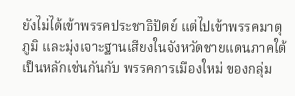ยังไม่ได้เข้าพรรคประชาธิปัตย์ แต่ไปเข้าพรรคมาตุภูมิ และมุ่งเจาะฐานเสียงในจังหวัดชายแดนภาคใต้เป็นหลักเช่นกันกับ พรรคการเมืองใหม่ ของกลุ่ม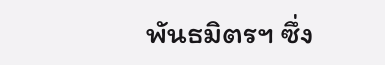พันธมิตรฯ ซึ่ง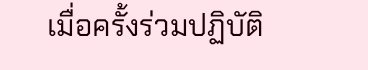เมื่อครั้งร่วมปฏิบัติ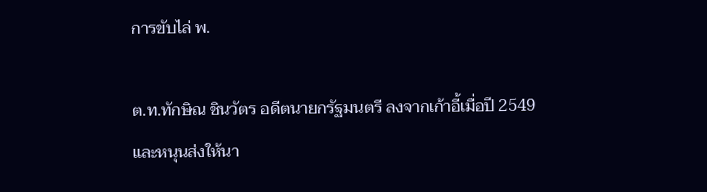การขับไล่ พ.

ต.ท.ทักษิณ ชินวัตร อดีตนายกรัฐมนตรี ลงจากเก้าอี้เมื่อปี 2549 และหนุนส่งให้นา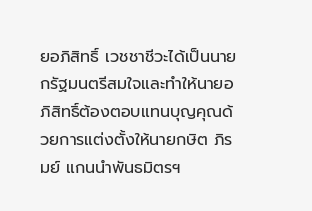ยอภิสิทธิ์ เวชชาชีวะได้เป็นนายกรัฐมนตรีสมใจและทำให้นายอภิสิทธิ์ต้องตอบแทนบุญคุณด้วยการแต่งตั้งให้นายกษิต ภิรมย์ แกนนำพันธมิตรฯ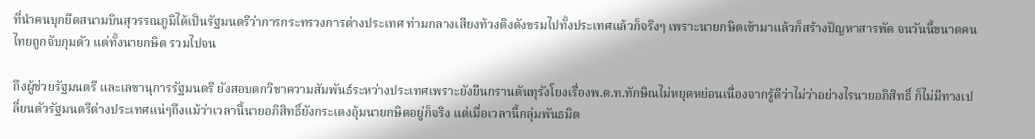ที่นำคนบุกยึดสนามบินสุวรรณภูมิได้เป็นรัฐมนตรีว่าการกระทรวงการต่างประเทศ ท่ามกลางเสียงท้วงติงดังขรมไปทั้งประเทศแล้วก็จริงๆ เพราะนายกษิตเข้ามาแล้วก็สร้างปัญหาสารพัด จนวันนี้ขนาดคนไทยถูกจับกุมตัว แต่ทั้งนายกษิต รวมไปจน

ถึงผู้ช่วยรัฐมนตรี และเลขานุการรัฐมนตรี ยังสอบตกวิชาความสัมพันธ์ระหว่างประเทศเพราะยังยืนกรานดันทุรังโยงเรื่องพ.ต.ท.ทักษิณไม่หยุดหย่อนเนื่องจากรู้ดีว่าไม่ว่าอย่างไรนายอภิสิทธิ์ ก็ไม่มีทางเปลี่ยนตัวรัฐมนตรีต่างประเทศแน่ๆถึงแม้ว่าเวลานี้นายอภิสิทธิ์ยังกระเตงอุ้มนายกษิตอยู่ก็จริง แต่เมื่อเวลานี้กลุ่มพันธมิต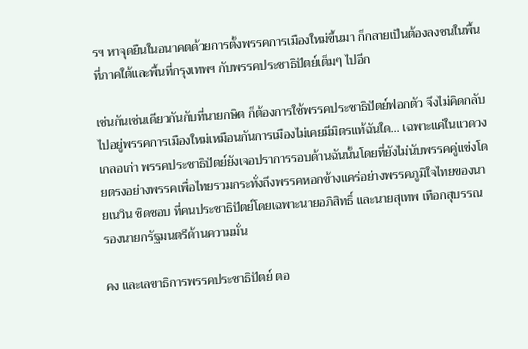รฯ หาจุดยืนในอนาคตด้วยการตั้งพรรคการเมืองใหม่ขึ้นมา ก็กลายเป็นต้องลงชนในพื้นที่ภาคใต้และพื้นที่กรุงเทพฯ กับพรรคประชาธิปัตย์เต็มๆ ไปอีก

เช่นกันเช่นเดียวกันกับที่นายกษิต ก็ต้องการใช้พรรคประชาธิปัตย์ฟอกตัว จึงไม่คิดกลับไปอยู่พรรคการเมืองใหม่เหมือนกันการเมืองไม่เคยมีมิตรแท้ฉันใด... เฉพาะแค่ในแวดวงเกลอเก่า พรรคประชาธิปัตย์ยังเจอปราการรอบด้านฉันนั้นโดยที่ยังไม่นับพรรคคู่แข่งโดยตรงอย่างพรรคเพื่อไทยรวมกระทั่งถึงพรรคหอกข้างแคร่อย่างพรรคภูมิใจไทยของนายเนวิน ชิดชอบ ที่คนประชาธิปัตย์โดยเฉพาะนายอภิสิทธิ์ และนายสุเทพ เทือกสุบรรณ รองนายกรัฐมนตรีด้านความมั่น

คง และเลขาธิการพรรคประชาธิปัตย์ ตอ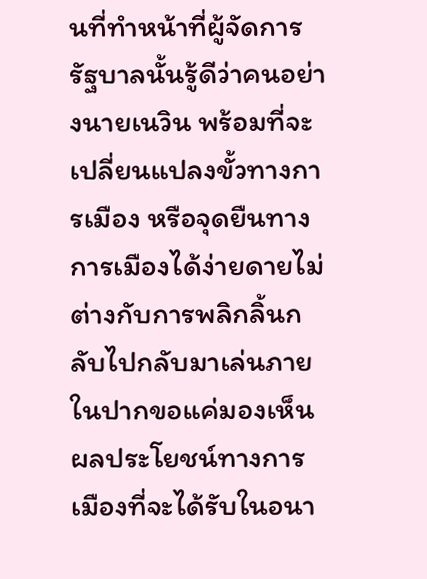นที่ทำหน้าที่ผู้จัดการรัฐบาลนั้นรู้ดีว่าคนอย่างนายเนวิน พร้อมที่จะเปลี่ยนแปลงขั้วทางการเมือง หรือจุดยืนทางการเมืองได้ง่ายดายไม่ต่างกับการพลิกลิ้นกลับไปกลับมาเล่นภายในปากขอแค่มองเห็นผลประโยชน์ทางการเมืองที่จะได้รับในอนา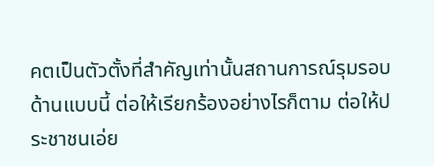คตเป็นตัวตั้งที่สำคัญเท่านั้นสถานการณ์รุมรอบด้านแบบนี้ ต่อให้เรียกร้องอย่างไรก็ตาม ต่อให้ประชาชนเอ่ย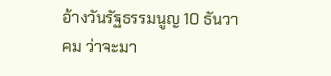อ้างวันรัฐธรรมนูญ 10 ธันวาคม ว่าจะมา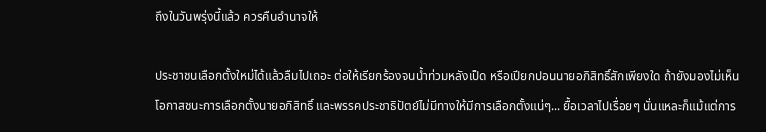ถึงในวันพรุ่งนี้แล้ว ควรคืนอำนาจให้

ประชาชนเลือกตั้งใหม่ได้แล้วลืมไปเถอะ ต่อให้เรียกร้องจนน้ำท่วมหลังเป็ด หรือเปียกปอนนายอภิสิทธิ์สักเพียงใด ถ้ายังมองไม่เห็นโอกาสชนะการเลือกตั้งนายอภิสิทธิ์ และพรรคประชาธิปัตย์ไม่มีทางให้มีการเลือกตั้งแน่ๆ... ยื้อเวลาไปเรื่อยๆ นั่นแหละก็แม้แต่การ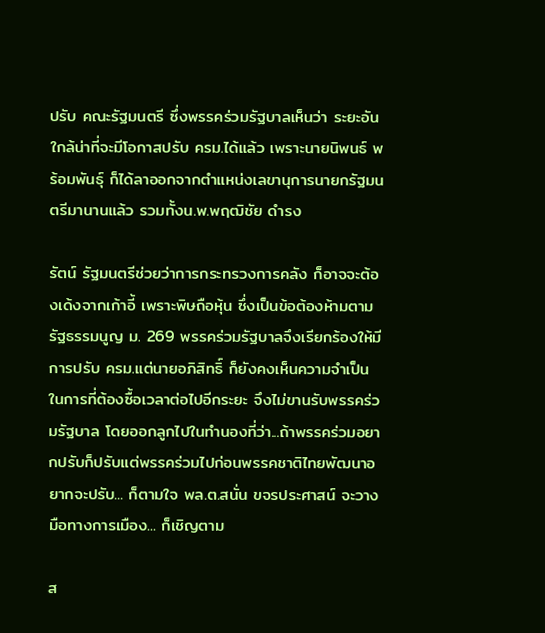ปรับ คณะรัฐมนตรี ซึ่งพรรคร่วมรัฐบาลเห็นว่า ระยะอันใกล้น่าที่จะมีโอกาสปรับ ครม.ได้แล้ว เพราะนายนิพนธ์ พร้อมพันธุ์ ก็ได้ลาออกจากตำแหน่งเลขานุการนายกรัฐมนตรีมานานแล้ว รวมทั้งน.พ.พฤฒิชัย ดำรง

รัตน์ รัฐมนตรีช่วยว่าการกระทรวงการคลัง ก็อาจจะต้องเด้งจากเก้าอี้ เพราะพิษถือหุ้น ซึ่งเป็นข้อต้องห้ามตามรัฐธรรมนูญ ม. 269 พรรคร่วมรัฐบาลจึงเรียกร้องให้มีการปรับ ครม.แต่นายอภิสิทธิ์ ก็ยังคงเห็นความจำเป็นในการที่ต้องซื้อเวลาต่อไปอีกระยะ จึงไม่ขานรับพรรคร่วมรัฐบาล โดยออกลูกไปในทำนองที่ว่า...ถ้าพรรคร่วมอยากปรับก็ปรับแต่พรรคร่วมไปก่อนพรรคชาติไทยพัฒนาอยากจะปรับ... ก็ตามใจ พล.ต.สนั่น ขจรประศาสน์ จะวางมือทางการเมือง... ก็เชิญตาม

ส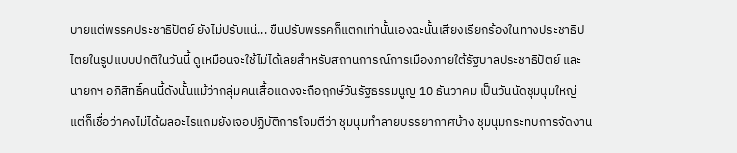บายแต่พรรคประชาธิปัตย์ ยังไม่ปรับแน่... ขืนปรับพรรคก็แตกเท่านั้นเองฉะนั้นเสียงเรียกร้องในทางประชาธิปไตยในรูปแบบปกติในวันนี้ ดูเหมือนจะใช้ไม่ได้เลยสำหรับสถานการณ์การเมืองภายใต้รัฐบาลประชาธิปัตย์ และนายกฯ อภิสิทธิ์คนนี้ดังนั้นแม้ว่ากลุ่มคนเสื้อแดงจะถือฤกษ์วันรัฐธรรมนูญ 10 ธันวาคม เป็นวันนัดชุมนุมใหญ่ แต่ก็เชื่อว่าคงไม่ได้ผลอะไรแถมยังเจอปฏิบัติการโจมตีว่า ชุมนุมทำลายบรรยากาศบ้าง ชุมนุมกระทบการจัดงาน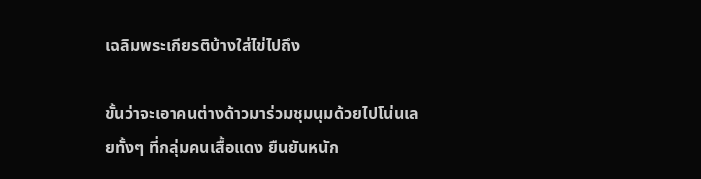เฉลิมพระเกียรติบ้างใส่ไข่ไปถึง

ขั้นว่าจะเอาคนต่างด้าวมาร่วมชุมนุมด้วยไปโน่นเลยทั้งๆ ที่กลุ่มคนเสื้อแดง ยืนยันหนัก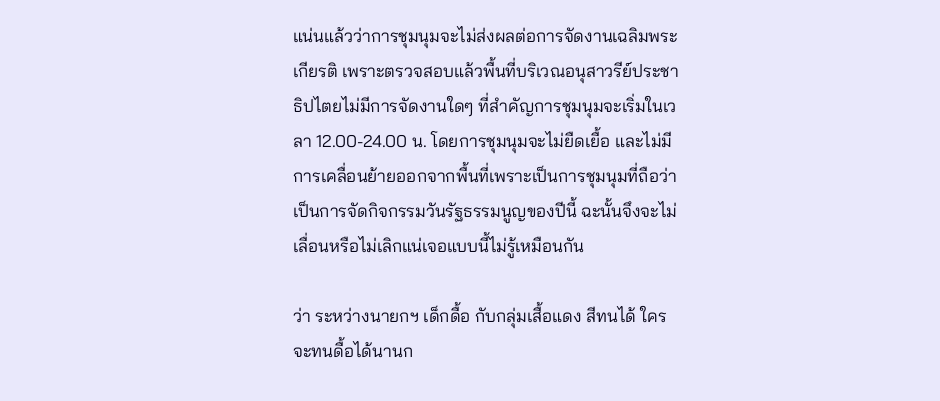แน่นแล้วว่าการชุมนุมจะไม่ส่งผลต่อการจัดงานเฉลิมพระเกียรติ เพราะตรวจสอบแล้วพื้นที่บริเวณอนุสาวรีย์ประชาธิปไตยไม่มีการจัดงานใดๆ ที่สำคัญการชุมนุมจะเริ่มในเวลา 12.00-24.00 น. โดยการชุมนุมจะไม่ยืดเยื้อ และไม่มีการเคลื่อนย้ายออกจากพื้นที่เพราะเป็นการชุมนุมที่ถือว่าเป็นการจัดกิจกรรมวันรัฐธรรมนูญของปีนี้ ฉะนั้นจึงจะไม่เลื่อนหรือไม่เลิกแน่เจอแบบนี้ไม่รู้เหมือนกัน

ว่า ระหว่างนายกฯ เด็กดื้อ กับกลุ่มเสื้อแดง สีทนได้ ใครจะทนดื้อได้นานก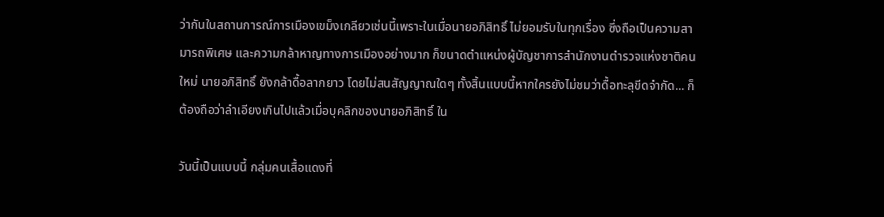ว่ากันในสถานการณ์การเมืองเขม็งเกลียวเช่นนี้เพราะในเมื่อนายอภิสิทธิ์ ไม่ยอมรับในทุกเรื่อง ซึ่งถือเป็นความสามารถพิเศษ และความกล้าหาญทางการเมืองอย่างมาก ก็ขนาดตำแหน่งผู้บัญชาการสำนักงานตำรวจแห่งชาติคนใหม่ นายอภิสิทธิ์ ยังกล้าดื้อลากยาว โดยไม่สนสัญญาณใดๆ ทั้งสิ้นแบบนี้หากใครยังไม่ชมว่าดื้อทะลุขีดจำกัด... ก็ต้องถือว่าลำเอียงเกินไปแล้วเมื่อบุคลิกของนายอภิสิทธิ์ ใน

วันนี้เป็นแบบนี้ กลุ่มคนเสื้อแดงที่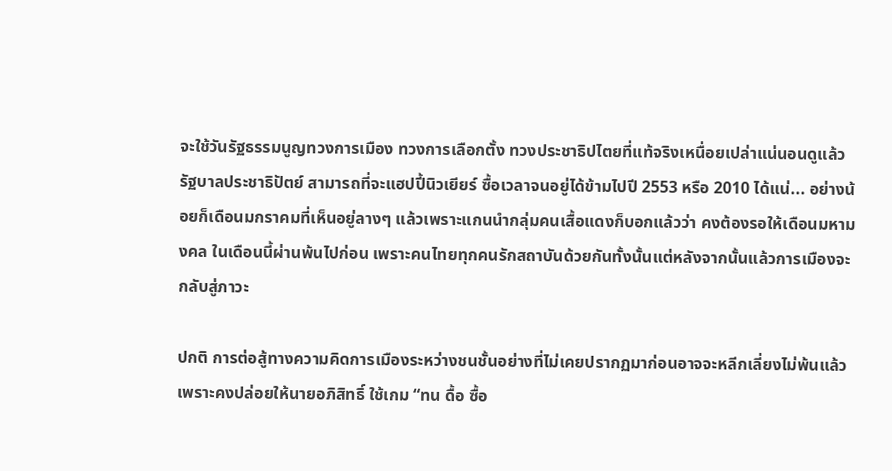จะใช้วันรัฐธรรมนูญทวงการเมือง ทวงการเลือกตั้ง ทวงประชาธิปไตยที่แท้จริงเหนื่อยเปล่าแน่นอนดูแล้วรัฐบาลประชาธิปัตย์ สามารถที่จะแฮปปี้นิวเยียร์ ซื้อเวลาจนอยู่ได้ข้ามไปปี 2553 หรือ 2010 ได้แน่... อย่างน้อยก็เดือนมกราคมที่เห็นอยู่ลางๆ แล้วเพราะแกนนำกลุ่มคนเสื้อแดงก็บอกแล้วว่า คงต้องรอให้เดือนมหามงคล ในเดือนนี้ผ่านพ้นไปก่อน เพราะคนไทยทุกคนรักสถาบันด้วยกันทั้งนั้นแต่หลังจากนั้นแล้วการเมืองจะกลับสู่ภาวะ

ปกติ การต่อสู้ทางความคิดการเมืองระหว่างชนชั้นอย่างที่ไม่เคยปรากฏมาก่อนอาจจะหลีกเลี่ยงไม่พ้นแล้ว เพราะคงปล่อยให้นายอภิสิทธิ์ ใช้เกม “ทน ดื้อ ซื้อ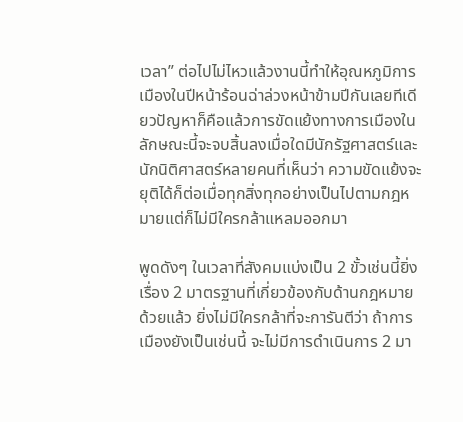เวลา” ต่อไปไม่ไหวแล้วงานนี้ทำให้อุณหภูมิการเมืองในปีหน้าร้อนฉ่าล่วงหน้าข้ามปีกันเลยทีเดียวปัญหาก็คือแล้วการขัดแย้งทางการเมืองในลักษณะนี้จะจบสิ้นลงเมื่อใดมีนักรัฐศาสตร์และนักนิติศาสตร์หลายคนที่เห็นว่า ความขัดแย้งจะยุติได้ก็ต่อเมื่อทุกสิ่งทุกอย่างเป็นไปตามกฎหมายแต่ก็ไม่มีใครกล้าแหลมออกมา

พูดดังๆ ในเวลาที่สังคมแบ่งเป็น 2 ขั้วเช่นนี้ยิ่งเรื่อง 2 มาตรฐานที่เกี่ยวข้องกับด้านกฎหมายด้วยแล้ว ยิ่งไม่มีใครกล้าที่จะการันตีว่า ถ้าการเมืองยังเป็นเช่นนี้ จะไม่มีการดำเนินการ 2 มา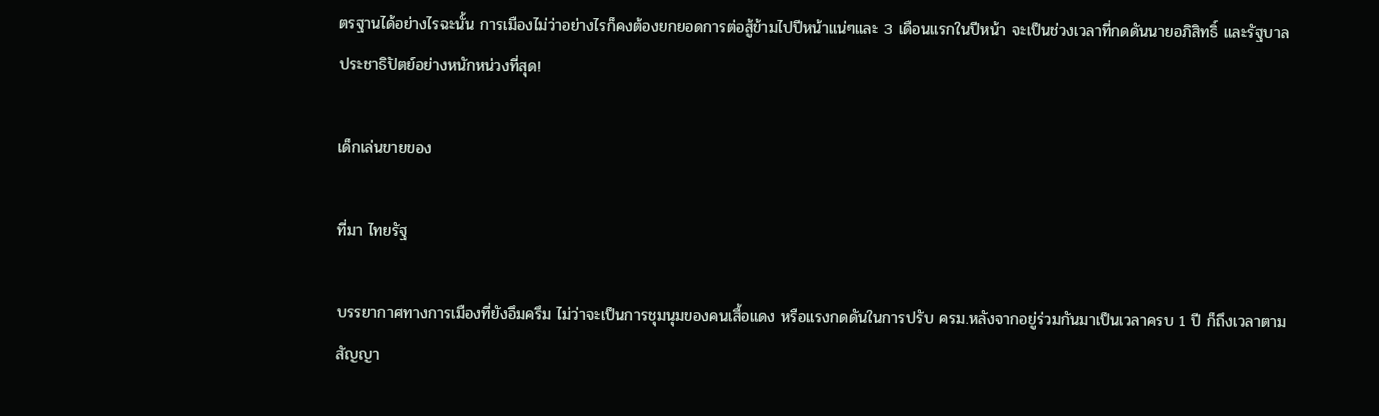ตรฐานได้อย่างไรฉะนั้น การเมืองไม่ว่าอย่างไรก็คงต้องยกยอดการต่อสู้ข้ามไปปีหน้าแน่ๆและ 3 เดือนแรกในปีหน้า จะเป็นช่วงเวลาที่กดดันนายอภิสิทธิ์ และรัฐบาลประชาธิปัตย์อย่างหนักหน่วงที่สุด!

เด็กเล่นขายของ

ที่มา ไทยรัฐ

บรรยากาศทางการเมืองที่ยังอึมครึม ไม่ว่าจะเป็นการชุมนุมของคนเสื้อแดง หรือแรงกดดันในการปรับ ครม.หลังจากอยู่ร่วมกันมาเป็นเวลาครบ 1 ปี ก็ถึงเวลาตามสัญญา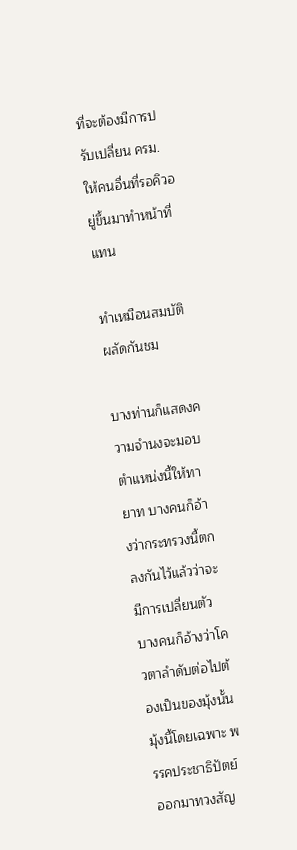ที่จะต้องมีการปรับเปลี่ยน ครม.ให้คนอื่นที่รอคิวอยู่ขึ้นมาทำหน้าที่แทน

ทำเหมือนสมบัติผลัดกันชม

บางท่านก็แสดงความจำนงจะมอบตำแหน่งนี้ให้ทายาท บางคนก็อ้างว่ากระทรวงนี้ตกลงกันไว้แล้วว่าจะมีการเปลี่ยนตัว บางคนก็อ้างว่าโควตาลำดับต่อไปต้องเป็นของมุ้งนั้นมุ้งนี้โดยเฉพาะ พรรคประชาธิปัตย์ ออกมาทวงสัญ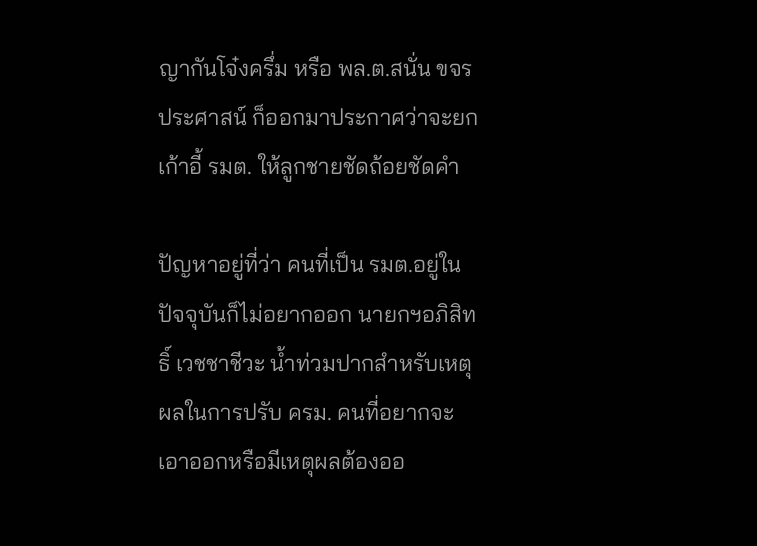ญากันโจ๋งครึ่ม หรือ พล.ต.สนั่น ขจรประศาสน์ ก็ออกมาประกาศว่าจะยกเก้าอี้ รมต. ให้ลูกชายชัดถ้อยชัดคำ

ปัญหาอยู่ที่ว่า คนที่เป็น รมต.อยู่ในปัจจุบันก็ไม่อยากออก นายกฯอภิสิทธิ์ เวชชาชีวะ น้ำท่วมปากสำหรับเหตุผลในการปรับ ครม. คนที่อยากจะเอาออกหรือมีเหตุผลต้องออ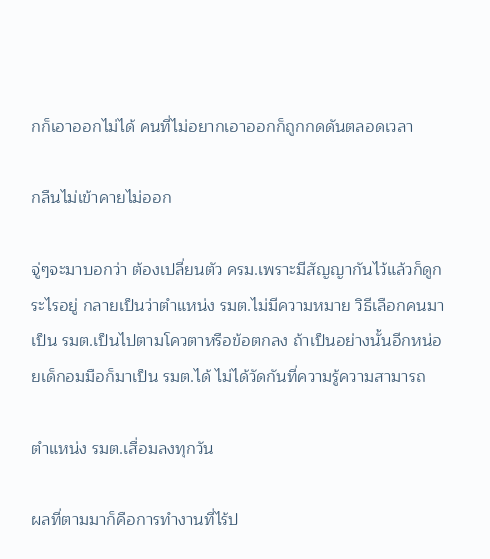กก็เอาออกไม่ได้ คนที่ไม่อยากเอาออกก็ถูกกดดันตลอดเวลา

กลืนไม่เข้าคายไม่ออก

จู่ๆจะมาบอกว่า ต้องเปลี่ยนตัว ครม.เพราะมีสัญญากันไว้แล้วก็ดูกระไรอยู่ กลายเป็นว่าตำแหน่ง รมต.ไม่มีความหมาย วิธีเลือกคนมาเป็น รมต.เป็นไปตามโควตาหรือข้อตกลง ถ้าเป็นอย่างนั้นอีกหน่อยเด็กอมมือก็มาเป็น รมต.ได้ ไม่ได้วัดกันที่ความรู้ความสามารถ

ตำแหน่ง รมต.เสื่อมลงทุกวัน

ผลที่ตามมาก็คือการทำงานที่ไร้ป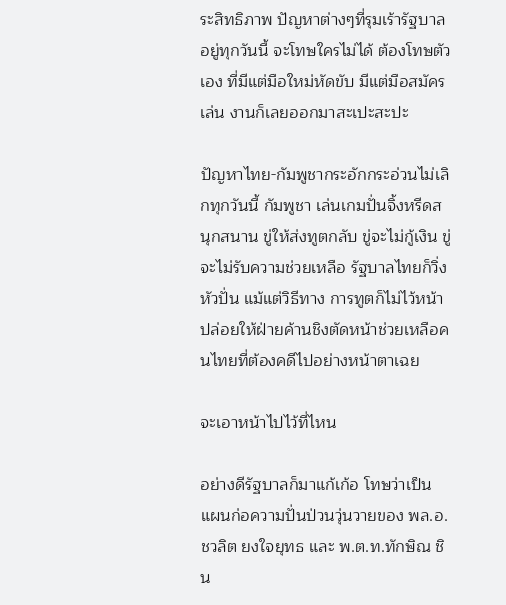ระสิทธิภาพ ปัญหาต่างๆที่รุมเร้ารัฐบาลอยู่ทุกวันนี้ จะโทษใครไม่ได้ ต้องโทษตัวเอง ที่มีแต่มือใหม่หัดขับ มีแต่มือสมัครเล่น งานก็เลยออกมาสะเปะสะปะ

ปัญหาไทย-กัมพูชากระอักกระอ่วนไม่เลิกทุกวันนี้ กัมพูชา เล่นเกมปั่นจิ้งหรีดสนุกสนาน ขู่ให้ส่งทูตกลับ ขู่จะไม่กู้เงิน ขู่จะไม่รับความช่วยเหลือ รัฐบาลไทยก็วิ่งหัวปั่น แม้แต่วิธีทาง การทูตก็ไม่ไว้หน้า ปล่อยให้ฝ่ายค้านชิงตัดหน้าช่วยเหลือคนไทยที่ต้องคดีไปอย่างหน้าตาเฉย

จะเอาหน้าไปไว้ที่ไหน

อย่างดีรัฐบาลก็มาแก้เก้อ โทษว่าเป็นแผนก่อความปั่นป่วนวุ่นวายของ พล.อ.ชวลิต ยงใจยุทธ และ พ.ต.ท.ทักษิณ ชิน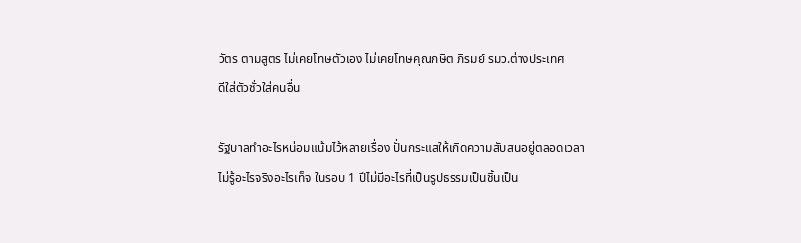วัตร ตามสูตร ไม่เคยโทษตัวเอง ไม่เคยโทษคุณกษิต ภิรมย์ รมว.ต่างประเทศ
ดีใส่ตัวชั่วใส่คนอื่น

รัฐบาลทำอะไรหน่อมแน้มไว้หลายเรื่อง ปั่นกระแสให้เกิดความสับสนอยู่ตลอดเวลา ไม่รู้อะไรจริงอะไรเท็จ ในรอบ 1 ปีไม่มีอะไรที่เป็นรูปธรรมเป็นชิ้นเป็น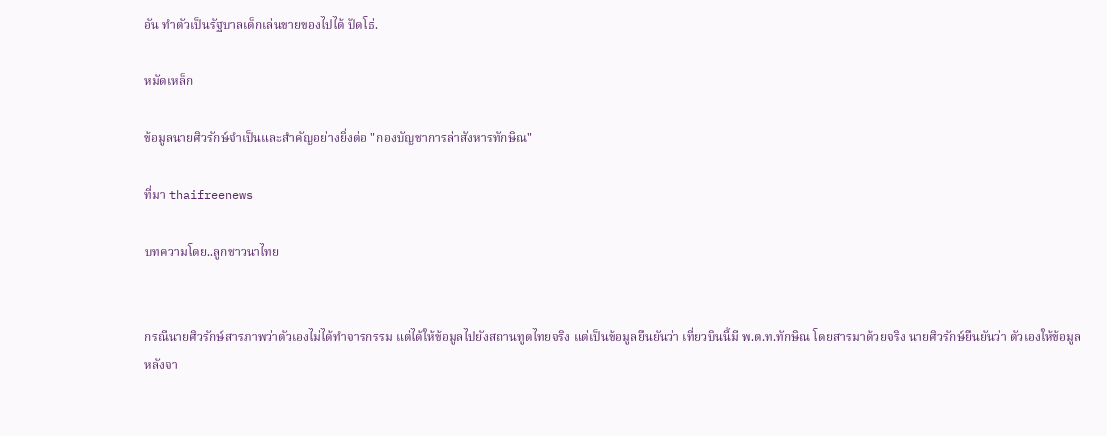อัน ทำตัวเป็นรัฐบาลเด็กเล่นขายของไปได้ ปัดโธ่.

หมัดเหล็ก

ข้อมูลนายศิวรักษ์จำเป็นและสำคัญอย่างยิ่งต่อ "กองบัญชาการล่าสังหารทักษิณ"

ที่มา thaifreenews

บทความโดย..ลูกชาวนาไทย


กรณีนายศิวรักษ์สารภาพว่าตัวเองไม่ได้ทำจารกรรม แต่ได้ให้ข้อมูลไปยังสถานทูตไทยจริง แต่เป็นข้อมูลยืนยันว่า เที่ยวบินนี้มี พ.ต.ท.ทักษิณ โดยสารมาด้วยจริง นายศิวรักษ์ยืนยันว่า ตัวเองให้ข้อมูลหลังจา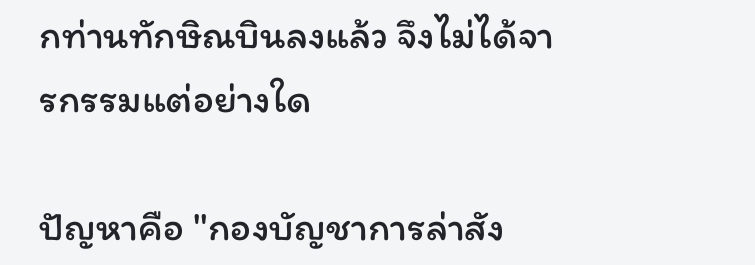กท่านทักษิณบินลงแล้ว จึงไม่ได้จารกรรมแต่อย่างใด

ปัญหาคือ "กองบัญชาการล่าสัง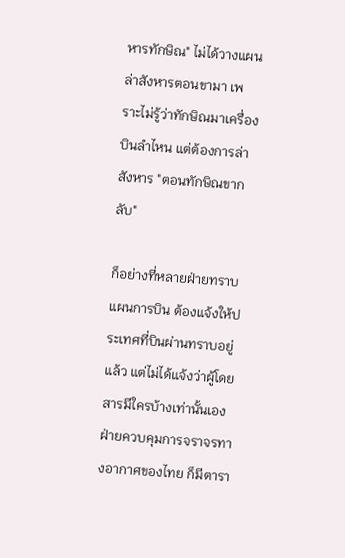หารทักษิณ" ไม่ได้วางแผนล่าสังหารตอนขามา เพราะไม่รู้ว่าทักษิณมาเครื่องบินลำไหน แต่ต้องการล่าสังหาร "ตอนทักษิณขากลับ"

ก็อย่างที่หลายฝ่ายทราบ แผนการบิน ต้องแจ้งให้ประเทศที่บินผ่านทราบอยู่แล้ว แต่ไม่ได้แจ้งว่าผู้โดยสารมีใครบ้างเท่านั้นเอง ฝ่ายควบคุมการจราจรทางอากาศของไทย ก็มีตารา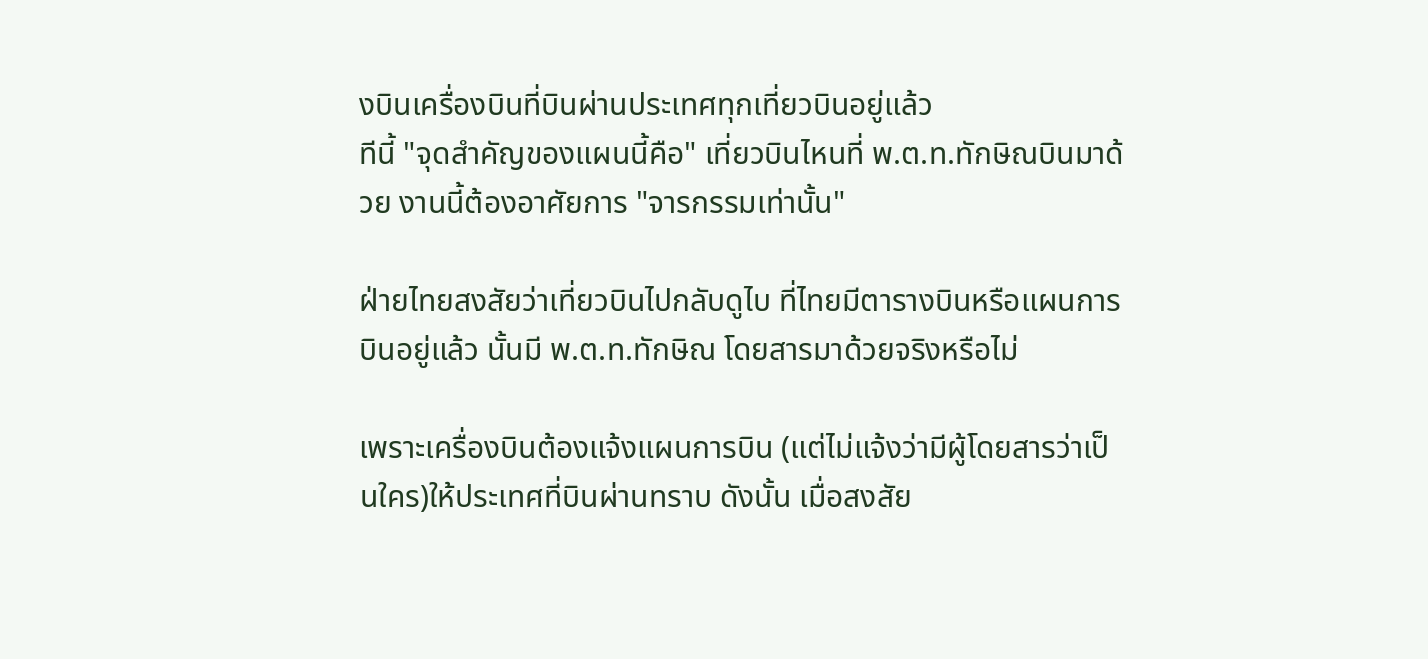งบินเครื่องบินที่บินผ่านประเทศทุกเที่ยวบินอยู่แล้ว
ทีนี้ "จุดสำคัญของแผนนี้คือ" เที่ยวบินไหนที่ พ.ต.ท.ทักษิณบินมาด้วย งานนี้ต้องอาศัยการ "จารกรรมเท่านั้น"

ฝ่ายไทยสงสัยว่าเที่ยวบินไปกลับดูไบ ที่ไทยมีตารางบินหรือแผนการบินอยู่แล้ว นั้นมี พ.ต.ท.ทักษิณ โดยสารมาด้วยจริงหรือไม่

เพราะเครื่องบินต้องแจ้งแผนการบิน (แต่ไม่แจ้งว่ามีผู้โดยสารว่าเป็นใคร)ให้ประเทศที่บินผ่านทราบ ดังนั้น เมื่อสงสัย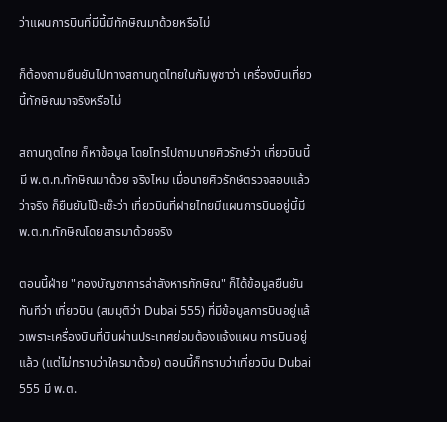ว่าแผนการบินที่มีนี้มีทักษิณมาด้วยหรือไม่

ก็ต้องถามยืนยันไปทางสถานทูตไทยในกัมพูชาว่า เครื่องบินเที่ยวนี้ทักษิณมาจริงหรือไม่

สถานทูตไทย ก็หาข้อมูล โดยโทรไปถามนายศิวรักษ์ว่า เที่ยวบินนี้มี พ.ต.ท.ทักษิณมาด้วย จริงไหม เมื่อนายศิวรักษ์ตรวจสอบแล้วว่าจริง ก็ยืนยันโป๊ะเช๊ะว่า เที่ยวบินที่ฝายไทยมีแผนการบินอยู่นี้มี พ.ต.ท.ทักษิณโดยสารมาด้วยจริง

ตอนนี้ฝ่าย "กองบัญชาการล่าสังหารทักษิณ" ก็ได้ข้อมูลยืนยันทันทีว่า เที่ยวบิน (สมมุติว่า Dubai 555) ที่มีข้อมูลการบินอยู่แล้วเพราะเครื่องบินที่บินผ่านประเทศย่อมต้องแจ้งแผน การบินอยู่แล้ว (แต่ไม่ทราบว่าใครมาด้วย) ตอนนี้ก็ทราบว่าเที่ยวบิน Dubai 555 มี พ.ต.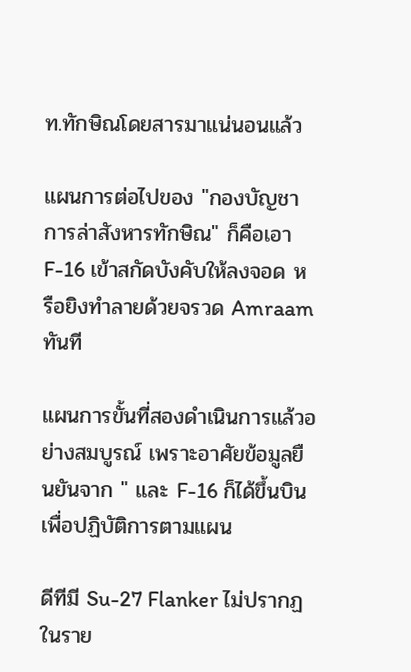ท.ทักษิณโดยสารมาแน่นอนแล้ว

แผนการต่อไปของ "กองบัญชาการล่าสังหารทักษิณ" ก็คือเอา F-16 เข้าสกัดบังคับให้ลงจอด หรือยิงทำลายด้วยจรวด Amraam ทันที

แผนการขั้นที่สองดำเนินการแล้วอย่างสมบูรณ์ เพราะอาศัยข้อมูลยืนยันจาก " และ F-16 ก็ได้ขึ้นบินเพื่อปฏิบัติการตามแผน

ดีทีมี Su-27 Flanker ไม่ปรากฏในราย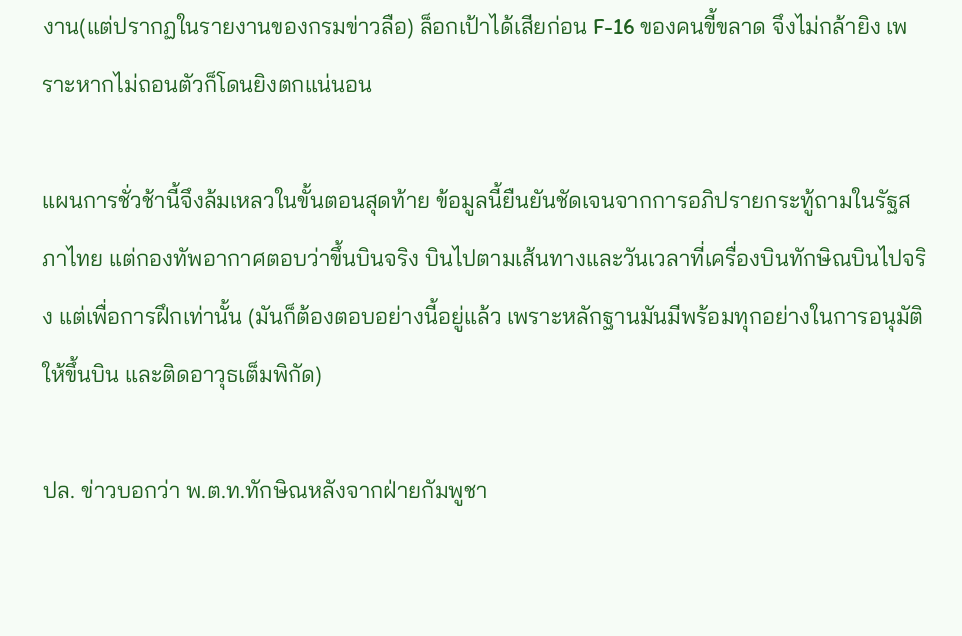งาน(แต่ปรากฏในรายงานของกรมข่าวลือ) ล็อกเป้าได้เสียก่อน F-16 ของคนขี้ขลาด จึงไม่กล้ายิง เพราะหากไม่ถอนตัวก็โดนยิงตกแน่นอน

แผนการชั่วช้านี้จึงล้มเหลวในขั้นตอนสุดท้าย ข้อมูลนี้ยืนยันชัดเจนจากการอภิปรายกระทู้ถามในรัฐสภาไทย แต่กองทัพอากาศตอบว่าขึ้นบินจริง บินไปตามเส้นทางและวันเวลาที่เครื่องบินทักษิณบินไปจริง แต่เพื่อการฝึกเท่านั้น (มันก็ต้องตอบอย่างนี้อยู่แล้ว เพราะหลักฐานมันมีพร้อมทุกอย่างในการอนุมัติให้ขึ้นบิน และติดอาวุธเต็มพิกัด)

ปล. ข่าวบอกว่า พ.ต.ท.ทักษิณหลังจากฝ่ายกัมพูชา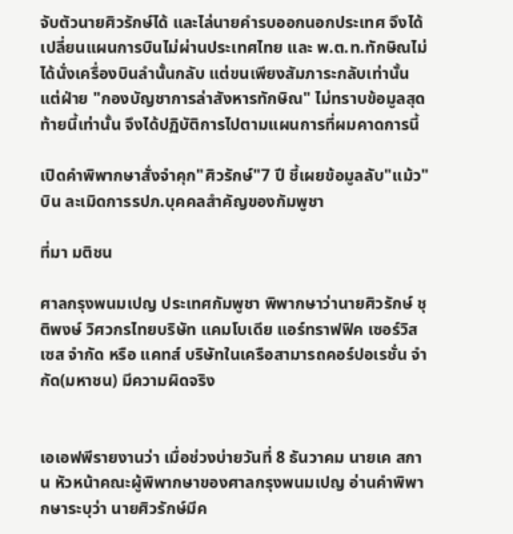จับตัวนายศิวรักษ์ได้ และไล่นายคำรบออกนอกประเทศ จึงได้เปลี่ยนแผนการบินไม่ผ่านประเทศไทย และ พ.ต.ท.ทักษิณไม่ได้นั่งเครื่องบินลำนั้นกลับ แต่ขนเพียงสัมภาระกลับเท่านั้น แต่ฝ่าย "กองบัญชาการล่าสังหารทักษิณ" ไม่ทราบข้อมูลสุดท้ายนี้เท่านั้น จึงได้ปฏิบัติการไปตามแผนการที่ผมคาดการนี้

เปิดคำพิพากษาสั่งจำคุก"ศิวรักษ์"7 ปี ชี้เผยข้อมูลลับ"แม้ว"บิน ละเมิดการรปภ.บุคคลสำคัญของกัมพูชา

ที่มา มติชน

ศาลกรุงพนมเปญ ประเทศกัมพูชา พิพากษาว่านายศิวรักษ์ ชุติพงษ์ วิศวกรไทยบริษัท แคมโบเดีย แอร์ทราฟฟิค เซอร์วิสเซส จำกัด หรือ แคทส์ บริษัทในเครือสามารถคอร์ปอเรชั่น จำกัด(มหาชน) มีความผิดจริง


เอเอฟพีรายงานว่า เมื่อช่วงบ่ายวันที่ 8 ธันวาคม นายเค สกาน หัวหน้าคณะผู้พิพากษาของศาลกรุงพนมเปญ อ่านคำพิพากษาระบุว่า นายศิวรักษ์มีค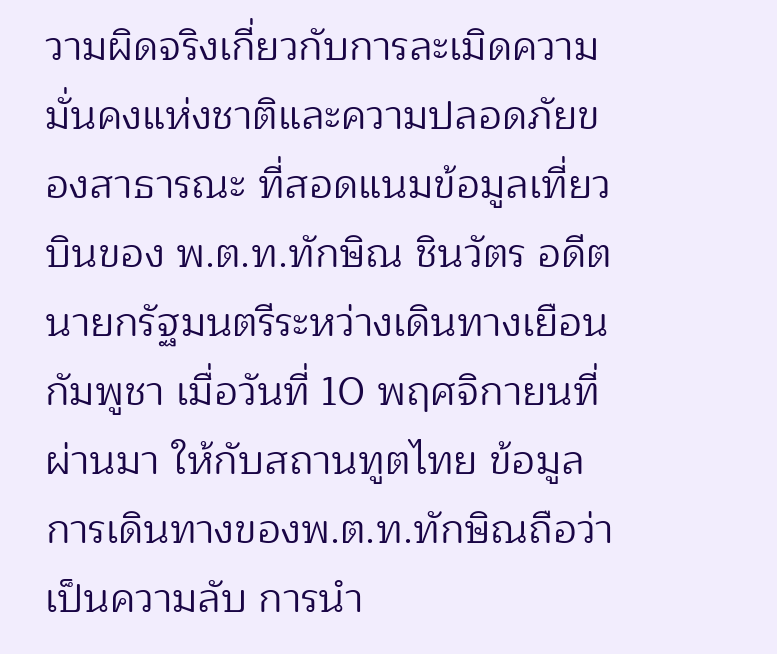วามผิดจริงเกี่ยวกับการละเมิดความมั่นคงแห่งชาติและความปลอดภัยของสาธารณะ ที่สอดแนมข้อมูลเที่ยวบินของ พ.ต.ท.ทักษิณ ชินวัตร อดีตนายกรัฐมนตรีระหว่างเดินทางเยือนกัมพูชา เมื่อวันที่ 10 พฤศจิกายนที่ผ่านมา ให้กับสถานทูตไทย ข้อมูลการเดินทางของพ.ต.ท.ทักษิณถือว่าเป็นความลับ การนำ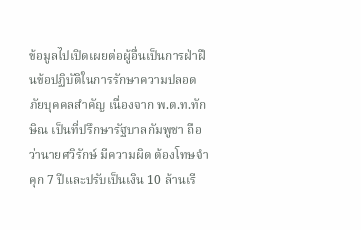ข้อมูลไปเปิดเผยต่อผู้อื่นเป็นการฝ่าฝืนข้อปฏิบัติในการรักษาความปลอดภัยบุคคลสำคัญ เนื่องจาก พ.ต.ท.ทักษิณ เป็นที่ปรึกษารัฐบาลกัมพูชา ถือว่านายศวิรักษ์ มีความผิด ต้องโทษจำคุก 7 ปีและปรับเป็นเงิน 10 ล้านเรี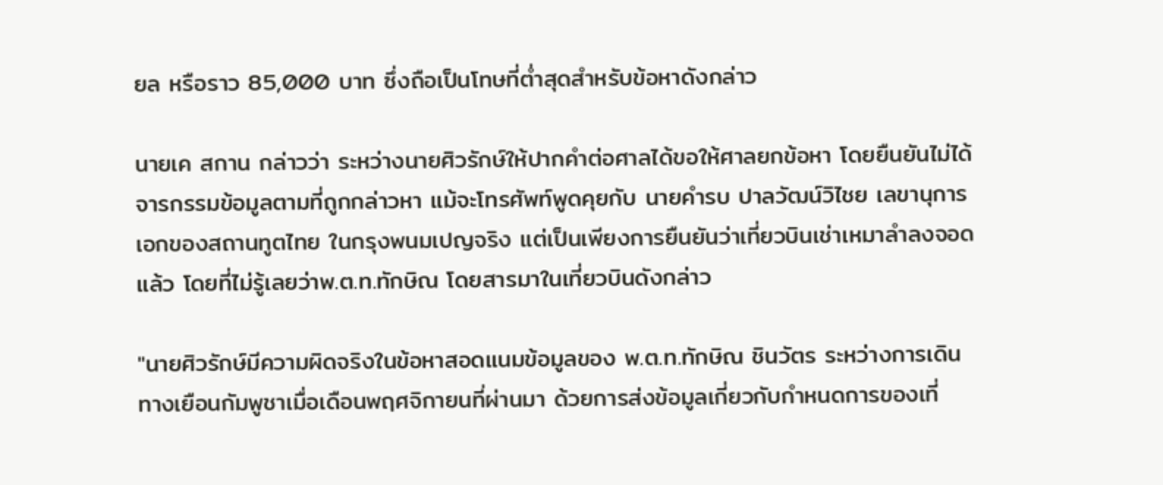ยล หรือราว 85,000 บาท ซึ่งถือเป็นโทษที่ต่ำสุดสำหรับข้อหาดังกล่าว

นายเค สกาน กล่าวว่า ระหว่างนายศิวรักษ์ให้ปากคำต่อศาลได้ขอให้ศาลยกข้อหา โดยยืนยันไม่ได้จารกรรมข้อมูลตามที่ถูกกล่าวหา แม้จะโทรศัพท์พูดคุยกับ นายคำรบ ปาลวัฒน์วิไชย เลขานุการเอกของสถานทูตไทย ในกรุงพนมเปญจริง แต่เป็นเพียงการยืนยันว่าเที่ยวบินเช่าเหมาลำลงจอดแล้ว โดยที่ไม่รู้เลยว่าพ.ต.ท.ทักษิณ โดยสารมาในเที่ยวบินดังกล่าว

"นายศิวรักษ์มีความผิดจริงในข้อหาสอดแนมข้อมูลของ พ.ต.ท.ทักษิณ ชินวัตร ระหว่างการเดินทางเยือนกัมพูชาเมื่อเดือนพฤศจิกายนที่ผ่านมา ด้วยการส่งข้อมูลเกี่ยวกับกำหนดการของเที่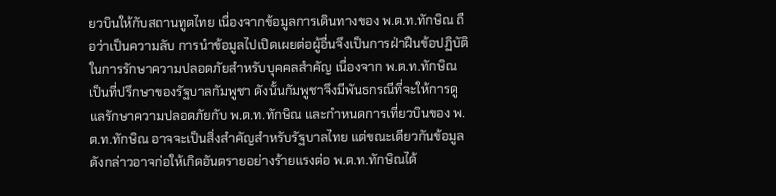ยวบินให้กับสถานทูตไทย เนื่องจากข้อมูลการเดินทางของ พ.ต.ท.ทักษิณ ถือว่าเป็นความลับ การนำข้อมูลไปเปิดเผยต่อผู้อื่นจึงเป็นการฝ่าฝืนข้อปฏิบัติในการรักษาความปลอดภัยสำหรับบุคคลสำคัญ เนื่องจาก พ.ต.ท.ทักษิณ เป็นที่ปรึกษาของรัฐบาลกัมพูชา ดังนั้นกัมพูชาจึงมีพันธกรณีที่จะให้การดูแลรักษาความปลอดภัยกับ พ.ต.ท.ทักษิณ และกำหนดการเที่ยวบินของ พ.ต.ท.ทักษิณ อาจจะเป็นสิ่งสำคัญสำหรับรัฐบาลไทย แต่ขณะเดียวกันข้อมูลดังกล่าวอาจก่อให้เกิดอันตรายอย่างร้ายแรงต่อ พ.ต.ท.ทักษิณได้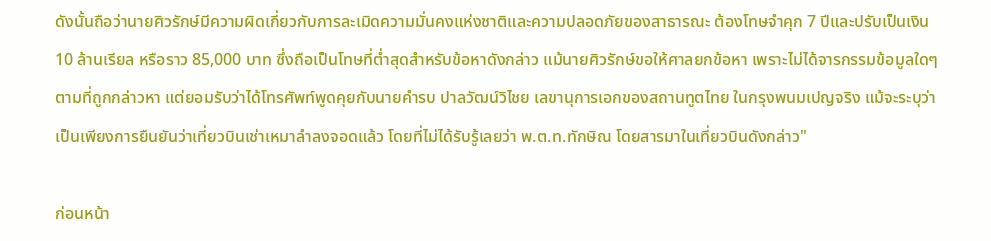ดังนั้นถือว่านายศิวรักษ์มีความผิดเกี่ยวกับการละเมิดความมั่นคงแห่งชาติและความปลอดภัยของสาธารณะ ต้องโทษจำคุก 7 ปีและปรับเป็นเงิน 10 ล้านเรียล หรือราว 85,000 บาท ซึ่งถือเป็นโทษที่ต่ำสุดสำหรับข้อหาดังกล่าว แม้นายศิวรักษ์ขอให้ศาลยกข้อหา เพราะไม่ได้จารกรรมข้อมูลใดๆ ตามที่ถูกกล่าวหา แต่ยอมรับว่าได้โทรศัพท์พูดคุยกับนายคำรบ ปาลวัฒน์วิไชย เลขานุการเอกของสถานทูตไทย ในกรุงพนมเปญจริง แม้จะระบุว่าเป็นเพียงการยืนยันว่าเที่ยวบินเช่าเหมาลำลงจอดแล้ว โดยที่ไม่ได้รับรู้เลยว่า พ.ต.ท.ทักษิณ โดยสารมาในเที่ยวบินดังกล่าว"

ก่อนหน้า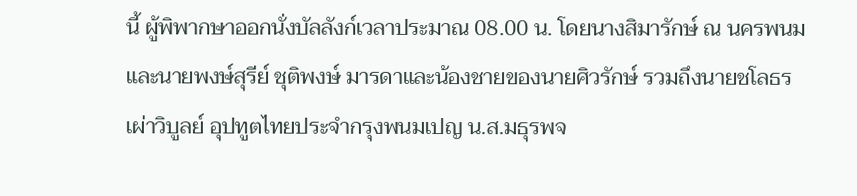นี้ ผู้พิพากษาออกนั่งบัลลังก์เวลาประมาณ 08.00 น. โดยนางสิมารักษ์ ณ นครพนม และนายพงษ์สุรีย์ ชุติพงษ์ มารดาและน้องชายของนายศิวรักษ์ รวมถึงนายชโลธร เผ่าวิบูลย์ อุปทูตไทยประจำกรุงพนมเปญ น.ส.มธุรพจ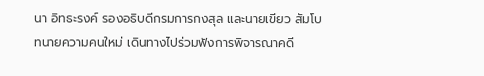นา อิทธะรงค์ รองอธิบดีกรมการกงสุล และนายเขียว สัมโบ ทนายความคนใหม่ เดินทางไปร่วมฟังการพิจารณาคดี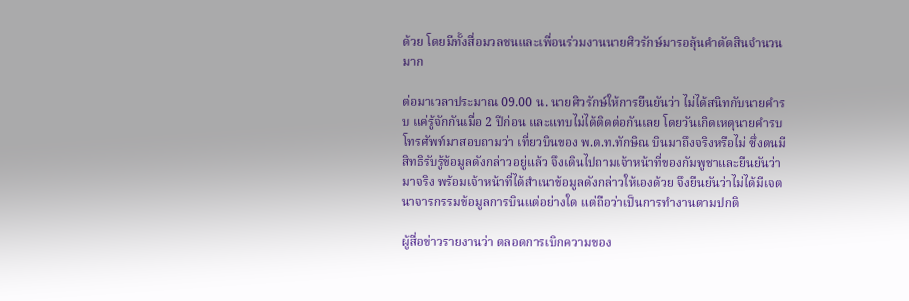ด้วย โดยมีทั้งสื่อมวลชนและเพื่อนร่วมงานนายศิวรักษ์มารอลุ้นคำตัดสินจำนวนมาก

ต่อมาเวลาประมาณ 09.00 น. นายศิวรักษ์ให้การยืนยันว่า ไม่ได้สนิทกับนายคำรบ แค่รู้จักกันเมื่อ 2 ปีก่อน และแทบไม่ได้ติดต่อกันเลย โดยวันเกิดเหตุนายคำรบโทรศัพท์มาสอบถามว่า เที่ยวบินของ พ.ต.ท.ทักษิณ บินมาถึงจริงหรือไม่ ซึ่งตนมีสิทธิรับรู้ข้อมูลดังกล่าวอยู่แล้ว จึงเดินไปถามเจ้าหน้าที่ของกัมพูชาและยืนยันว่ามาจริง พร้อมเจ้าหน้าที่ได้สำเนาข้อมูลดังกล่าวให้เองด้วย จึงยืนยันว่าไม่ได้มีเจตนาจารกรรมข้อมูลการบินแต่อย่างใด แต่ถือว่าเป็นการทำงานตามปกติ

ผู้สื่อข่าวรายงานว่า ตลอดการเบิกความของ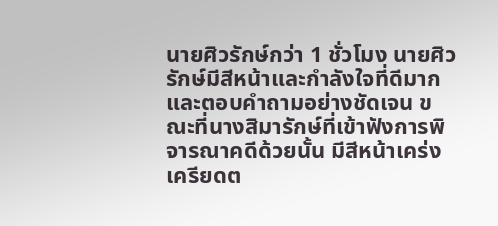นายศิวรักษ์กว่า 1 ชั่วโมง นายศิวรักษ์มีสีหน้าและกำลังใจที่ดีมาก และตอบคำถามอย่างชัดเจน ขณะที่นางสิมารักษ์ที่เข้าฟังการพิจารณาคดีด้วยนั้น มีสีหน้าเคร่งเครียดต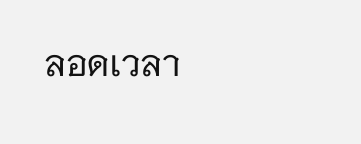ลอดเวลา